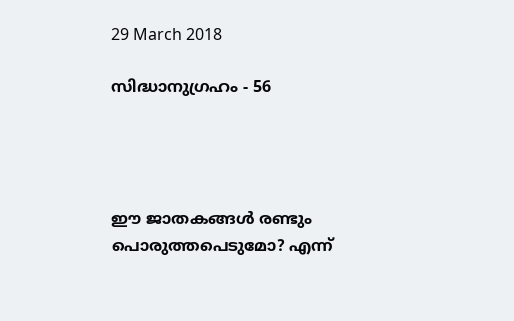29 March 2018

സിദ്ധാനുഗ്രഹം - 56




ഈ ജാതകങ്ങൾ രണ്ടും പൊരുത്തപെടുമോ? എന്ന്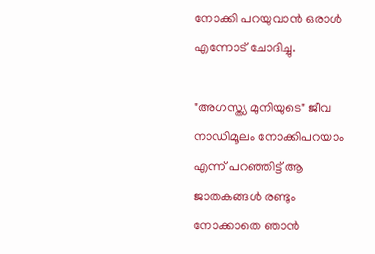നോക്കി പറയുവാൻ ഒരാൾ എന്നോട് ചോദിച്ചു.

"അഗസ്ത്യ മുനിയുടെ" ജീവ നാഡിമൂലം നോക്കിപറയാം എന്ന് പറഞ്ഞിട്ട് ആ ജാതകങ്ങൾ രണ്ടും നോക്കാതെ ഞാൻ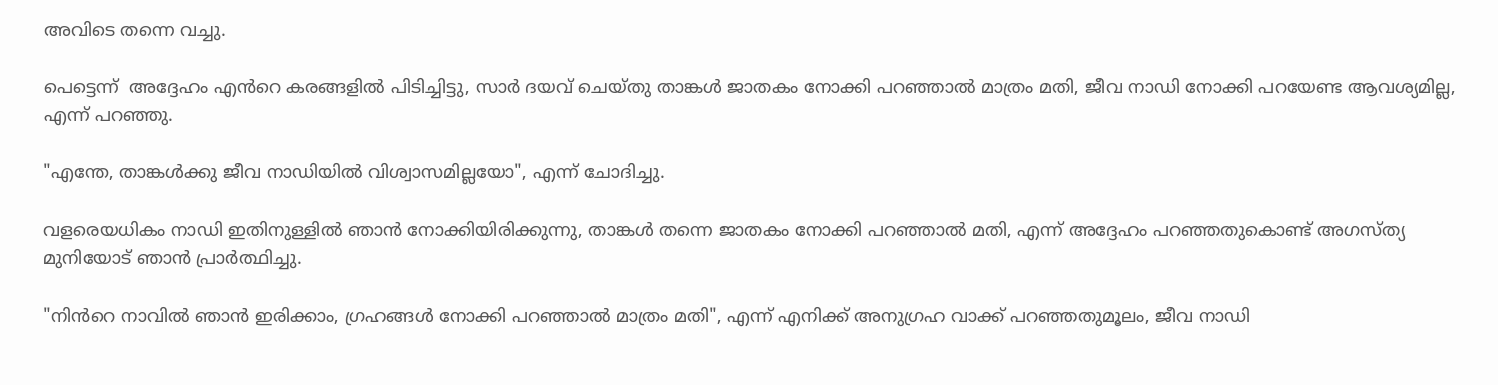അവിടെ തന്നെ വച്ചു.

പെട്ടെന്ന്  അദ്ദേഹം എൻറെ കരങ്ങളിൽ പിടിച്ചിട്ടു, സാർ ദയവ് ചെയ്തു താങ്കൾ ജാതകം നോക്കി പറഞ്ഞാൽ മാത്രം മതി, ജീവ നാഡി നോക്കി പറയേണ്ട ആവശ്യമില്ല, എന്ന് പറഞ്ഞു.

"എന്തേ, താങ്കൾക്കു ജീവ നാഡിയിൽ വിശ്വാസമില്ലയോ", എന്ന് ചോദിച്ചു.

വളരെയധികം നാഡി ഇതിനുള്ളിൽ ഞാൻ നോക്കിയിരിക്കുന്നു, താങ്കൾ തന്നെ ജാതകം നോക്കി പറഞ്ഞാൽ മതി, എന്ന് അദ്ദേഹം പറഞ്ഞതുകൊണ്ട് അഗസ്ത്യ മുനിയോട് ഞാൻ പ്രാർത്ഥിച്ചു.

"നിൻറെ നാവിൽ ഞാൻ ഇരിക്കാം, ഗ്രഹങ്ങൾ നോക്കി പറഞ്ഞാൽ മാത്രം മതി", എന്ന് എനിക്ക് അനുഗ്രഹ വാക്ക് പറഞ്ഞതുമൂലം, ജീവ നാഡി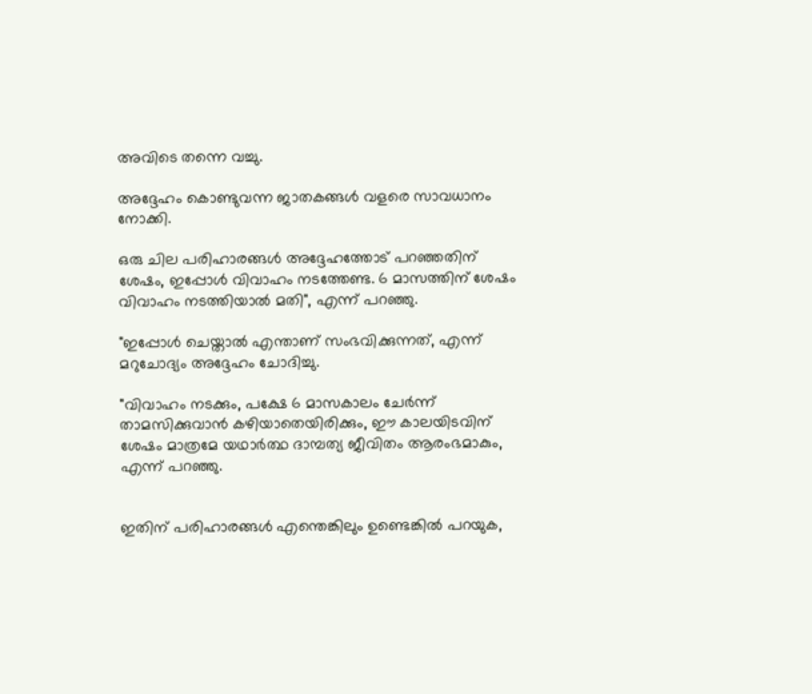അവിടെ തന്നെ വച്ചു.

അദ്ദേഹം കൊണ്ടുവന്ന ജാതകങ്ങൾ വളരെ സാവധാനം നോക്കി.

ഒരു ചില പരിഹാരങ്ങൾ അദ്ദേഹത്തോട് പറഞ്ഞതിന് ശേഷം, ഇപ്പോൾ വിവാഹം നടത്തേണ്ട. 6 മാസത്തിന് ശേഷം വിവാഹം നടത്തിയാൽ മതി", എന്ന് പറഞ്ഞു.

"ഇപ്പോൾ ചെയ്താൽ എന്താണ് സംഭവിക്കുന്നത്, എന്ന് മറുചോദ്യം അദ്ദേഹം ചോദിച്ചു.

"വിവാഹം നടക്കും, പക്ഷേ 6 മാസകാലം ചേർന്ന് താമസിക്കുവാൻ കഴിയാതെയിരിക്കും, ഈ കാലയിടവിന് ശേഷം മാത്രമേ യഥാർത്ഥ ദാമ്പത്യ ജീവിതം ആരംഭമാകും, എന്ന് പറഞ്ഞു.


ഇതിന് പരിഹാരങ്ങൾ എന്തെങ്കിലും ഉണ്ടെങ്കിൽ പറയുക,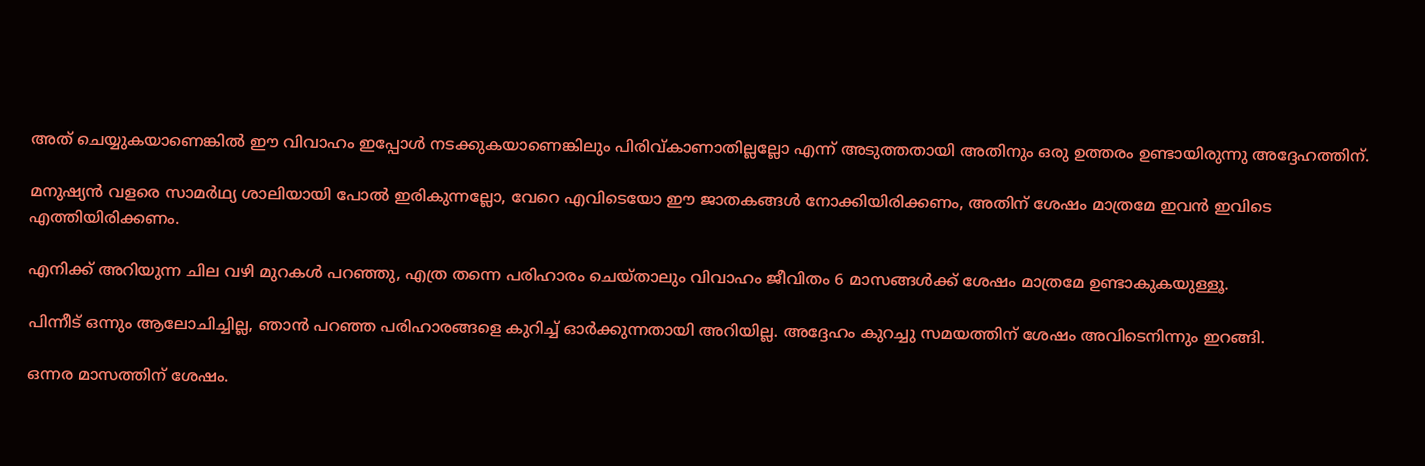അത് ചെയ്യുകയാണെങ്കിൽ ഈ വിവാഹം ഇപ്പോൾ നടക്കുകയാണെങ്കിലും പിരിവ്കാണാതില്ലല്ലോ എന്ന് അടുത്തതായി അതിനും ഒരു ഉത്തരം ഉണ്ടായിരുന്നു അദ്ദേഹത്തിന്.

മനുഷ്യൻ വളരെ സാമർഥ്യ ശാലിയായി പോൽ ഇരികുന്നല്ലോ, വേറെ എവിടെയോ ഈ ജാതകങ്ങൾ നോക്കിയിരിക്കണം, അതിന് ശേഷം മാത്രമേ ഇവൻ ഇവിടെ എത്തിയിരിക്കണം.

എനിക്ക് അറിയുന്ന ചില വഴി മുറകൾ പറഞ്ഞു, എത്ര തന്നെ പരിഹാരം ചെയ്‌താലും വിവാഹം ജീവിതം 6 മാസങ്ങൾക്ക് ശേഷം മാത്രമേ ഉണ്ടാകുകയുള്ളൂ.

പിന്നീട് ഒന്നും ആലോചിച്ചില്ല, ഞാൻ പറഞ്ഞ പരിഹാരങ്ങളെ കുറിച്ച് ഓർക്കുന്നതായി അറിയില്ല. അദ്ദേഹം കുറച്ചു സമയത്തിന് ശേഷം അവിടെനിന്നും ഇറങ്ങി.

ഒന്നര മാസത്തിന് ശേഷം.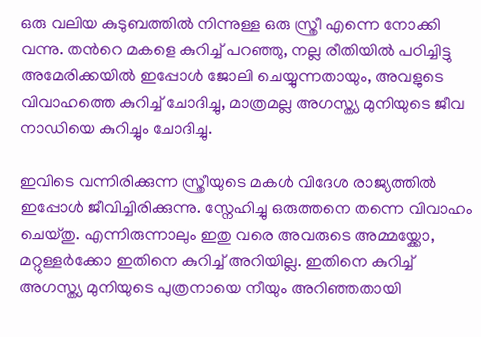ഒരു വലിയ കുടുബത്തിൽ നിന്നുള്ള ഒരു സ്ത്രീ എന്നെ നോക്കി വന്നു. തൻറെ മകളെ കുറിച്ച് പറഞ്ഞു, നല്ല രീതിയിൽ പഠിച്ചിട്ടു അമേരിക്കയിൽ ഇപ്പോൾ ജോലി ചെയ്യുന്നതായും, അവളുടെ വിവാഹത്തെ കുറിച്ച് ചോദിച്ചു, മാത്രമല്ല അഗസ്ത്യ മുനിയുടെ ജീവ നാഡിയെ കുറിച്ചും ചോദിച്ചു.

ഇവിടെ വന്നിരിക്കുന്ന സ്ത്രീയുടെ മകൾ വിദേശ രാജ്യത്തിൽ ഇപ്പോൾ ജീവിച്ചിരിക്കുന്നു. സ്നേഹിച്ചു ഒരുത്തനെ തന്നെ വിവാഹം ചെയ്‌തു. എന്നിരുന്നാലും ഇതു വരെ അവരുടെ അമ്മയ്ക്കോ, മറ്റുള്ളർക്കോ ഇതിനെ കുറിച്ച് അറിയില്ല. ഇതിനെ കുറിച്ച് അഗസ്ത്യ മുനിയുടെ പുത്രനായെ നീയും അറിഞ്ഞതായി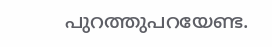പുറത്തുപറയേണ്ട.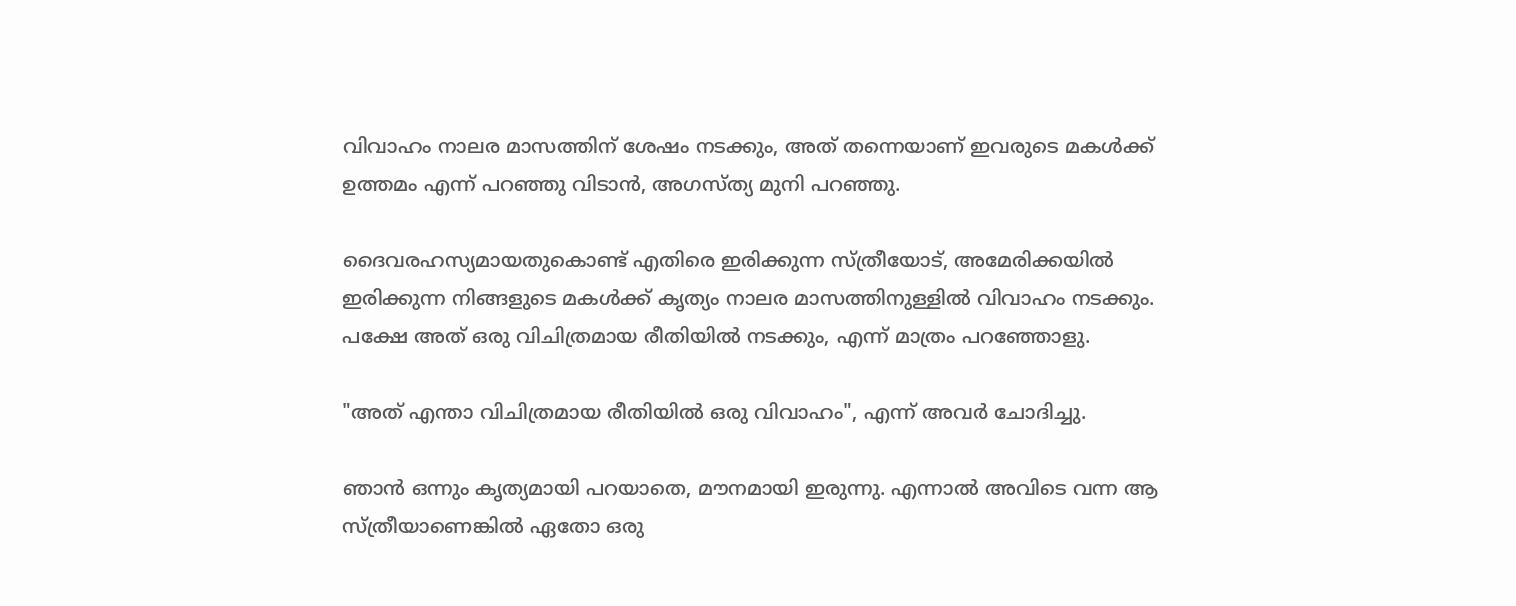വിവാഹം നാലര മാസത്തിന് ശേഷം നടക്കും, അത് തന്നെയാണ് ഇവരുടെ മകൾക്ക് ഉത്തമം എന്ന് പറഞ്ഞു വിടാൻ, അഗസ്ത്യ മുനി പറഞ്ഞു.

ദൈവരഹസ്യമായതുകൊണ്ട് എതിരെ ഇരിക്കുന്ന സ്ത്രീയോട്, അമേരിക്കയിൽ ഇരിക്കുന്ന നിങ്ങളുടെ മകൾക്ക് കൃത്യം നാലര മാസത്തിനുള്ളിൽ വിവാഹം നടക്കും. പക്ഷേ അത് ഒരു വിചിത്രമായ രീതിയിൽ നടക്കും, എന്ന് മാത്രം പറഞ്ഞോളു.

"അത് എന്താ വിചിത്രമായ രീതിയിൽ ഒരു വിവാഹം", എന്ന് അവർ ചോദിച്ചു.

ഞാൻ ഒന്നും കൃത്യമായി പറയാതെ, മൗനമായി ഇരുന്നു. എന്നാൽ അവിടെ വന്ന ആ സ്ത്രീയാണെങ്കിൽ ഏതോ ഒരു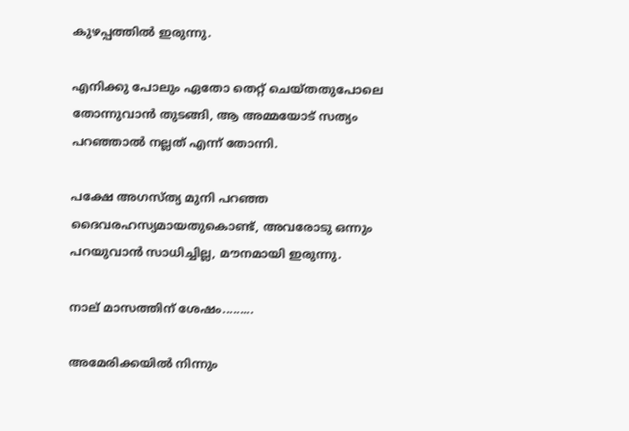കുഴപ്പത്തിൽ ഇരുന്നു.

എനിക്കു പോലും ഏതോ തെറ്റ് ചെയ്തതുപോലെ തോന്നുവാൻ തുടങ്ങി, ആ അമ്മയോട് സത്യം പറഞ്ഞാൽ നല്ലത് എന്ന് തോന്നി.

പക്ഷേ അഗസ്ത്യ മുനി പറഞ്ഞ ദൈവരഹസ്യമായതുകൊണ്ട്, അവരോടു ഒന്നും പറയുവാൻ സാധിച്ചില്ല, മൗനമായി ഇരുന്നു.

നാല് മാസത്തിന് ശേഷം.........

അമേരിക്കയിൽ നിന്നും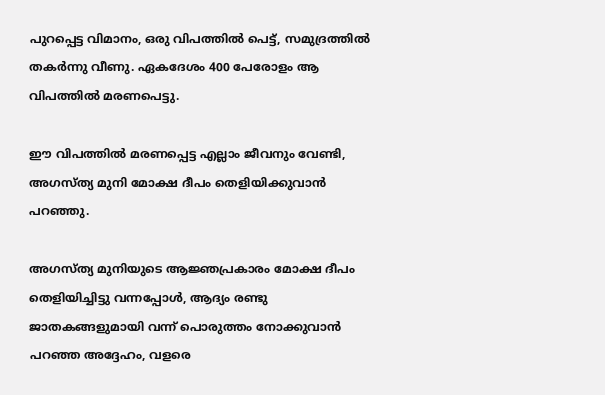പുറപ്പെട്ട വിമാനം, ഒരു വിപത്തിൽ പെട്ട്, സമുദ്രത്തിൽ തകർന്നു വീണു. ഏകദേശം 400 പേരോളം ആ വിപത്തിൽ മരണപെട്ടു.

ഈ വിപത്തിൽ മരണപ്പെട്ട എല്ലാം ജീവനും വേണ്ടി, അഗസ്ത്യ മുനി മോക്ഷ ദീപം തെളിയിക്കുവാൻ പറഞ്ഞു.

അഗസ്ത്യ മുനിയുടെ ആജ്ഞപ്രകാരം മോക്ഷ ദീപം തെളിയിച്ചിട്ടു വന്നപ്പോൾ, ആദ്യം രണ്ടു ജാതകങ്ങളുമായി വന്ന് പൊരുത്തം നോക്കുവാൻ പറഞ്ഞ അദ്ദേഹം, വളരെ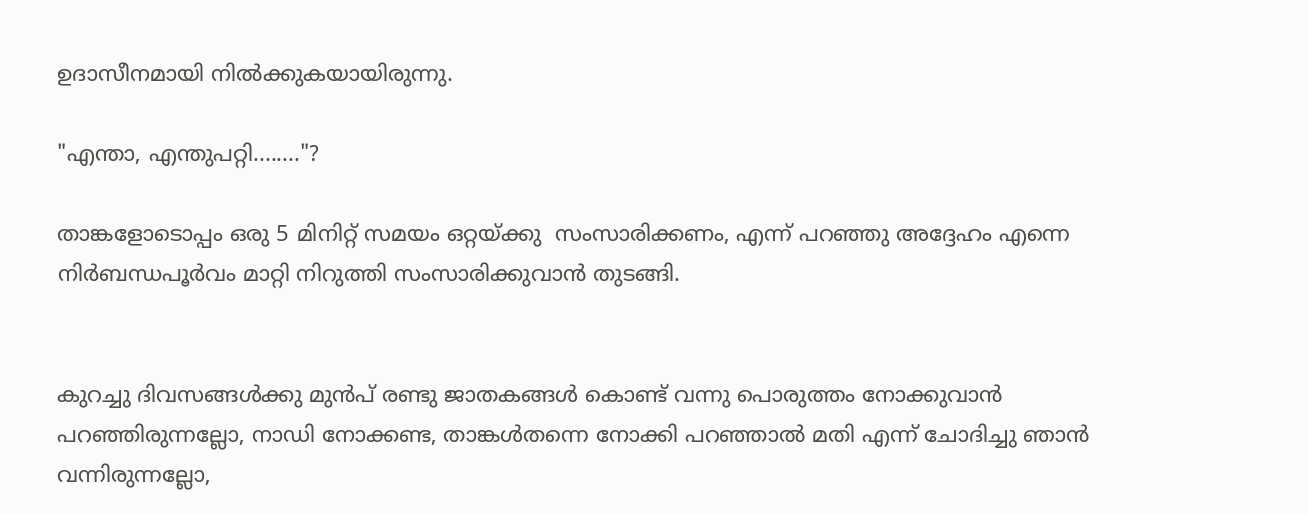ഉദാസീനമായി നിൽക്കുകയായിരുന്നു.

"എന്താ, എന്തുപറ്റി........"?

താങ്കളോടൊപ്പം ഒരു 5 മിനിറ്റ് സമയം ഒറ്റയ്ക്കു  സംസാരിക്കണം, എന്ന് പറഞ്ഞു അദ്ദേഹം എന്നെ നിർബന്ധപൂർവം മാറ്റി നിറുത്തി സംസാരിക്കുവാൻ തുടങ്ങി.


കുറച്ചു ദിവസങ്ങൾക്കു മുൻപ് രണ്ടു ജാതകങ്ങൾ കൊണ്ട് വന്നു പൊരുത്തം നോക്കുവാൻ പറഞ്ഞിരുന്നല്ലോ, നാഡി നോക്കണ്ട, താങ്കൾതന്നെ നോക്കി പറഞ്ഞാൽ മതി എന്ന് ചോദിച്ചു ഞാൻ വന്നിരുന്നല്ലോ,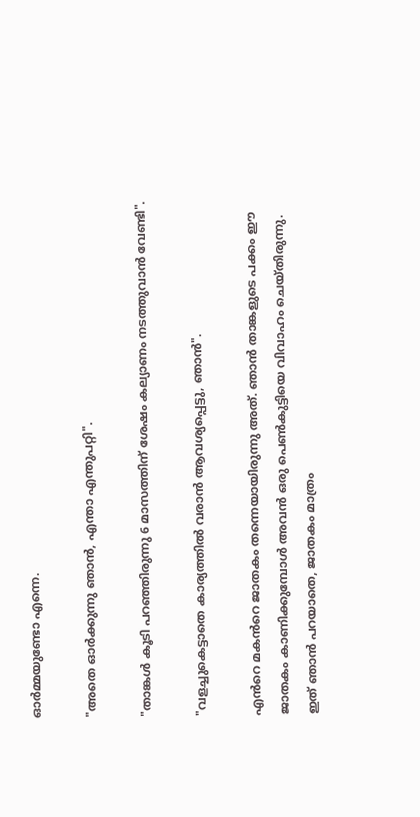ഓർമ്മയുണ്ടോ എന്നെ.

"അതെ ഓർക്കുന്നു ഞാൻ, എന്താ എന്തുപറ്റി".

"താങ്കൾ കൂടി പറഞ്ഞിരുന്നു 6 മാസത്തിന് ശേഷം കല്യാണം നടത്തുവാൻ വേണ്ടി".

"വളച്ചുകെട്ടാതെ കാര്യത്തിൽ വരാൻ ആവശ്യപ്പെട്ടു, ഞാൻ".

എൻറെ മകൻറെ ജാതകം തന്നെയായിരുന്നു അത്. ഞാൻ താങ്കളുടെ പക്കം ഈ ജാതകം കാണിക്കുമ്പോൾ അവൻ ഒരു പെൺകുട്ടിയെ വിവാഹം ചെയ്തിരുന്നു. ഇത്‌ ഞാൻ പറയാതെ, ജാതകം മാത്രം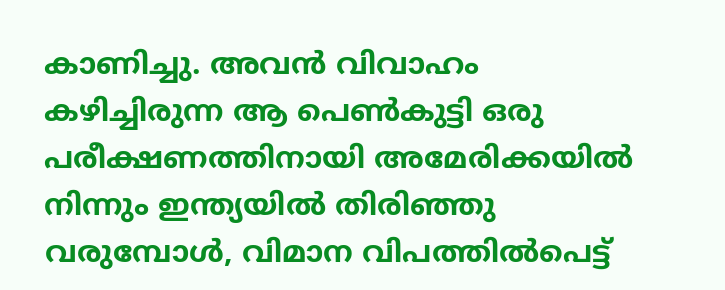കാണിച്ചു. അവൻ വിവാഹം കഴിച്ചിരുന്ന ആ പെൺകുട്ടി ഒരു പരീക്ഷണത്തിനായി അമേരിക്കയിൽ നിന്നും ഇന്ത്യയിൽ തിരിഞ്ഞു വരുമ്പോൾ, വിമാന വിപത്തിൽപെട്ട്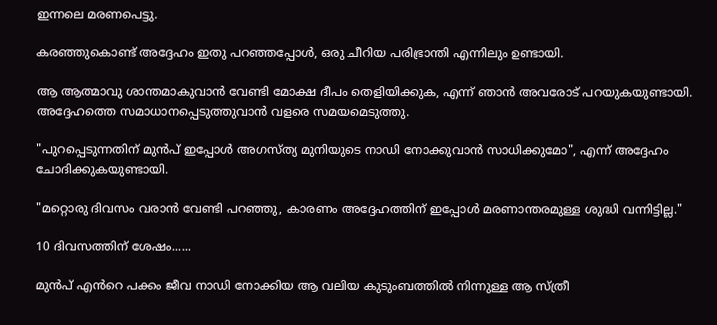ഇന്നലെ മരണപെട്ടു.

കരഞ്ഞുകൊണ്ട് അദ്ദേഹം ഇതു പറഞ്ഞപ്പോൾ, ഒരു ചീറിയ പരിഭ്രാന്തി എന്നിലും ഉണ്ടായി.

ആ ആത്മാവു ശാന്തമാകുവാൻ വേണ്ടി മോക്ഷ ദീപം തെളിയിക്കുക, എന്ന് ഞാൻ അവരോട് പറയുകയുണ്ടായി.  അദ്ദേഹത്തെ സമാധാനപ്പെടുത്തുവാൻ വളരെ സമയമെടുത്തു.

"പുറപ്പെടുന്നതിന് മുൻപ് ഇപ്പോൾ അഗസ്ത്യ മുനിയുടെ നാഡി നോക്കുവാൻ സാധിക്കുമോ", എന്ന് അദ്ദേഹം ചോദിക്കുകയുണ്ടായി.

"മറ്റൊരു ദിവസം വരാൻ വേണ്ടി പറഞ്ഞു, കാരണം അദ്ദേഹത്തിന് ഇപ്പോൾ മരണാന്തരമുള്ള ശുദ്ധി വന്നിട്ടില്ല."

10 ദിവസത്തിന് ശേഷം......

മുൻപ് എൻറെ പക്കം ജീവ നാഡി നോക്കിയ ആ വലിയ കുടുംബത്തിൽ നിന്നുള്ള ആ സ്ത്രീ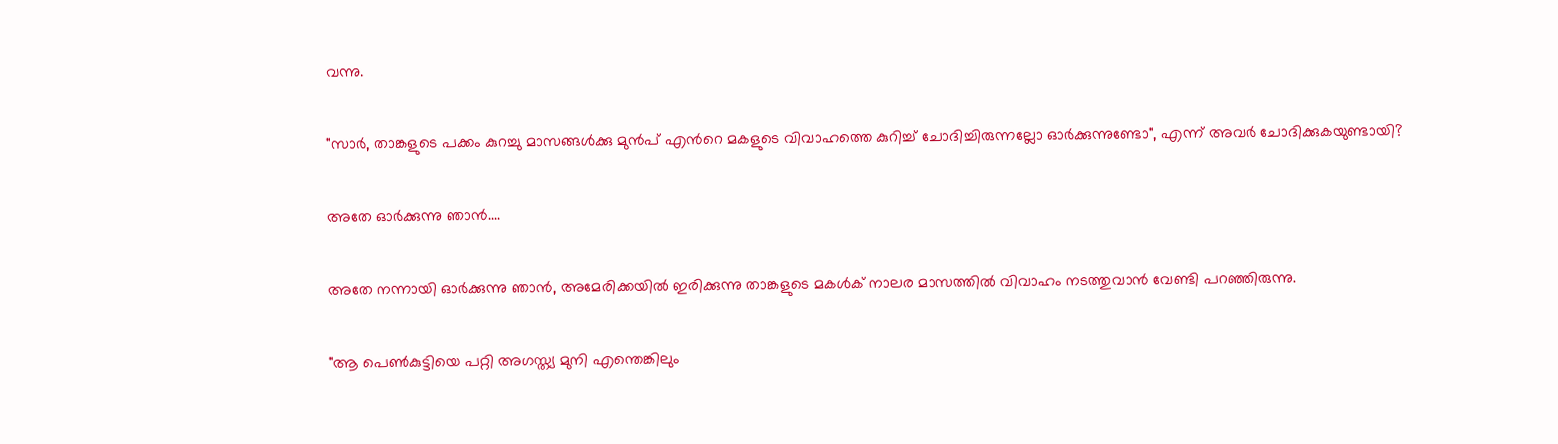വന്നു.

"സാർ, താങ്കളുടെ പക്കം കുറച്ചു മാസങ്ങൾക്കു മുൻപ് എൻറെ മകളുടെ വിവാഹത്തെ കുറിച്ച് ചോദിച്ചിരുന്നല്ലോ ഓർക്കുന്നുണ്ടോ", എന്ന് അവർ ചോദിക്കുകയുണ്ടായി?

അതേ ഓർക്കുന്നു ഞാൻ....

അതേ നന്നായി ഓർക്കുന്നു ഞാൻ, അമേരിക്കയിൽ ഇരിക്കുന്നു താങ്കളുടെ മകൾക് നാലര മാസത്തിൽ വിവാഹം നടത്തുവാൻ വേണ്ടി പറഞ്ഞിരുന്നു.

"ആ പെൺകുട്ടിയെ പറ്റി അഗസ്ത്യ മുനി എന്തെങ്കിലും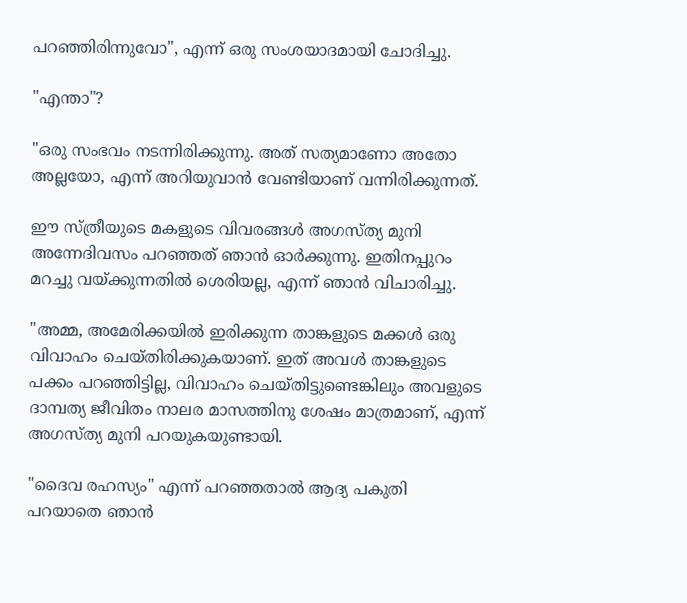പറഞ്ഞിരിന്നുവോ", എന്ന് ഒരു സംശയാദമായി ചോദിച്ചു.

"എന്താ"?

"ഒരു സംഭവം നടന്നിരിക്കുന്നു. അത് സത്യമാണോ അതോ അല്ലയോ, എന്ന് അറിയുവാൻ വേണ്ടിയാണ് വന്നിരിക്കുന്നത്.

ഈ സ്ത്രീയുടെ മകളുടെ വിവരങ്ങൾ അഗസ്ത്യ മുനി അന്നേദിവസം പറഞ്ഞത് ഞാൻ ഓർക്കുന്നു. ഇതിനപ്പുറം മറച്ചു വയ്ക്കുന്നതിൽ ശെരിയല്ല, എന്ന് ഞാൻ വിചാരിച്ചു.

"അമ്മ, അമേരിക്കയിൽ ഇരിക്കുന്ന താങ്കളുടെ മക്കൾ ഒരു വിവാഹം ചെയ്തിരിക്കുകയാണ്. ഇത് അവൾ താങ്കളുടെ പക്കം പറഞ്ഞിട്ടില്ല, വിവാഹം ചെയ്തിട്ടുണ്ടെങ്കിലും അവളുടെ ദാമ്പത്യ ജീവിതം നാലര മാസത്തിനു ശേഷം മാത്രമാണ്, എന്ന് അഗസ്ത്യ മുനി പറയുകയുണ്ടായി.

"ദൈവ രഹസ്യം" എന്ന് പറഞ്ഞതാൽ ആദ്യ പകുതി പറയാതെ ഞാൻ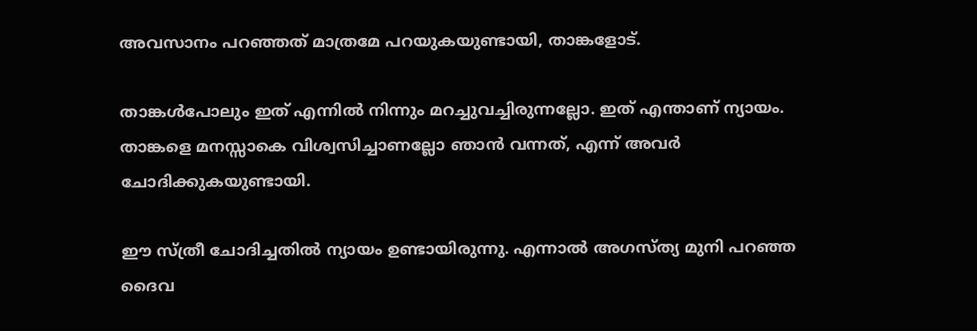അവസാനം പറഞ്ഞത് മാത്രമേ പറയുകയുണ്ടായി, താങ്കളോട്.

താങ്കൾപോലും ഇത് എന്നിൽ നിന്നും മറച്ചുവച്ചിരുന്നല്ലോ. ഇത് എന്താണ് ന്യായം. താങ്കളെ മനസ്സാകെ വിശ്വസിച്ചാണല്ലോ ഞാൻ വന്നത്, എന്ന് അവർ ചോദിക്കുകയുണ്ടായി.

ഈ സ്ത്രീ ചോദിച്ചതിൽ ന്യായം ഉണ്ടായിരുന്നു. എന്നാൽ അഗസ്ത്യ മുനി പറഞ്ഞ ദൈവ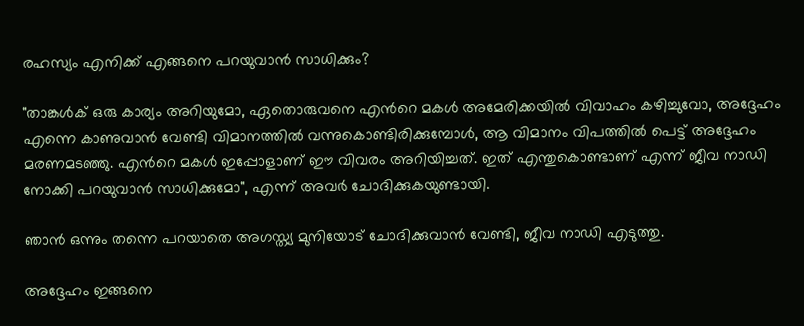രഹസ്യം എനിക്ക് എങ്ങനെ പറയുവാൻ സാധിക്കും?

"താങ്കൾക് ഒരു കാര്യം അറിയുമോ, ഏതൊരുവനെ എൻറെ മകൾ അമേരിക്കയിൽ വിവാഹം കഴിച്ചുവോ, അദ്ദേഹം എന്നെ കാണുവാൻ വേണ്ടി വിമാനത്തിൽ വന്നുകൊണ്ടിരിക്കുമ്പോൾ, ആ വിമാനം വിപത്തിൽ പെട്ട് അദ്ദേഹം മരണമടഞ്ഞു. എൻറെ മകൾ ഇപ്പോളാണ് ഈ വിവരം അറിയിച്ചത്. ഇത് എന്തുകൊണ്ടാണ് എന്ന് ജീവ നാഡി നോക്കി പറയുവാൻ സാധിക്കുമോ", എന്ന് അവർ ചോദിക്കുകയുണ്ടായി.

ഞാൻ ഒന്നും തന്നെ പറയാതെ അഗസ്ത്യ മുനിയോട് ചോദിക്കുവാൻ വേണ്ടി, ജീവ നാഡി എടുത്തു.

അദ്ദേഹം ഇങ്ങനെ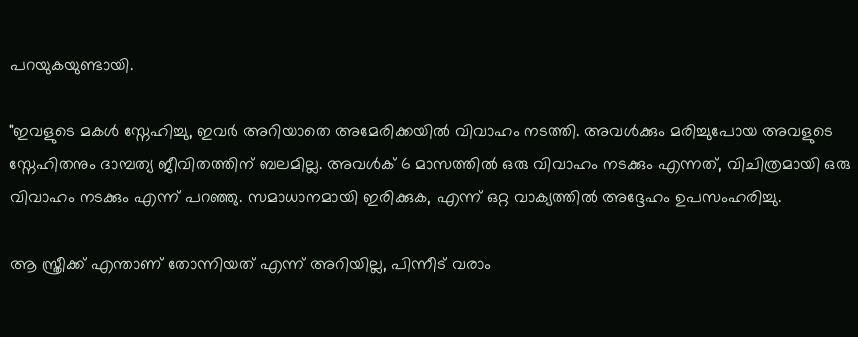പറയുകയുണ്ടായി.

"ഇവളുടെ മകൾ സ്നേഹിച്ചു, ഇവർ അറിയാതെ അമേരിക്കയിൽ വിവാഹം നടത്തി. അവൾക്കും മരിച്ചുപോയ അവളുടെ സ്നേഹിതനും ദാമ്പത്യ ജീവിതത്തിന് ബലമില്ല. അവൾക് 6 മാസത്തിൽ ഒരു വിവാഹം നടക്കും എന്നത്, വിചിത്രമായി ഒരു വിവാഹം നടക്കും എന്ന് പറഞ്ഞു. സമാധാനമായി ഇരിക്കുക, എന്ന് ഒറ്റ വാക്യത്തിൽ അദ്ദേഹം ഉപസംഹരിച്ചു.

ആ സ്ത്രീക്ക് എന്താണ് തോന്നിയത് എന്ന് അറിയില്ല, പിന്നീട് വരാം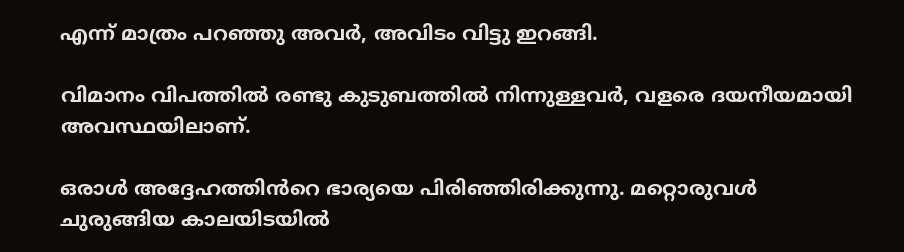എന്ന് മാത്രം പറഞ്ഞു അവർ, അവിടം വിട്ടു ഇറങ്ങി.

വിമാനം വിപത്തിൽ രണ്ടു കുടുബത്തിൽ നിന്നുള്ളവർ, വളരെ ദയനീയമായി അവസ്ഥയിലാണ്.

ഒരാൾ അദ്ദേഹത്തിൻറെ ഭാര്യയെ പിരിഞ്ഞിരിക്കുന്നു. മറ്റൊരുവൾ ചുരുങ്ങിയ കാലയിടയിൽ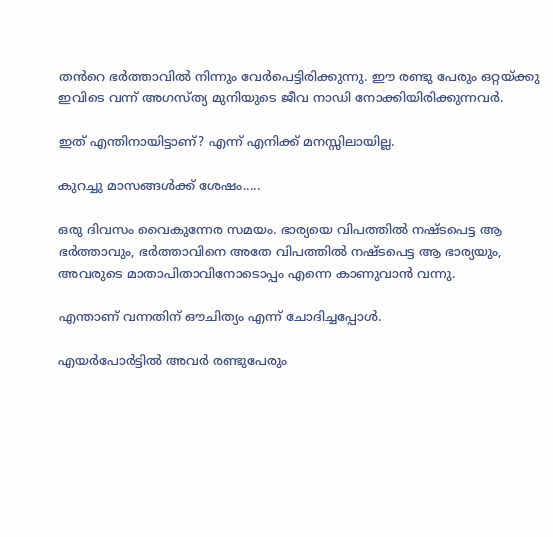തൻറെ ഭർത്താവിൽ നിന്നും വേർപെട്ടിരിക്കുന്നു. ഈ രണ്ടു പേരും ഒറ്റയ്ക്കു ഇവിടെ വന്ന് അഗസ്ത്യ മുനിയുടെ ജീവ നാഡി നോക്കിയിരിക്കുന്നവർ.

ഇത് എന്തിനായിട്ടാണ്? എന്ന് എനിക്ക് മനസ്സിലായില്ല.

കുറച്ചു മാസങ്ങൾക്ക് ശേഷം.....

ഒരു ദിവസം വൈകുന്നേര സമയം. ഭാര്യയെ വിപത്തിൽ നഷ്ടപെട്ട ആ ഭർത്താവും, ഭർത്താവിനെ അതേ വിപത്തിൽ നഷ്ടപെട്ട ആ ഭാര്യയും, അവരുടെ മാതാപിതാവിനോടൊപ്പം എന്നെ കാണുവാൻ വന്നു.

എന്താണ് വന്നതിന് ഔചിത്യം എന്ന് ചോദിച്ചപ്പോൾ.

എയർപോർട്ടിൽ അവർ രണ്ടുപേരും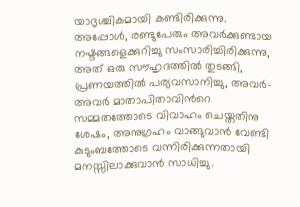യാദൃശ്ചികമായി കണ്ടിരിക്കുന്നു. അപ്പോൾ, രണ്ടുപേരും അവർക്കുണ്ടായ നഷ്ടങ്ങളെക്കുറിച്ചു സംസാരിച്ചിരിക്കുന്നു, അത് ഒരു സൗഹൃദത്തിൽ തുടങ്ങി, പ്രണയത്തിൽ പര്യവസാനിച്ചു, അവർ-അവർ മാതാപിതാവിൻറെ സമ്മതത്തോടെ വിവാഹം ചെയ്തതിനു ശേഷം, അനുഗ്രഹം വാങ്ങുവാൻ വേണ്ടി കുടുംബത്തോടെ വന്നിരിക്കുന്നതായി മനസ്സിലാക്കുവാൻ സാധിച്ചു.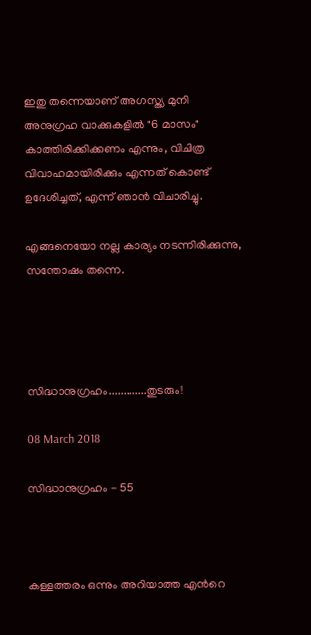ഇതു തന്നെയാണ് അഗസ്ത്യ മുനി അനുഗ്രഹ വാക്കുകളിൽ "6 മാസം" കാത്തിരിക്കിക്കണം എന്നും, വിചിത്ര വിവാഹമായിരിക്കും എന്നത് കൊണ്ട് ഉദേശിച്ചത്‌, എന്ന് ഞാൻ വിചാരിച്ചു.

എങ്ങനെയോ നല്ല കാര്യം നടന്നിരിക്കുന്നു, സന്തോഷം തന്നെ.




സിദ്ധാനുഗ്രഹം.............തുടരും!

08 March 2018

സിദ്ധാനുഗ്രഹം - 55



കള്ളത്തരം ഒന്നും അറിയാത്ത എൻറെ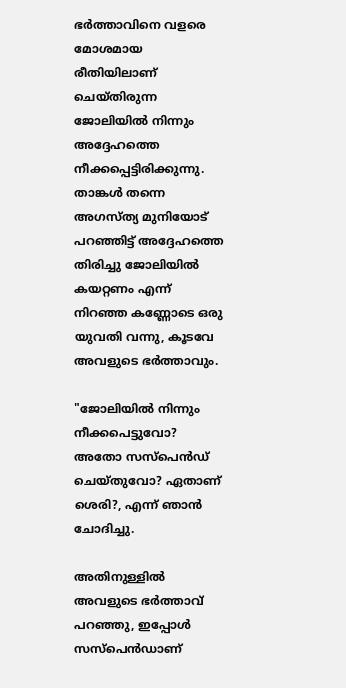ഭർത്താവിനെ വളരെ മോശമായ രീതിയിലാണ് ചെയ്തിരുന്ന ജോലിയിൽ നിന്നും അദ്ദേഹത്തെ നീക്കപ്പെട്ടിരിക്കുന്നു. താങ്കൾ തന്നെ അഗസ്ത്യ മുനിയോട് പറഞ്ഞിട്ട് അദ്ദേഹത്തെ തിരിച്ചു ജോലിയിൽ കയറ്റണം എന്ന് നിറഞ്ഞ കണ്ണോടെ ഒരു യുവതി വന്നു, കൂടവേ അവളുടെ ഭർത്താവും.

"ജോലിയിൽ നിന്നും നീക്കപെട്ടുവോ? അതോ സസ്‌പെൻഡ് ചെയ്തുവോ? ഏതാണ് ശെരി?, എന്ന് ഞാൻ ചോദിച്ചു.

അതിനുള്ളിൽ അവളുടെ ഭർത്താവ് പറഞ്ഞു, ഇപ്പോൾ സസ്പെൻഡാണ്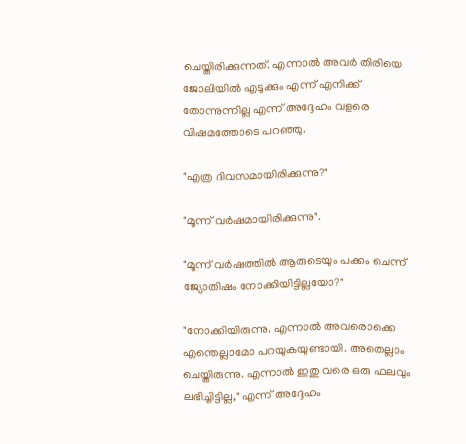ചെയ്തിരിക്കുന്നത്. എന്നാൽ അവർ തിരിയെ ജോലിയിൽ എടുക്കും എന്ന് എനിക്ക് തോന്നുന്നില്ല എന്ന് അദ്ദേഹം വളരെ വിഷമത്തോടെ പറഞ്ഞു.

"എത്ര ദിവസമായിരിക്കുന്നു?"

"മൂന്ന് വർഷമായിരിക്കുന്നു".

"മൂന്ന് വർഷത്തിൽ ആരുടെയും പക്കം ചെന്ന് ജ്യോതിഷം നോക്കിയിട്ടില്ലയോ?"

"നോക്കിയിരുന്നു. എന്നാൽ അവരൊക്കെ എന്തെല്ലാമോ പറയുകയുണ്ടായി. അതെല്ലാം ചെയ്തിരുന്നു. എന്നാൽ ഇതു വരെ ഒരു ഫലവും ലഭിച്ചിട്ടില്ല," എന്ന് അദ്ദേഹം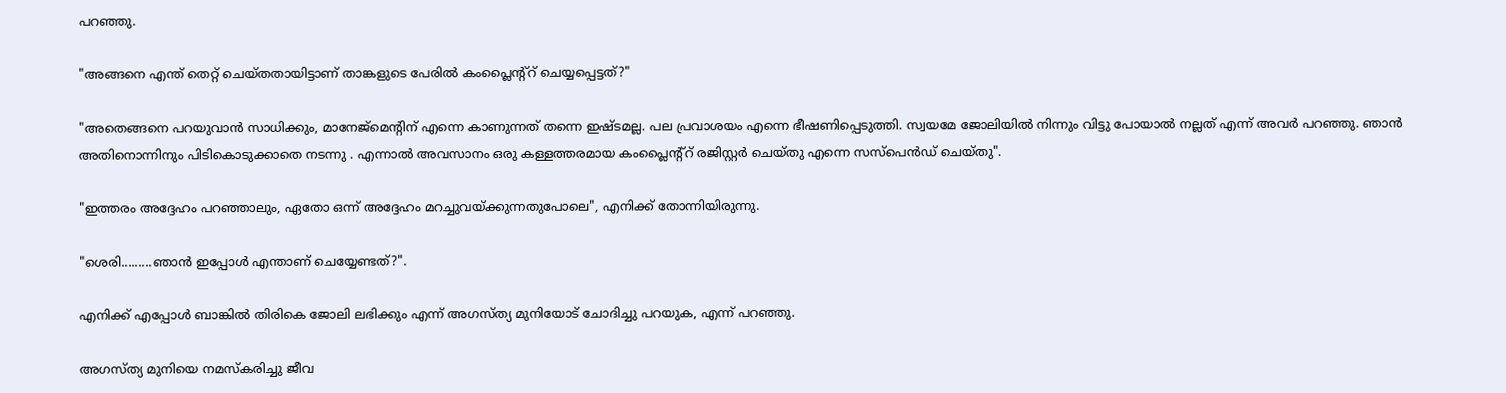പറഞ്ഞു.

"അങ്ങനെ എന്ത് തെറ്റ് ചെയ്തതായിട്ടാണ് താങ്കളുടെ പേരിൽ കംപ്ലൈന്റ്റ് ചെയ്യപ്പെട്ടത്?"

"അതെങ്ങനെ പറയുവാൻ സാധിക്കും, മാനേജ്മെന്റിന് എന്നെ കാണുന്നത് തന്നെ ഇഷ്ടമല്ല. പല പ്രവാശയം എന്നെ ഭീഷണിപ്പെടുത്തി. സ്വയമേ ജോലിയിൽ നിന്നും വിട്ടു പോയാൽ നല്ലത് എന്ന് അവർ പറഞ്ഞു. ഞാൻ അതിനൊന്നിനും പിടികൊടുക്കാതെ നടന്നു . എന്നാൽ അവസാനം ഒരു കള്ളത്തരമായ കംപ്ലൈന്റ്റ് രജിസ്റ്റർ ചെയ്തു എന്നെ സസ്‌പെൻഡ് ചെയ്തു".

"ഇത്തരം അദ്ദേഹം പറഞ്ഞാലും, ഏതോ ഒന്ന് അദ്ദേഹം മറച്ചുവയ്ക്കുന്നതുപോലെ", എനിക്ക് തോന്നിയിരുന്നു.

"ശെരി.........ഞാൻ ഇപ്പോൾ എന്താണ് ചെയ്യേണ്ടത്?".

എനിക്ക് എപ്പോൾ ബാങ്കിൽ തിരികെ ജോലി ലഭിക്കും എന്ന് അഗസ്ത്യ മുനിയോട് ചോദിച്ചു പറയുക, എന്ന് പറഞ്ഞു.

അഗസ്ത്യ മുനിയെ നമസ്കരിച്ചു ജീവ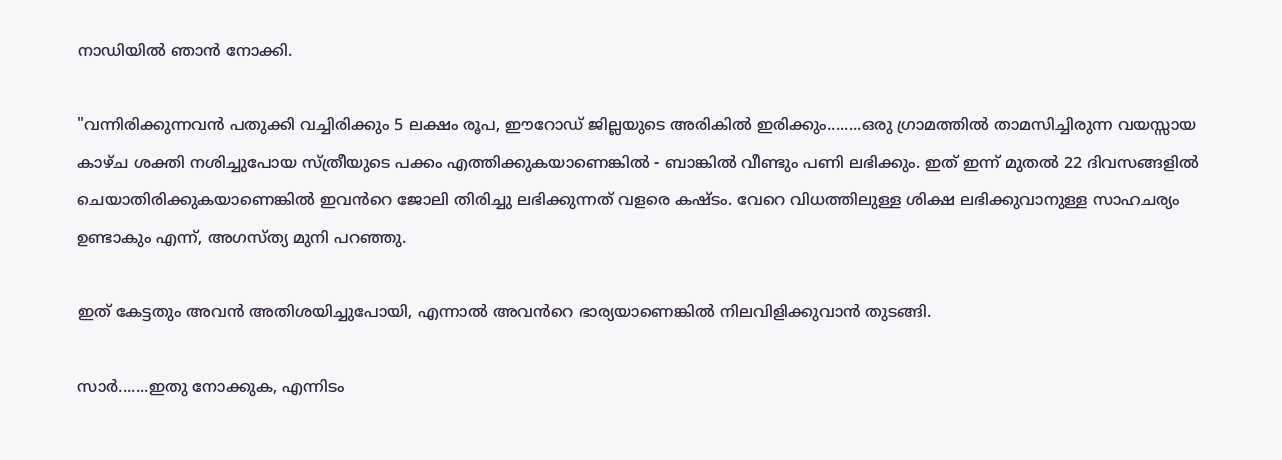നാഡിയിൽ ഞാൻ നോക്കി.

"വന്നിരിക്കുന്നവൻ പതുക്കി വച്ചിരിക്കും 5 ലക്ഷം രൂപ, ഈറോഡ് ജില്ലയുടെ അരികിൽ ഇരിക്കും........ഒരു ഗ്രാമത്തിൽ താമസിച്ചിരുന്ന വയസ്സായ കാഴ്ച ശക്തി നശിച്ചുപോയ സ്ത്രീയുടെ പക്കം എത്തിക്കുകയാണെങ്കിൽ - ബാങ്കിൽ വീണ്ടും പണി ലഭിക്കും. ഇത് ഇന്ന് മുതൽ 22 ദിവസങ്ങളിൽ ചെയാതിരിക്കുകയാണെങ്കിൽ ഇവൻറെ ജോലി തിരിച്ചു ലഭിക്കുന്നത് വളരെ കഷ്ടം. വേറെ വിധത്തിലുള്ള ശിക്ഷ ലഭിക്കുവാനുള്ള സാഹചര്യം ഉണ്ടാകും എന്ന്, അഗസ്ത്യ മുനി പറഞ്ഞു.

ഇത് കേട്ടതും അവൻ അതിശയിച്ചുപോയി, എന്നാൽ അവൻറെ ഭാര്യയാണെങ്കിൽ നിലവിളിക്കുവാൻ തുടങ്ങി.

സാർ.......ഇതു നോക്കുക, എന്നിടം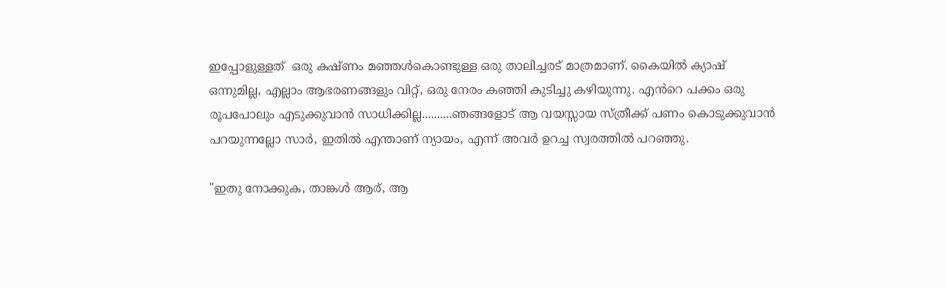ഇപ്പോളുള്ളത്  ഒരു കഷ്ണം മഞ്ഞൾകൊണ്ടുള്ള ഒരു താലിച്ചരട് മാത്രമാണ്. കൈയിൽ ക്യാഷ് ഒന്നുമില്ല, എല്ലാം ആഭരണങ്ങളും വിറ്റ്, ഒരു നേരം കഞ്ഞി കുടിച്ചു കഴിയുന്നു. എൻറെ പക്കം ഒരു രൂപപോലും എടുക്കുവാൻ സാധിക്കില്ല..........ഞങ്ങളോട് ആ വയസ്സായ സ്ത്രീക്ക് പണം കൊടുക്കുവാൻ പറയുന്നല്ലോ സാർ, ഇതിൽ എന്താണ് ന്യായം, എന്ന് അവർ ഉറച്ച സ്വരത്തിൽ പറഞ്ഞു.

"ഇതു നോക്കുക, താങ്കൾ ആര്, ആ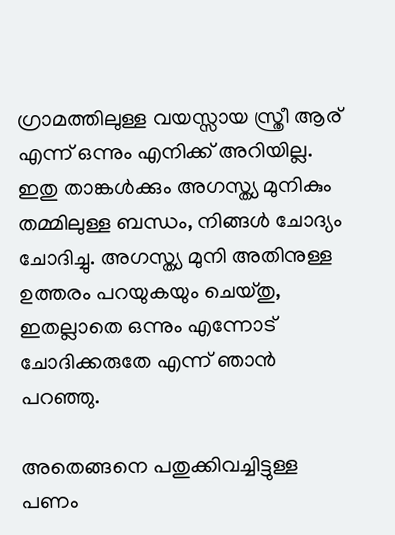ഗ്രാമത്തിലുള്ള വയസ്സായ സ്ത്രീ ആര് എന്ന് ഒന്നും എനിക്ക് അറിയില്ല. ഇതു താങ്കൾക്കും അഗസ്ത്യ മുനികും തമ്മിലുള്ള ബന്ധം, നിങ്ങൾ ചോദ്യം ചോദിച്ചു. അഗസ്ത്യ മുനി അതിനുള്ള ഉത്തരം പറയുകയും ചെയ്തു, ഇതല്ലാതെ ഒന്നും എന്നോട് ചോദിക്കരുതേ എന്ന് ഞാൻ പറഞ്ഞു.

അതെങ്ങനെ പതുക്കിവച്ചിട്ടുള്ള പണം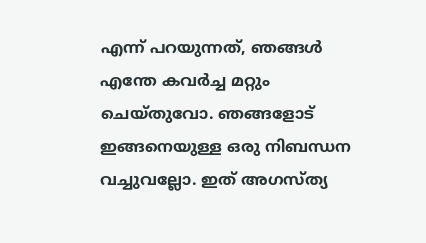എന്ന് പറയുന്നത്, ഞങ്ങൾ എന്തേ കവർച്ച മറ്റും ചെയ്തുവോ. ഞങ്ങളോട് ഇങ്ങനെയുള്ള ഒരു നിബന്ധന വച്ചുവല്ലോ. ഇത് അഗസ്ത്യ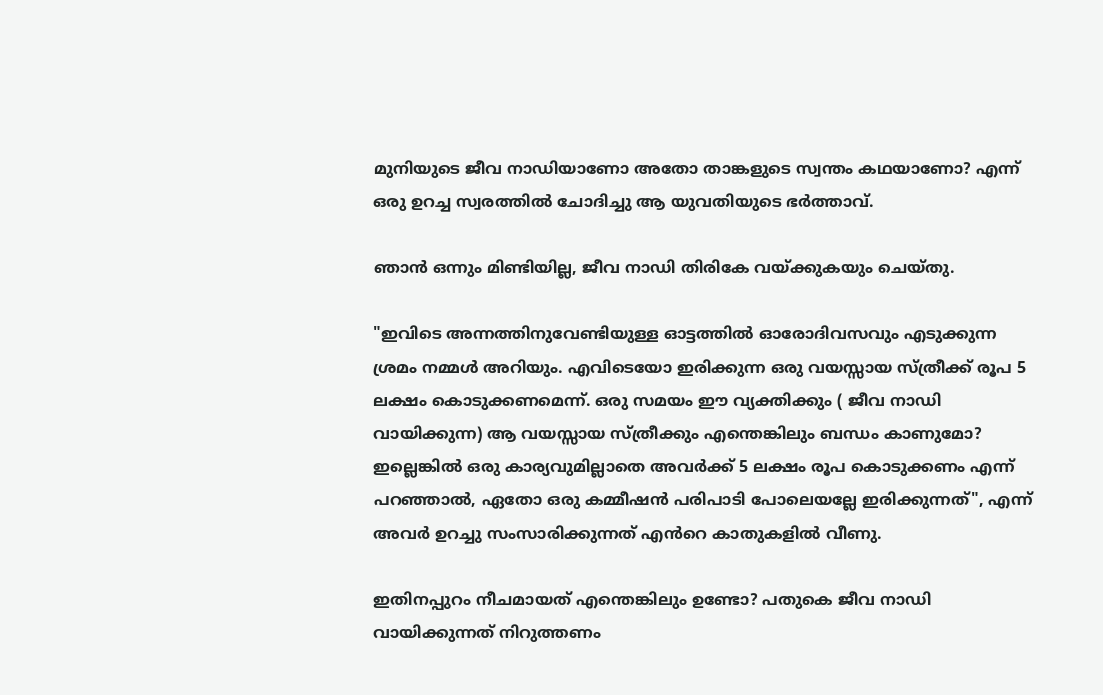മുനിയുടെ ജീവ നാഡിയാണോ അതോ താങ്കളുടെ സ്വന്തം കഥയാണോ? എന്ന് ഒരു ഉറച്ച സ്വരത്തിൽ ചോദിച്ചു ആ യുവതിയുടെ ഭർത്താവ്.

ഞാൻ ഒന്നും മിണ്ടിയില്ല, ജീവ നാഡി തിരികേ വയ്ക്കുകയും ചെയ്തു.

"ഇവിടെ അന്നത്തിനുവേണ്ടിയുള്ള ഓട്ടത്തിൽ ഓരോദിവസവും എടുക്കുന്ന ശ്രമം നമ്മൾ അറിയും. എവിടെയോ ഇരിക്കുന്ന ഒരു വയസ്സായ സ്ത്രീക്ക് രൂപ 5 ലക്ഷം കൊടുക്കണമെന്ന്. ഒരു സമയം ഈ വ്യക്തിക്കും ( ജീവ നാഡി വായിക്കുന്ന) ആ വയസ്സായ സ്ത്രീക്കും എന്തെങ്കിലും ബന്ധം കാണുമോ? ഇല്ലെങ്കിൽ ഒരു കാര്യവുമില്ലാതെ അവർക്ക് 5 ലക്ഷം രൂപ കൊടുക്കണം എന്ന് പറഞ്ഞാൽ, ഏതോ ഒരു കമ്മീഷൻ പരിപാടി പോലെയല്ലേ ഇരിക്കുന്നത്", എന്ന് അവർ ഉറച്ചു സംസാരിക്കുന്നത് എൻറെ കാതുകളിൽ വീണു.

ഇതിനപ്പുറം നീചമായത് എന്തെങ്കിലും ഉണ്ടോ? പതുകെ ജീവ നാഡി വായിക്കുന്നത് നിറുത്തണം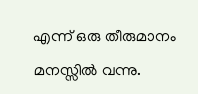എന്ന് ഒരു തീരുമാനം മനസ്സിൽ വന്നു.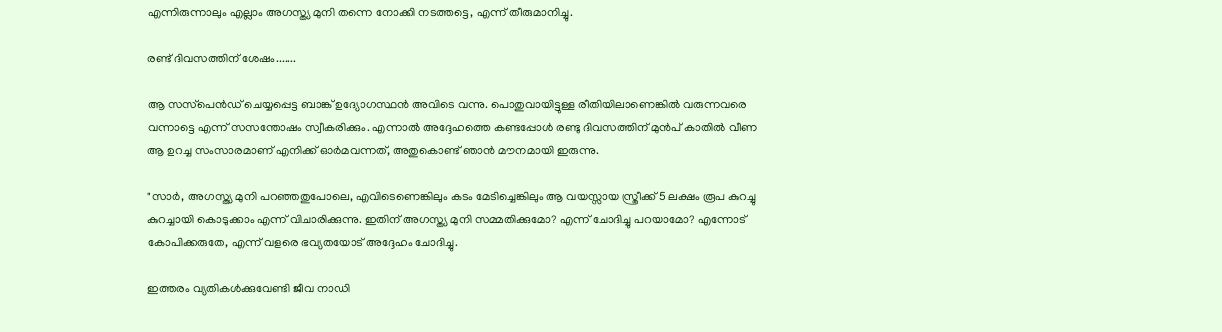എന്നിരുന്നാലും എല്ലാം അഗസ്ത്യ മുനി തന്നെ നോക്കി നടത്തട്ടെ, എന്ന് തീരുമാനിച്ചു.

രണ്ട് ദിവസത്തിന് ശേഷം.......

ആ സസ്‌പെൻഡ് ചെയ്യപ്പെട്ട ബാങ്ക് ഉദ്യോഗസ്ഥൻ അവിടെ വന്നു. പൊതുവായിട്ടുള്ള രീതിയിലാണെങ്കിൽ വരുന്നവരെ വന്നാട്ടെ എന്ന് സസന്തോഷം സ്വീകരിക്കും. എന്നാൽ അദ്ദേഹത്തെ കണ്ടപ്പോൾ രണ്ടു ദിവസത്തിന് മുൻപ് കാതിൽ വീണ ആ ഉറച്ച സംസാരമാണ് എനിക്ക് ഓർമവന്നത്, അതുകൊണ്ട് ഞാൻ മൗനമായി ഇരുന്നു.

"സാർ, അഗസ്ത്യ മുനി പറഞ്ഞതുപോലെ, എവിടെണെങ്കിലും കടം മേടിച്ചെങ്കിലും ആ വയസ്സായ സ്ത്രീക്ക് 5 ലക്ഷം രൂപ കുറച്ചു കുറച്ചായി കൊടുക്കാം എന്ന് വിചാരിക്കുന്നു. ഇതിന് അഗസ്ത്യ മുനി സമ്മതിക്കുമോ? എന്ന് ചോദിച്ചു പറയാമോ? എന്നോട് കോപിക്കരുതേ, എന്ന് വളരെ ഭവ്യതയോട് അദ്ദേഹം ചോദിച്ചു.

ഇത്തരം വ്യതികൾക്കുവേണ്ടി ജീവ നാഡി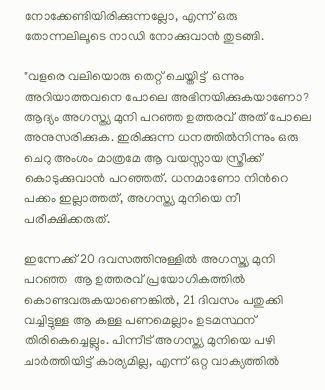നോക്കേണ്ടിയിരിക്കുന്നല്ലോ, എന്ന് ഒരു തോന്നലിലൂടെ നാഡി നോക്കുവാൻ തുടങ്ങി.

"വളരെ വലിയൊരു തെറ്റ് ചെയ്തിട്ട്  ഒന്നും അറിയാത്തവനെ പോലെ അഭിനയിക്കുകയാണോ? ആദ്യം അഗസ്ത്യ മുനി പറഞ്ഞ ഉത്തരവ് അത് പോലെ അനുസരിക്കുക. ഇരിക്കുന്ന ധനത്തിൽനിന്നും ഒരു ചെറു അംശം മാത്രമേ ആ വയസ്സായ സ്ത്രീക്ക് കൊടുക്കുവാൻ പറഞ്ഞത്. ധനമാണോ നിൻറെ പക്കം ഇല്ലാത്തത്, അഗസ്ത്യ മുനിയെ നീ പരീക്ഷിക്കരുത്.

ഇന്നേക്ക് 20 ദവസത്തിനുള്ളിൽ അഗസ്ത്യ മുനി പറഞ്ഞ  ആ ഉത്തരവ് പ്രയോഗികത്തിൽ കൊണ്ടവരുകയാണെങ്കിൽ, 21 ദിവസം പതുക്കി വച്ചിട്ടുള്ള ആ കള്ള പണമെല്ലാം ഉടമസ്ഥന് തിരികെച്ചെല്ലും. പിന്നീട് അഗസ്ത്യ മുനിയെ പഴി ചാർത്തിയിട്ട് കാര്യമില്ല, എന്ന് ഒറ്റ വാക്യത്തിൽ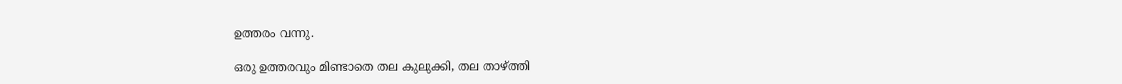ഉത്തരം വന്നു.

ഒരു ഉത്തരവും മിണ്ടാതെ തല കുലുക്കി, തല താഴ്ത്തി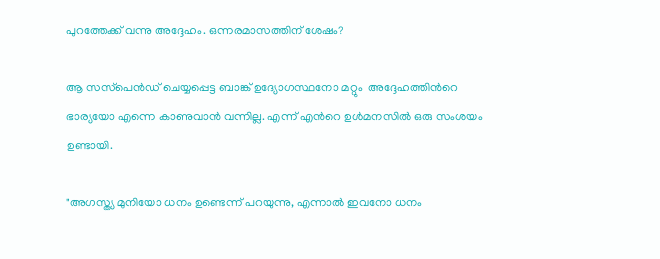പുറത്തേക്ക് വന്നു അദ്ദേഹം. ഒന്നരമാസത്തിന് ശേഷം?

ആ സസ്‌പെൻഡ് ചെയ്യപ്പെട്ട ബാങ്ക് ഉദ്യോഗസ്ഥനോ മറ്റും  അദ്ദേഹത്തിൻറെ ഭാര്യയോ എന്നെ കാണുവാൻ വന്നില്ല. എന്ന് എൻറെ ഉൾമനസിൽ ഒരു സംശയം ഉണ്ടായി.

"അഗസ്ത്യ മുനിയോ ധനം ഉണ്ടെന്ന് പറയുന്നു, എന്നാൽ ഇവനോ ധനം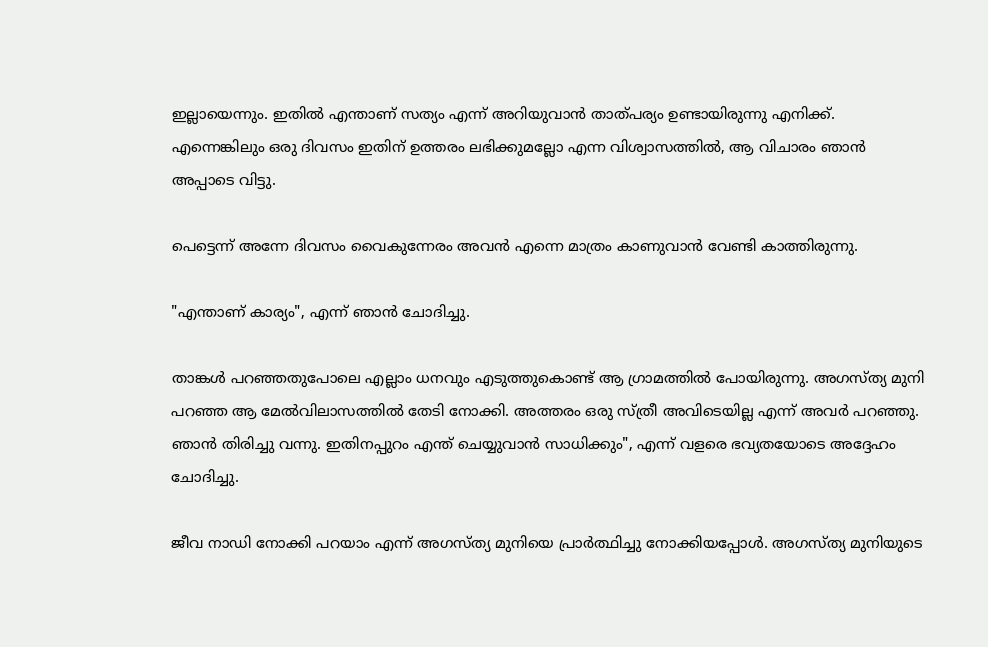ഇല്ലായെന്നും. ഇതിൽ എന്താണ് സത്യം എന്ന് അറിയുവാൻ താത്പര്യം ഉണ്ടായിരുന്നു എനിക്ക്. എന്നെങ്കിലും ഒരു ദിവസം ഇതിന് ഉത്തരം ലഭിക്കുമല്ലോ എന്ന വിശ്വാസത്തിൽ, ആ വിചാരം ഞാൻ അപ്പാടെ വിട്ടു.

പെട്ടെന്ന് അന്നേ ദിവസം വൈകുന്നേരം അവൻ എന്നെ മാത്രം കാണുവാൻ വേണ്ടി കാത്തിരുന്നു.

"എന്താണ് കാര്യം", എന്ന് ഞാൻ ചോദിച്ചു.

താങ്കൾ പറഞ്ഞതുപോലെ എല്ലാം ധനവും എടുത്തുകൊണ്ട് ആ ഗ്രാമത്തിൽ പോയിരുന്നു. അഗസ്ത്യ മുനി പറഞ്ഞ ആ മേൽവിലാസത്തിൽ തേടി നോക്കി. അത്തരം ഒരു സ്ത്രീ അവിടെയില്ല എന്ന് അവർ പറഞ്ഞു. ഞാൻ തിരിച്ചു വന്നു. ഇതിനപ്പുറം എന്ത് ചെയ്യുവാൻ സാധിക്കും", എന്ന് വളരെ ഭവ്യതയോടെ അദ്ദേഹം ചോദിച്ചു.

ജീവ നാഡി നോക്കി പറയാം എന്ന് അഗസ്ത്യ മുനിയെ പ്രാർത്ഥിച്ചു നോക്കിയപ്പോൾ. അഗസ്ത്യ മുനിയുടെ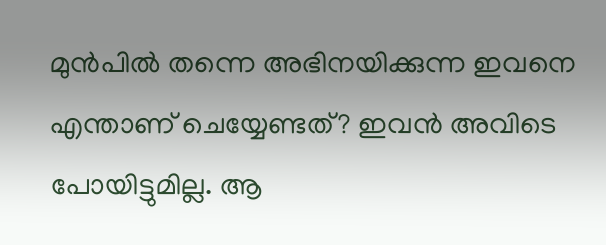മുൻപിൽ തന്നെ അഭിനയിക്കുന്ന ഇവനെ എന്താണ് ചെയ്യേണ്ടത്? ഇവൻ അവിടെ പോയിട്ടുമില്ല. ആ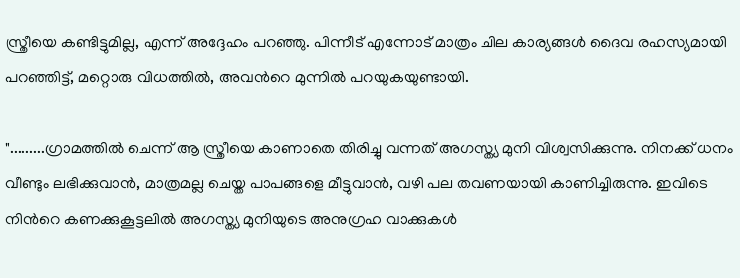സ്ത്രീയെ കണ്ടിട്ടുമില്ല, എന്ന് അദ്ദേഹം പറഞ്ഞു. പിന്നീട് എന്നോട് മാത്രം ചില കാര്യങ്ങൾ ദൈവ രഹസ്യമായി പറഞ്ഞിട്ട്, മറ്റൊരു വിധത്തിൽ, അവൻറെ മുന്നിൽ പറയുകയുണ്ടായി.

".........ഗ്രാമത്തിൽ ചെന്ന് ആ സ്ത്രീയെ കാണാതെ തിരിച്ചു വന്നത് അഗസ്ത്യ മുനി വിശ്വസിക്കുന്നു. നിനക്ക് ധനം വീണ്ടും ലഭിക്കുവാൻ, മാത്രമല്ല ചെയ്ത പാപങ്ങളെ മീട്ടുവാൻ, വഴി പല തവണയായി കാണിച്ചിരുന്നു. ഇവിടെ നിൻറെ കണക്കുകൂട്ടലിൽ അഗസ്ത്യ മുനിയുടെ അനുഗ്രഹ വാക്കുകൾ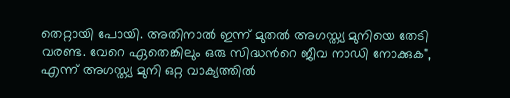തെറ്റായി പോയി. അതിനാൽ ഇന്ന് മുതൽ അഗസ്ത്യ മുനിയെ തേടി വരണ്ട. വേറെ ഏതെങ്കിലും ഒരു സിദ്ധൻറെ ജീവ നാഡി നോക്കുക", എന്ന് അഗസ്ത്യ മുനി ഒറ്റ വാക്യത്തിൽ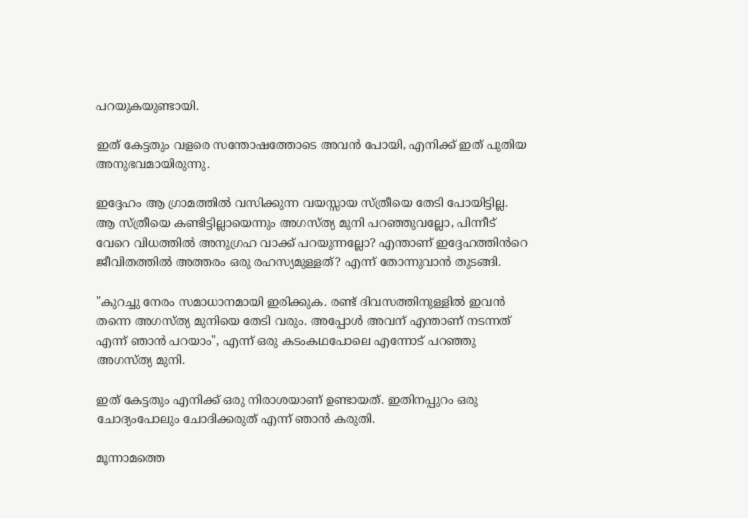പറയുകയുണ്ടായി.

ഇത് കേട്ടതും വളരെ സന്തോഷത്തോടെ അവൻ പോയി, എനിക്ക് ഇത് പുതിയ അനുഭവമായിരുന്നു.

ഇദ്ദേഹം ആ ഗ്രാമത്തിൽ വസിക്കുന്ന വയസ്സായ സ്ത്രീയെ തേടി പോയിട്ടില്ല. ആ സ്ത്രീയെ കണ്ടിട്ടില്ലായെന്നും അഗസ്ത്യ മുനി പറഞ്ഞുവല്ലോ, പിന്നീട് വേറെ വിധത്തിൽ അനുഗ്രഹ വാക്ക് പറയുന്നല്ലോ? എന്താണ് ഇദ്ദേഹത്തിൻറെ ജീവിതത്തിൽ അത്തരം ഒരു രഹസ്യമുള്ളത്? എന്ന് തോന്നുവാൻ തുടങ്ങി.

"കുറച്ചു നേരം സമാധാനമായി ഇരിക്കുക. രണ്ട് ദിവസത്തിനുള്ളിൽ ഇവൻ തന്നെ അഗസ്ത്യ മുനിയെ തേടി വരും. അപ്പോൾ അവന് എന്താണ് നടന്നത് എന്ന് ഞാൻ പറയാം", എന്ന് ഒരു കടംകഥപോലെ എന്നോട് പറഞ്ഞു അഗസ്ത്യ മുനി.

ഇത് കേട്ടതും എനിക്ക് ഒരു നിരാശയാണ് ഉണ്ടായത്. ഇതിനപ്പുറം ഒരു ചോദ്യംപോലും ചോദിക്കരുത് എന്ന് ഞാൻ കരുതി.

മൂന്നാമത്തെ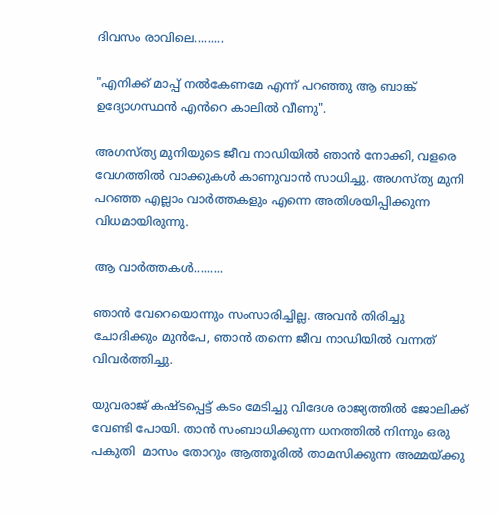ദിവസം രാവിലെ.........

"എനിക്ക് മാപ്പ് നൽകേണമേ എന്ന് പറഞ്ഞു ആ ബാങ്ക് ഉദ്യോഗസ്ഥൻ എൻറെ കാലിൽ വീണു".

അഗസ്ത്യ മുനിയുടെ ജീവ നാഡിയിൽ ഞാൻ നോക്കി, വളരെ വേഗത്തിൽ വാക്കുകൾ കാണുവാൻ സാധിച്ചു. അഗസ്ത്യ മുനി പറഞ്ഞ എല്ലാം വാർത്തകളും എന്നെ അതിശയിപ്പിക്കുന്ന വിധമായിരുന്നു.

ആ വാർത്തകൾ.........

ഞാൻ വേറെയൊന്നും സംസാരിച്ചില്ല. അവൻ തിരിച്ചു ചോദിക്കും മുൻപേ, ഞാൻ തന്നെ ജീവ നാഡിയിൽ വന്നത് വിവർത്തിച്ചു.

യുവരാജ് കഷ്ടപ്പെട്ട് കടം മേടിച്ചു വിദേശ രാജ്യത്തിൽ ജോലിക്ക് വേണ്ടി പോയി. താൻ സംബാധിക്കുന്ന ധനത്തിൽ നിന്നും ഒരു പകുതി  മാസം തോറും ആത്തൂരിൽ താമസിക്കുന്ന അമ്മയ്ക്കു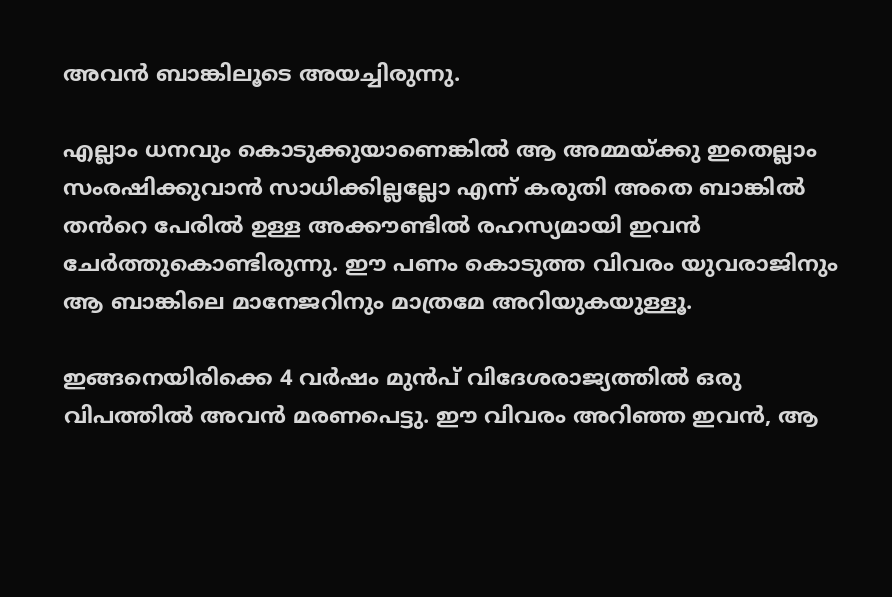അവൻ ബാങ്കിലൂടെ അയച്ചിരുന്നു.

എല്ലാം ധനവും കൊടുക്കുയാണെങ്കിൽ ആ അമ്മയ്ക്കു ഇതെല്ലാം സംരഷിക്കുവാൻ സാധിക്കില്ലല്ലോ എന്ന് കരുതി അതെ ബാങ്കിൽ തൻറെ പേരിൽ ഉള്ള അക്കൗണ്ടിൽ രഹസ്യമായി ഇവൻ ചേർത്തുകൊണ്ടിരുന്നു. ഈ പണം കൊടുത്ത വിവരം യുവരാജിനും ആ ബാങ്കിലെ മാനേജറിനും മാത്രമേ അറിയുകയുള്ളൂ.

ഇങ്ങനെയിരിക്കെ 4 വർഷം മുൻപ് വിദേശരാജ്യത്തിൽ ഒരു വിപത്തിൽ അവൻ മരണപെട്ടു. ഈ വിവരം അറിഞ്ഞ ഇവൻ, ആ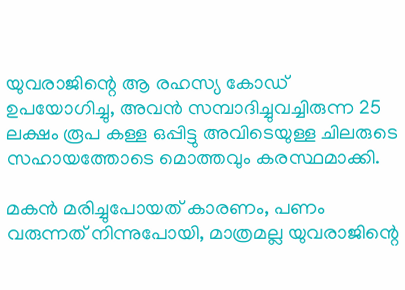യുവരാജിന്റെ ആ രഹസ്യ കോഡ് ഉപയോഗിച്ചു, അവൻ സമ്പാദിച്ചുവച്ചിരുന്ന 25 ലക്ഷം രൂപ കള്ള ഒപ്പിട്ടു അവിടെയുള്ള ചിലരുടെ സഹായത്തോടെ മൊത്തവും കരസ്ഥമാക്കി.

മകൻ മരിച്ചുപോയത് കാരണം, പണം വരുന്നത് നിന്നുപോയി, മാത്രമല്ല യുവരാജിന്റെ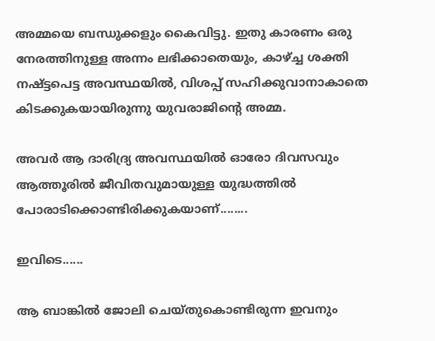അമ്മയെ ബന്ധുക്കളും കൈവിട്ടു. ഇതു കാരണം ഒരു നേരത്തിനുള്ള അന്നം ലഭിക്കാതെയും, കാഴ്ച്ച ശക്തി നഷ്ട്ടപെട്ട അവസ്ഥയിൽ, വിശപ്പ് സഹിക്കുവാനാകാതെ കിടക്കുകയായിരുന്നു യുവരാജിന്റെ അമ്മ.

അവർ ആ ദാരിദ്ര്യ അവസ്ഥയിൽ ഓരോ ദിവസവും ആത്തൂരിൽ ജീവിതവുമായുള്ള യുദ്ധത്തിൽ പോരാടിക്കൊണ്ടിരിക്കുകയാണ്........

ഇവിടെ......

ആ ബാങ്കിൽ ജോലി ചെയ്തുകൊണ്ടിരുന്ന ഇവനും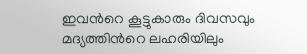ഇവൻറെ കൂട്ടുകാരും ദിവസവും മദ്യത്തിൻറെ ലഹരിയിലും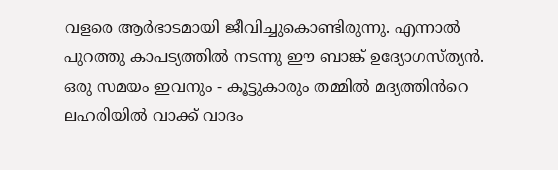വളരെ ആർഭാടമായി ജീവിച്ചുകൊണ്ടിരുന്നു. എന്നാൽ പുറത്തു കാപട്യത്തിൽ നടന്നു ഈ ബാങ്ക് ഉദ്യോഗസ്‌ത്യൻ. ഒരു സമയം ഇവനും - കൂട്ടുകാരും തമ്മിൽ മദ്യത്തിൻറെ ലഹരിയിൽ വാക്ക് വാദം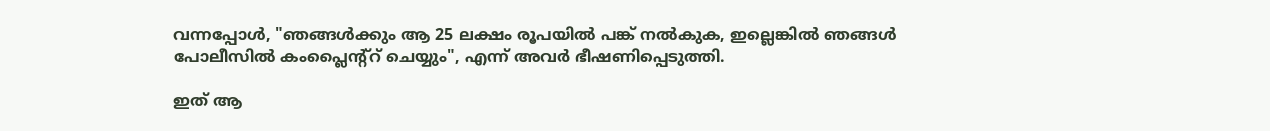വന്നപ്പോൾ, "ഞങ്ങൾക്കും ആ 25 ലക്ഷം രൂപയിൽ പങ്ക് നൽകുക, ഇല്ലെങ്കിൽ ഞങ്ങൾ പോലീസിൽ കംപ്ലൈന്റ്റ് ചെയ്യും", എന്ന് അവർ ഭീഷണിപ്പെടുത്തി.

ഇത് ആ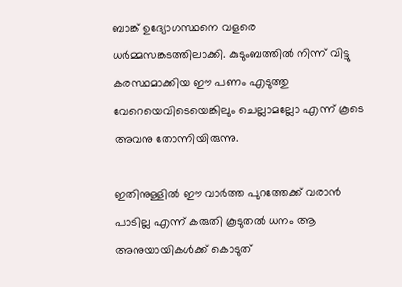ബാങ്ക് ഉദ്യോഗസ്ഥനെ വളരെ ധർമ്മസങ്കടത്തിലാക്കി. കുടുംബത്തിൽ നിന്ന് വിട്ടു കരസ്ഥമാക്കിയ ഈ പണം എടുത്തു വേറെയെവിടെയെങ്കിലും ചെല്ലാമല്ലോ എന്ന് കൂടെ അവനു തോന്നിയിരുന്നു.

ഇതിനുള്ളിൽ ഈ വാർത്ത പുറത്തേക്ക് വരാൻ പാടില്ല എന്ന് കരുതി കൂടുതൽ ധനം ആ അനുയായികൾക്ക് കൊടുത്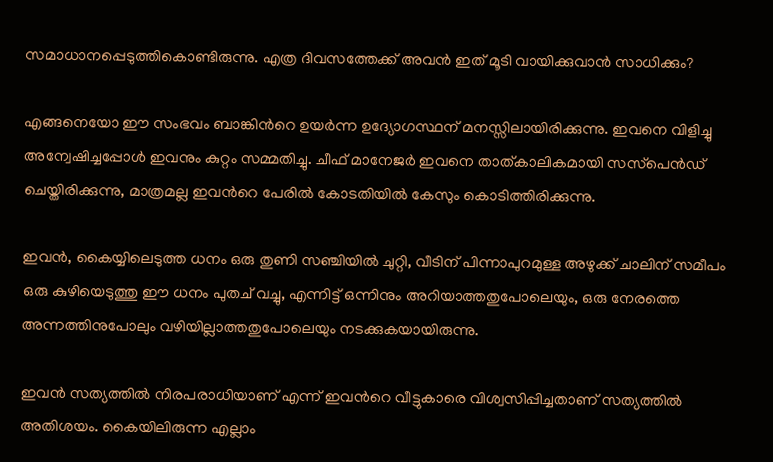സമാധാനപ്പെടുത്തികൊണ്ടിരുന്നു. എത്ര ദിവസത്തേക്ക് അവൻ ഇത് മൂടി വായിക്കുവാൻ സാധിക്കും?

എങ്ങനെയോ ഈ സംഭവം ബാങ്കിൻറെ ഉയർന്ന ഉദ്യോഗസ്ഥന് മനസ്സിലായിരിക്കുന്നു. ഇവനെ വിളിച്ചു അന്വേഷിച്ചപ്പോൾ ഇവനും കുറ്റം സമ്മതിച്ചു. ചീഫ് മാനേജർ ഇവനെ താത്കാലികമായി സസ്‌പെൻഡ് ചെയ്തിരിക്കുന്നു, മാത്രമല്ല ഇവൻറെ പേരിൽ കോടതിയിൽ കേസും കൊടിത്തിരിക്കുന്നു.

ഇവൻ, കൈയ്യിലെടുത്ത ധനം ഒരു തുണി സഞ്ചിയിൽ ചുറ്റി, വീടിന് പിന്നാപുറമുള്ള അഴുക്ക് ചാലിന് സമീപം ഒരു കുഴിയെടുത്തു ഈ ധനം പുതച് വച്ചു, എന്നിട്ട് ഒന്നിനും അറിയാത്തതുപോലെയും, ഒരു നേരത്തെ അന്നത്തിനുപോലും വഴിയില്ലാത്തതുപോലെയും നടക്കുകയായിരുന്നു.

ഇവൻ സത്യത്തിൽ നിരപരാധിയാണ് എന്ന് ഇവൻറെ വീട്ടുകാരെ വിശ്വസിപ്പിച്ചതാണ് സത്യത്തിൽ അതിശയം. കൈയിലിരുന്ന എല്ലാം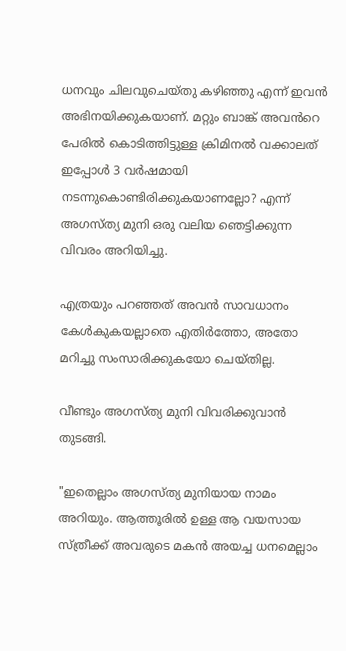ധനവും ചിലവുചെയ്തു കഴിഞ്ഞു എന്ന് ഇവൻ അഭിനയിക്കുകയാണ്. മറ്റും ബാങ്ക് അവൻറെ പേരിൽ കൊടിത്തിട്ടുള്ള ക്രിമിനൽ വക്കാലത് ഇപ്പോൾ 3 വർഷമായി നടന്നുകൊണ്ടിരിക്കുകയാണല്ലോ? എന്ന് അഗസ്ത്യ മുനി ഒരു വലിയ ഞെട്ടിക്കുന്ന വിവരം അറിയിച്ചു.

എത്രയും പറഞ്ഞത് അവൻ സാവധാനം കേൾകുകയല്ലാതെ എതിർത്തോ, അതോ മറിച്ചു സംസാരിക്കുകയോ ചെയ്തില്ല.

വീണ്ടും അഗസ്ത്യ മുനി വിവരിക്കുവാൻ തുടങ്ങി.

"ഇതെല്ലാം അഗസ്ത്യ മുനിയായ നാമം അറിയും. ആത്തൂരിൽ ഉള്ള ആ വയസായ സ്ത്രീക്ക് അവരുടെ മകൻ അയച്ച ധനമെല്ലാം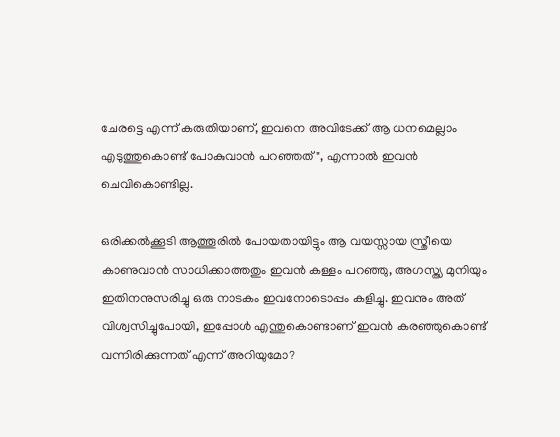ചേരട്ടെ എന്ന് കരുതിയാണ്, ഇവനെ അവിടേക്ക് ആ ധനമെല്ലാം എടുത്തുകൊണ്ട് പോകുവാൻ പറഞ്ഞത്", എന്നാൽ ഇവൻ ചെവികൊണ്ടില്ല.

ഒരിക്കൽക്കൂടി ആത്തൂരിൽ പോയതായിട്ടും ആ വയസ്സായ സ്ത്രീയെ കാണുവാൻ സാധിക്കാത്തതും ഇവൻ കള്ളം പറഞ്ഞു, അഗസ്ത്യ മുനിയും ഇതിനനുസരിച്ചു ഒരു നാടകം ഇവനോടൊപ്പം കളിച്ചു. ഇവനും അത് വിശ്വസിച്ചുപോയി, ഇപ്പോൾ എന്തുകൊണ്ടാണ് ഇവൻ കരഞ്ഞുകൊണ്ട് വന്നിരിക്കുന്നത് എന്ന്‌ അറിയുമോ?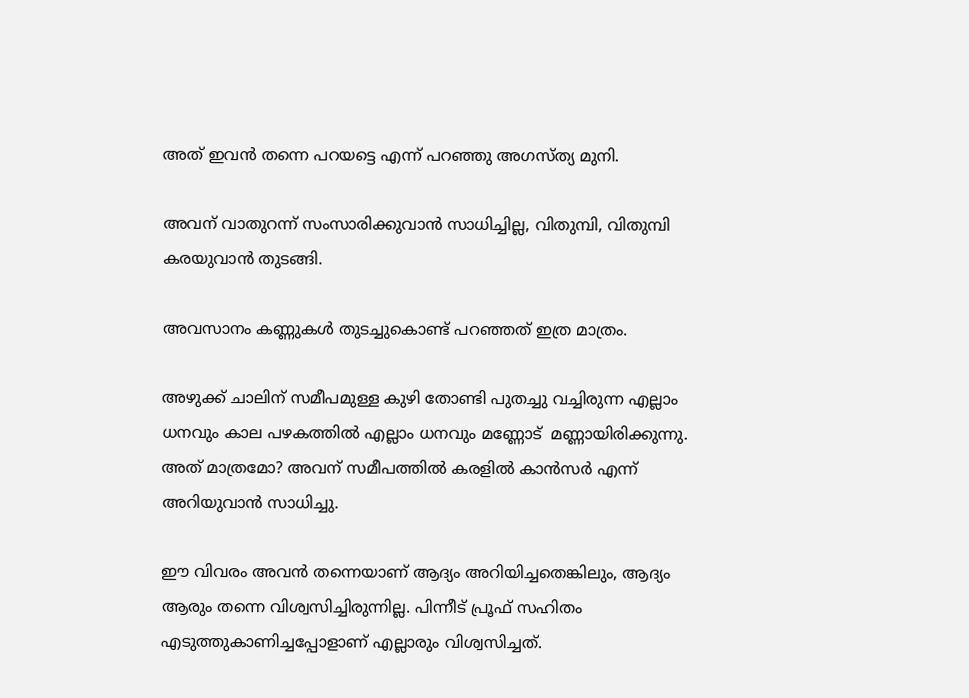അത് ഇവൻ തന്നെ പറയട്ടെ എന്ന് പറഞ്ഞു അഗസ്ത്യ മുനി.

അവന് വാതുറന്ന് സംസാരിക്കുവാൻ സാധിച്ചില്ല, വിതുമ്പി, വിതുമ്പി കരയുവാൻ തുടങ്ങി.

അവസാനം കണ്ണുകൾ തുടച്ചുകൊണ്ട് പറഞ്ഞത് ഇത്ര മാത്രം.

അഴുക്ക് ചാലിന് സമീപമുള്ള കുഴി തോണ്ടി പുതച്ചു വച്ചിരുന്ന എല്ലാം ധനവും കാല പഴകത്തിൽ എല്ലാം ധനവും മണ്ണോട്  മണ്ണായിരിക്കുന്നു. അത് മാത്രമോ? അവന് സമീപത്തിൽ കരളിൽ കാൻസർ എന്ന് അറിയുവാൻ സാധിച്ചു.

ഈ വിവരം അവൻ തന്നെയാണ് ആദ്യം അറിയിച്ചതെങ്കിലും, ആദ്യം ആരും തന്നെ വിശ്വസിച്ചിരുന്നില്ല. പിന്നീട് പ്രൂഫ് സഹിതം എടുത്തുകാണിച്ചപ്പോളാണ് എല്ലാരും വിശ്വസിച്ചത്.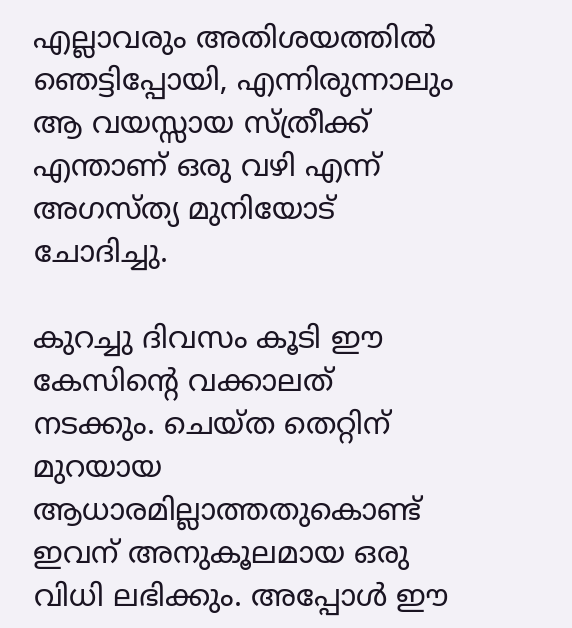എല്ലാവരും അതിശയത്തിൽ ഞെട്ടിപ്പോയി, എന്നിരുന്നാലും ആ വയസ്സായ സ്ത്രീക്ക് എന്താണ് ഒരു വഴി എന്ന് അഗസ്ത്യ മുനിയോട് ചോദിച്ചു.

കുറച്ചു ദിവസം കൂടി ഈ കേസിന്റെ വക്കാലത്
നടക്കും. ചെയ്ത തെറ്റിന് മുറയായ ആധാരമില്ലാത്തതുകൊണ്ട് ഇവന് അനുകൂലമായ ഒരു വിധി ലഭിക്കും. അപ്പോൾ ഈ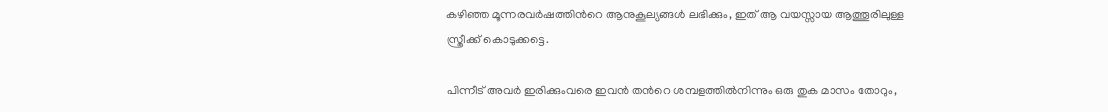കഴിഞ്ഞ മൂന്നരവർഷത്തിൻറെ ആനുകൂല്യങ്ങൾ ലഭിക്കും, ഇത്‌ ആ വയസ്സായ ആത്തൂരിലുള്ള സ്ത്രീക്ക് കൊടുക്കട്ടെ.

പിന്നീട് അവർ ഇരിക്കുംവരെ ഇവൻ തൻറെ ശമ്പളത്തിൽനിന്നും ഒരു തുക മാസം തോറും,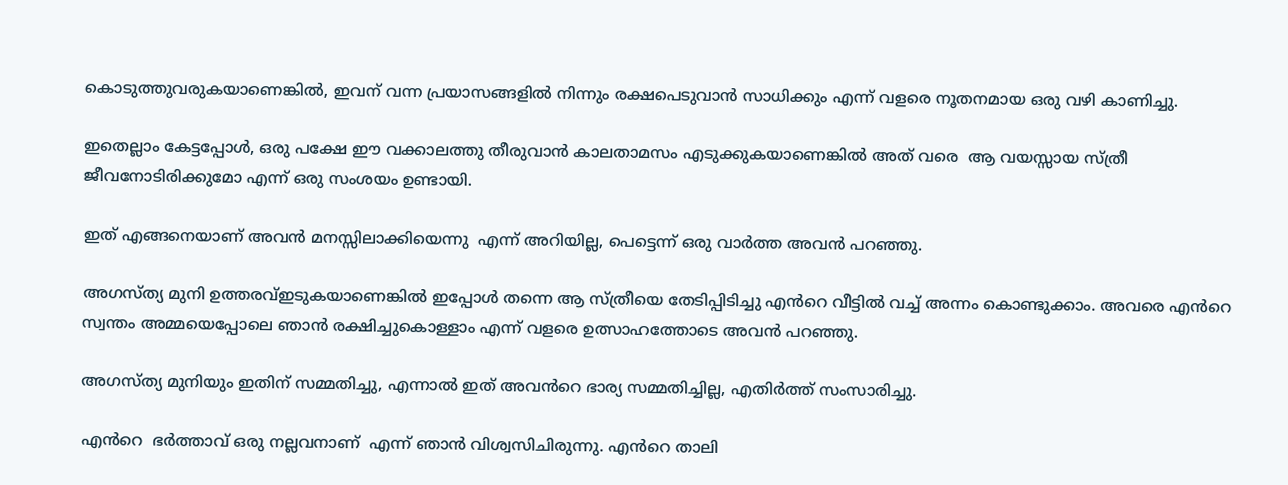കൊടുത്തുവരുകയാണെങ്കിൽ, ഇവന് വന്ന പ്രയാസങ്ങളിൽ നിന്നും രക്ഷപെടുവാൻ സാധിക്കും എന്ന് വളരെ നൂതനമായ ഒരു വഴി കാണിച്ചു.

ഇതെല്ലാം കേട്ടപ്പോൾ, ഒരു പക്ഷേ ഈ വക്കാലത്തു തീരുവാൻ കാലതാമസം എടുക്കുകയാണെങ്കിൽ അത് വരെ  ആ വയസ്സായ സ്ത്രീ ജീവനോടിരിക്കുമോ എന്ന് ഒരു സംശയം ഉണ്ടായി.

ഇത് എങ്ങനെയാണ്‌ അവൻ മനസ്സിലാക്കിയെന്നു  എന്ന് അറിയില്ല, പെട്ടെന്ന് ഒരു വാർത്ത അവൻ പറഞ്ഞു.

അഗസ്ത്യ മുനി ഉത്തരവ്ഇടുകയാണെങ്കിൽ ഇപ്പോൾ തന്നെ ആ സ്ത്രീയെ തേടിപ്പിടിച്ചു എൻറെ വീട്ടിൽ വച്ച് അന്നം കൊണ്ടുക്കാം. അവരെ എൻറെ സ്വന്തം അമ്മയെപ്പോലെ ഞാൻ രക്ഷിച്ചുകൊള്ളാം എന്ന് വളരെ ഉത്സാഹത്തോടെ അവൻ പറഞ്ഞു.

അഗസ്ത്യ മുനിയും ഇതിന് സമ്മതിച്ചു, എന്നാൽ ഇത് അവൻറെ ഭാര്യ സമ്മതിച്ചില്ല, എതിർത്ത് സംസാരിച്ചു.

എൻറെ  ഭർത്താവ് ഒരു നല്ലവനാണ്  എന്ന് ഞാൻ വിശ്വസിചിരുന്നു. എൻറെ താലി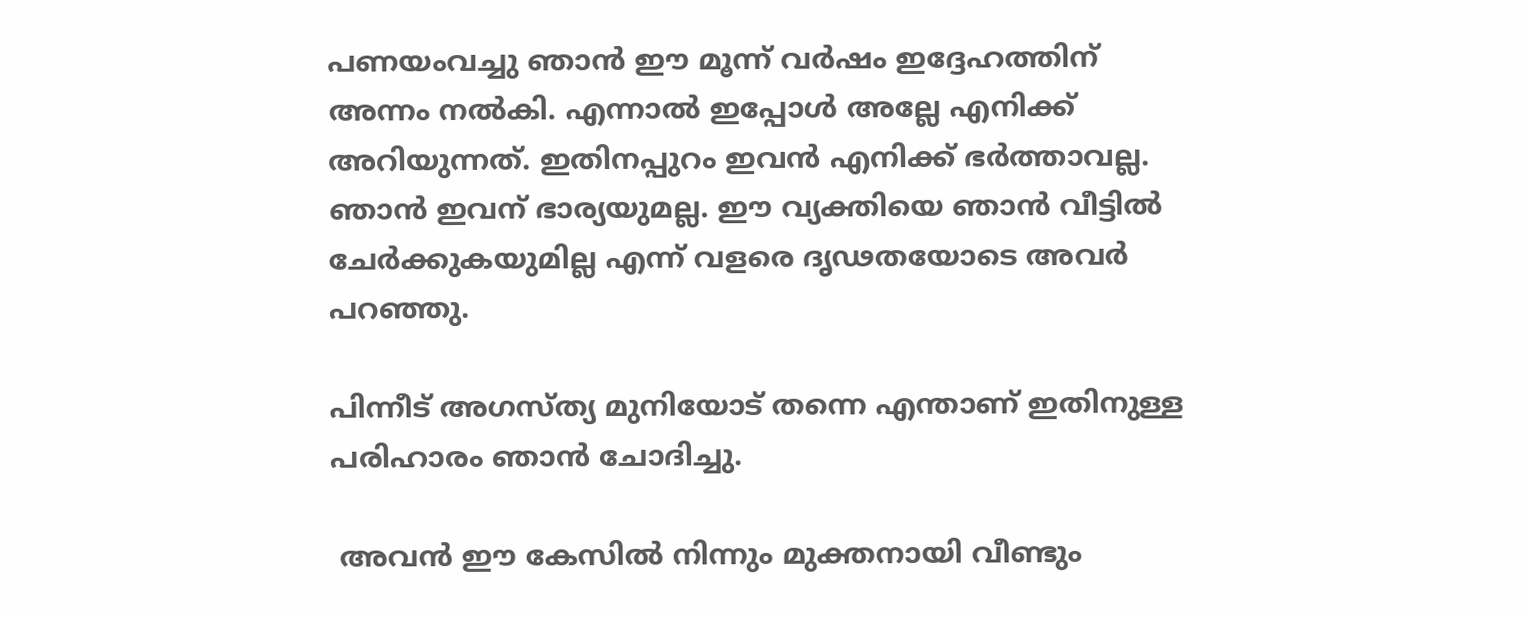പണയംവച്ചു ഞാൻ ഈ മൂന്ന് വർഷം ഇദ്ദേഹത്തിന് അന്നം നൽകി. എന്നാൽ ഇപ്പോൾ അല്ലേ എനിക്ക് അറിയുന്നത്. ഇതിനപ്പുറം ഇവൻ എനിക്ക് ഭർത്താവല്ല. ഞാൻ ഇവന് ഭാര്യയുമല്ല. ഈ വ്യക്തിയെ ഞാൻ വീട്ടിൽ ചേർക്കുകയുമില്ല എന്ന് വളരെ ദൃഢതയോടെ അവർ പറഞ്ഞു.

പിന്നീട് അഗസ്ത്യ മുനിയോട് തന്നെ എന്താണ് ഇതിനുള്ള പരിഹാരം ഞാൻ ചോദിച്ചു.

 അവൻ ഈ കേസിൽ നിന്നും മുക്തനായി വീണ്ടും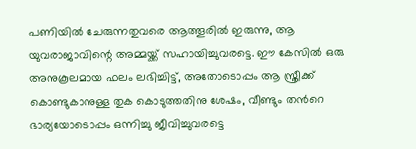പണിയിൽ ചേരുന്നതുവരെ ആത്തൂരിൽ ഇരുന്നു, ആ  യുവരാജാവിന്റെ അമ്മയ്ക്ക് സഹായിച്ചുവരട്ടെ. ഈ കേസിൽ ഒരു അനുകൂലമായ ഫലം ലഭിച്ചിട്ട്, അതോടൊപ്പം ആ സ്ത്രീക്ക് കൊണ്ടുകാനുള്ള തുക കൊടുത്തതിനു ശേഷം, വീണ്ടും തൻറെ ഭാര്യയോടൊപ്പം ഒന്നിച്ചു ജീവിച്ചുവരട്ടെ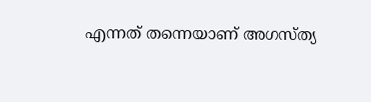എന്നത് തന്നെയാണ് അഗസ്ത്യ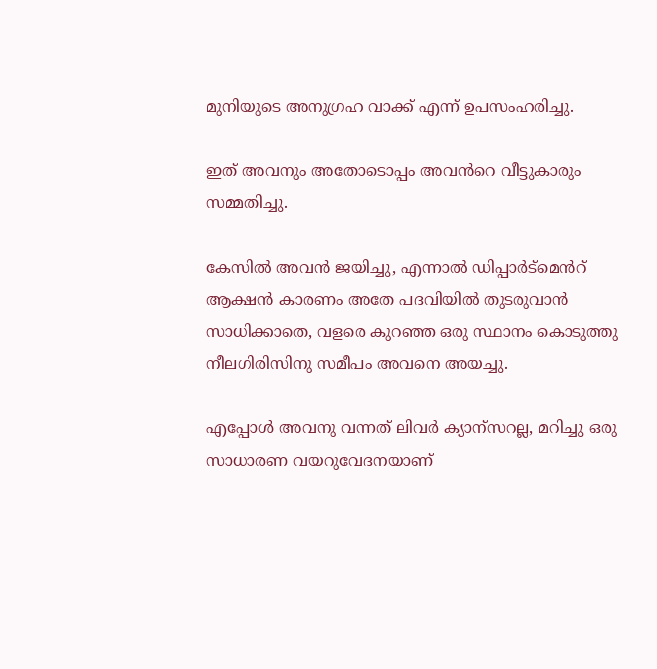മുനിയുടെ അനുഗ്രഹ വാക്ക് എന്ന് ഉപസംഹരിച്ചു.

ഇത് അവനും അതോടൊപ്പം അവൻറെ വീട്ടുകാരും സമ്മതിച്ചു.

കേസിൽ അവൻ ജയിച്ചു, എന്നാൽ ഡിപ്പാർട്മെൻറ് ആക്ഷൻ കാരണം അതേ പദവിയിൽ തുടരുവാൻ സാധിക്കാതെ, വളരെ കുറഞ്ഞ ഒരു സ്ഥാനം കൊടുത്തു നീലഗിരിസിനു സമീപം അവനെ അയച്ചു.

എപ്പോൾ അവനു വന്നത് ലിവർ ക്യാന്സറല്ല, മറിച്ചു ഒരു സാധാരണ വയറുവേദനയാണ്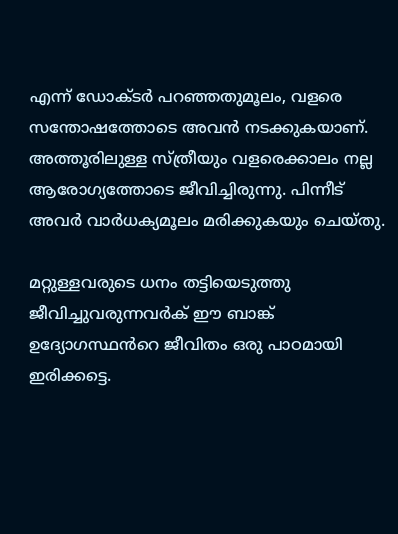എന്ന് ഡോക്ടർ പറഞ്ഞതുമൂലം, വളരെ സന്തോഷത്തോടെ അവൻ നടക്കുകയാണ്. അത്തൂരിലുള്ള സ്ത്രീയും വളരെക്കാലം നല്ല ആരോഗ്യത്തോടെ ജീവിച്ചിരുന്നു. പിന്നീട് അവർ വാർധക്യമൂലം മരിക്കുകയും ചെയ്തു.

മറ്റുള്ളവരുടെ ധനം തട്ടിയെടുത്തു ജീവിച്ചുവരുന്നവർക് ഈ ബാങ്ക് ഉദ്യോഗസ്ഥൻറെ ജീവിതം ഒരു പാഠമായി ഇരിക്കട്ടെ.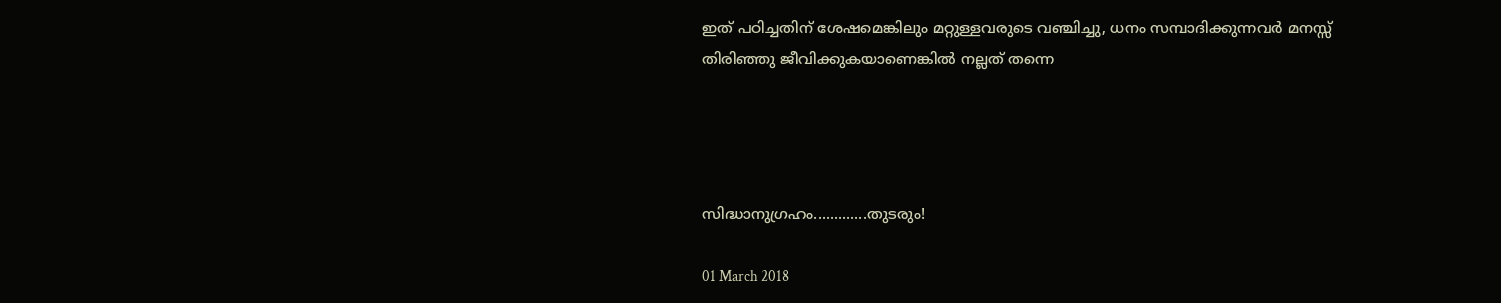ഇത് പഠിച്ചതിന് ശേഷമെങ്കിലും മറ്റുള്ളവരുടെ വഞ്ചിച്ചു, ധനം സമ്പാദിക്കുന്നവർ മനസ്സ് തിരിഞ്ഞു ജീവിക്കുകയാണെങ്കിൽ നല്ലത് തന്നെ




സിദ്ധാനുഗ്രഹം.............തുടരും!

01 March 2018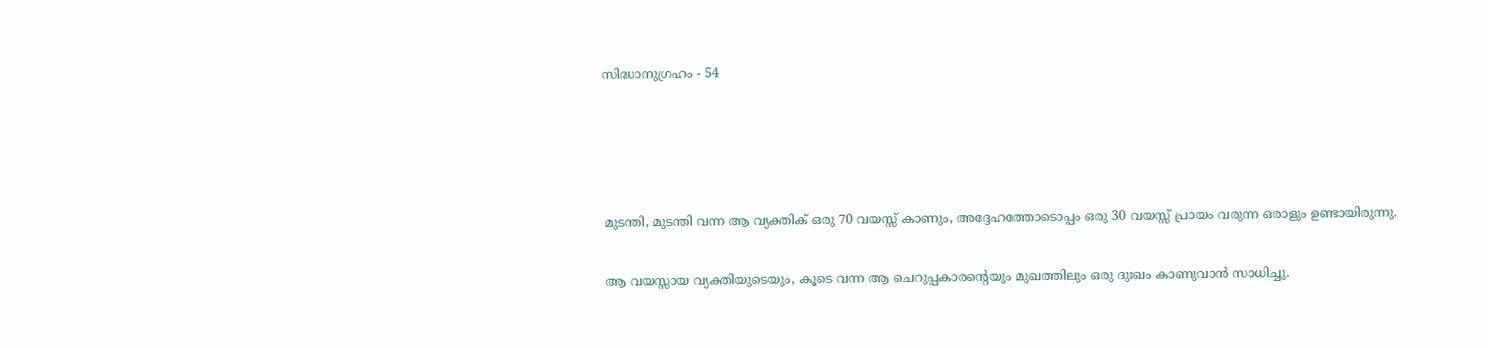സിദ്ധാനുഗ്രഹം - 54




മുടന്തി, മുടന്തി വന്ന ആ വ്യക്തിക് ഒരു 70 വയസ്സ് കാണും, അദ്ദേഹത്തോടൊപ്പം ഒരു 30 വയസ്സ് പ്രായം വരുന്ന ഒരാളും ഉണ്ടായിരുന്നു.

ആ വയസ്സായ വ്യക്തിയുടെയും, കൂടെ വന്ന ആ ചെറുപ്പകാരന്റെയും മുഖത്തിലും ഒരു ദുഃഖം കാണുവാൻ സാധിച്ചു.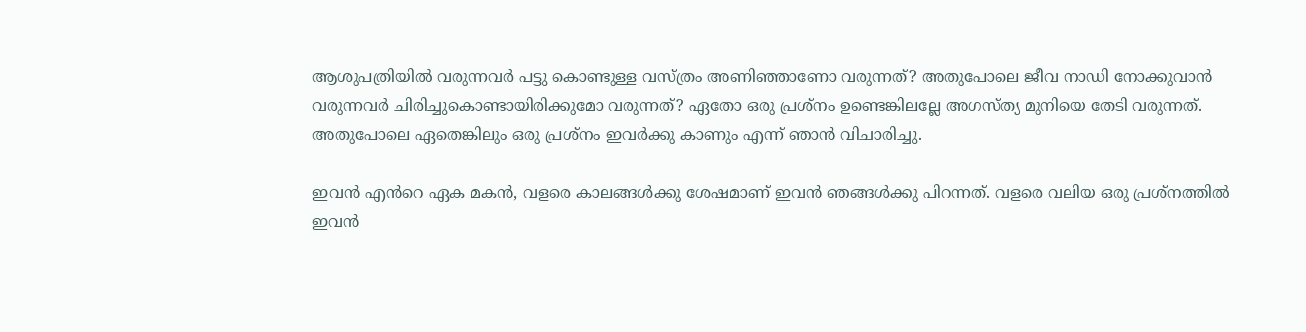ആശുപത്രിയിൽ വരുന്നവർ പട്ടു കൊണ്ടുള്ള വസ്ത്രം അണിഞ്ഞാണോ വരുന്നത്? അതുപോലെ ജീവ നാഡി നോക്കുവാൻ വരുന്നവർ ചിരിച്ചുകൊണ്ടായിരിക്കുമോ വരുന്നത്? ഏതോ ഒരു പ്രശ്നം ഉണ്ടെങ്കിലല്ലേ അഗസ്ത്യ മുനിയെ തേടി വരുന്നത്. അതുപോലെ ഏതെങ്കിലും ഒരു പ്രശ്നം ഇവർക്കു കാണും എന്ന് ഞാൻ വിചാരിച്ചു.

ഇവൻ എൻറെ ഏക മകൻ, വളരെ കാലങ്ങൾക്കു ശേഷമാണ് ഇവൻ ഞങ്ങൾക്കു പിറന്നത്. വളരെ വലിയ ഒരു പ്രശ്നത്തിൽ ഇവൻ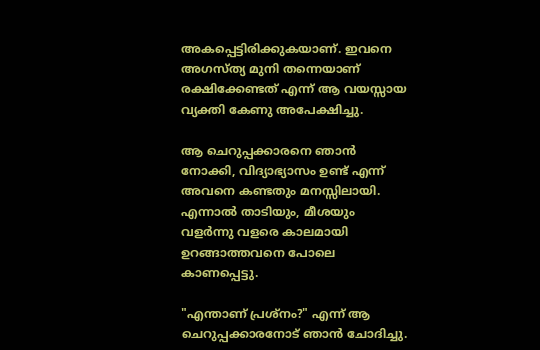അകപ്പെട്ടിരിക്കുകയാണ്. ഇവനെ അഗസ്ത്യ മുനി തന്നെയാണ് രക്ഷിക്കേണ്ടത് എന്ന് ആ വയസ്സായ വ്യക്തി കേണു അപേക്ഷിച്ചു.

ആ ചെറുപ്പക്കാരനെ ഞാൻ നോക്കി, വിദ്യാഭ്യാസം ഉണ്ട് എന്ന് അവനെ കണ്ടതും മനസ്സിലായി. എന്നാൽ താടിയും, മീശയും വളർന്നു വളരെ കാലമായി ഉറങ്ങാത്തവനെ പോലെ കാണപ്പെട്ടു.

"എന്താണ് പ്രശ്നം?" എന്ന് ആ ചെറുപ്പക്കാരനോട് ഞാൻ ചോദിച്ചു.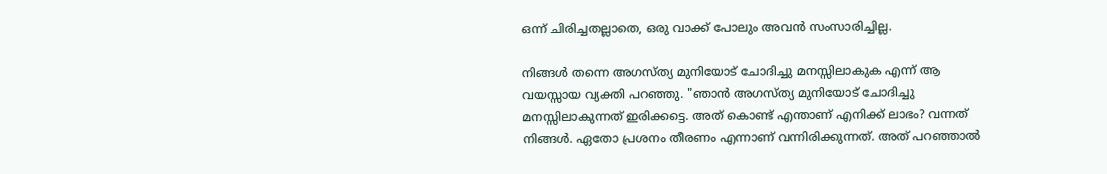ഒന്ന് ചിരിച്ചതല്ലാതെ, ഒരു വാക്ക് പോലും അവൻ സംസാരിച്ചില്ല.

നിങ്ങൾ തന്നെ അഗസ്ത്യ മുനിയോട് ചോദിച്ചു മനസ്സിലാകുക എന്ന് ആ വയസ്സായ വ്യക്തി പറഞ്ഞു. "ഞാൻ അഗസ്ത്യ മുനിയോട് ചോദിച്ചു മനസ്സിലാകുന്നത് ഇരിക്കട്ടെ. അത് കൊണ്ട് എന്താണ് എനിക്ക് ലാഭം? വന്നത് നിങ്ങൾ. ഏതോ പ്രശനം തീരണം എന്നാണ് വന്നിരിക്കുന്നത്. അത് പറഞ്ഞാൽ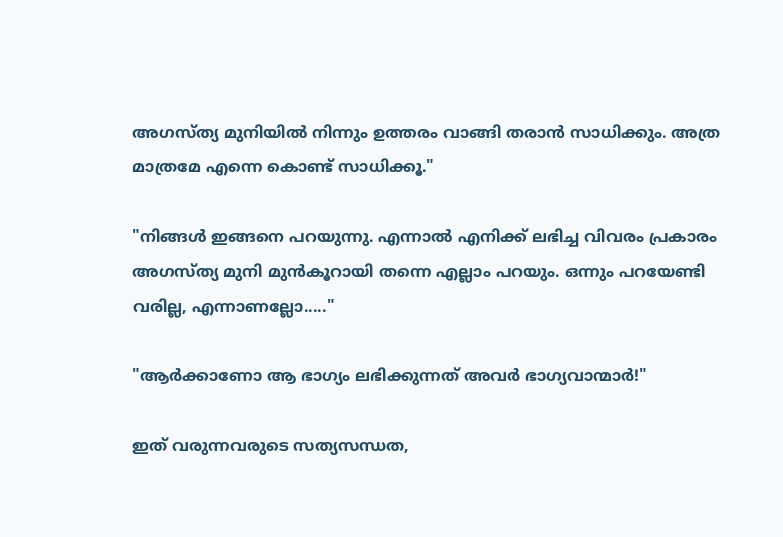അഗസ്ത്യ മുനിയിൽ നിന്നും ഉത്തരം വാങ്ങി തരാൻ സാധിക്കും. അത്ര മാത്രമേ എന്നെ കൊണ്ട് സാധിക്കൂ."

"നിങ്ങൾ ഇങ്ങനെ പറയുന്നു. എന്നാൽ എനിക്ക് ലഭിച്ച വിവരം പ്രകാരം അഗസ്ത്യ മുനി മുൻകൂറായി തന്നെ എല്ലാം പറയും. ഒന്നും പറയേണ്ടി വരില്ല, എന്നാണല്ലോ....."

"ആർക്കാണോ ആ ഭാഗ്യം ലഭിക്കുന്നത് അവർ ഭാഗ്യവാന്മാർ!"

ഇത് വരുന്നവരുടെ സത്യസന്ധത,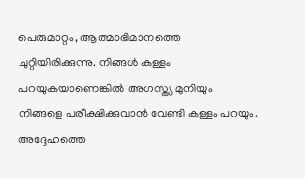പെരുമാറ്റം, ആത്മാഭിമാനത്തെ ചുറ്റിയിരിക്കുന്നു. നിങ്ങൾ കള്ളം പറയുകയാണെങ്കിൽ അഗസ്ത്യ മുനിയും നിങ്ങളെ പരീക്ഷിക്കുവാൻ വേണ്ടി കള്ളം പറയും. അദ്ദേഹത്തെ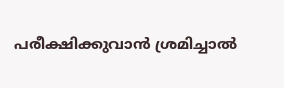പരീക്ഷിക്കുവാൻ ശ്രമിച്ചാൽ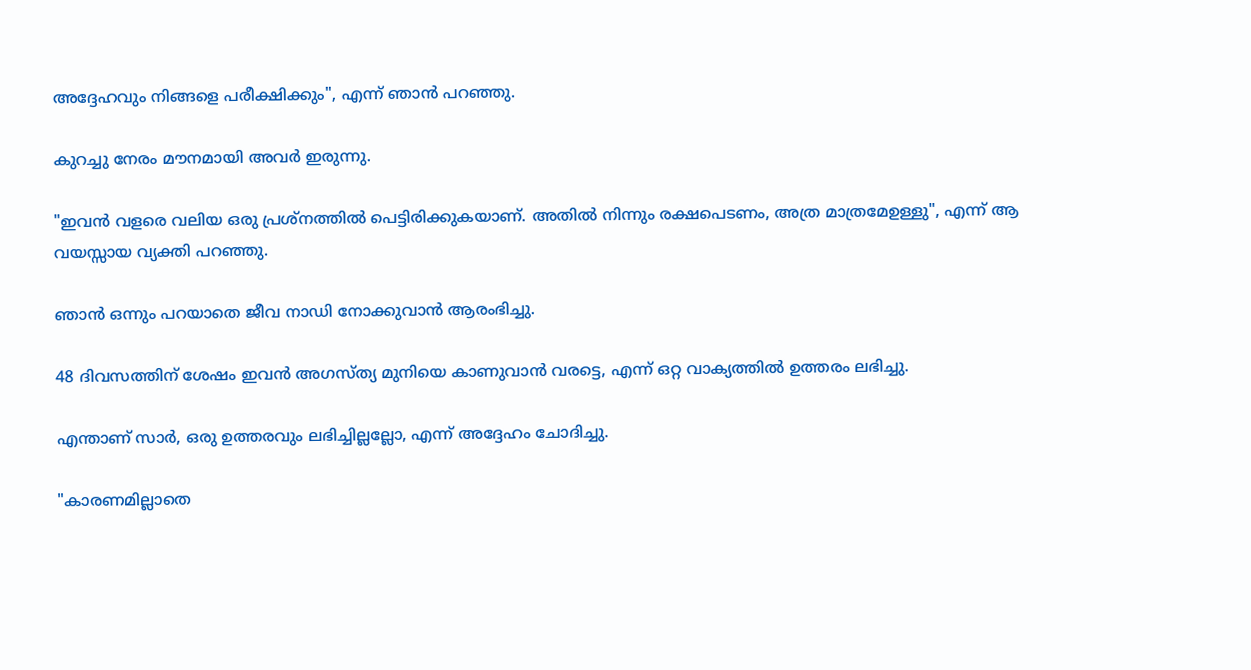അദ്ദേഹവും നിങ്ങളെ പരീക്ഷിക്കും", എന്ന് ഞാൻ പറഞ്ഞു.

കുറച്ചു നേരം മൗനമായി അവർ ഇരുന്നു.

"ഇവൻ വളരെ വലിയ ഒരു പ്രശ്നത്തിൽ പെട്ടിരിക്കുകയാണ്. അതിൽ നിന്നും രക്ഷപെടണം, അത്ര മാത്രമേഉള്ളു", എന്ന് ആ വയസ്സായ വ്യക്തി പറഞ്ഞു.

ഞാൻ ഒന്നും പറയാതെ ജീവ നാഡി നോക്കുവാൻ ആരംഭിച്ചു.

48 ദിവസത്തിന് ശേഷം ഇവൻ അഗസ്ത്യ മുനിയെ കാണുവാൻ വരട്ടെ, എന്ന് ഒറ്റ വാക്യത്തിൽ ഉത്തരം ലഭിച്ചു.

എന്താണ് സാർ, ഒരു ഉത്തരവും ലഭിച്ചില്ലല്ലോ, എന്ന് അദ്ദേഹം ചോദിച്ചു.

"കാരണമില്ലാതെ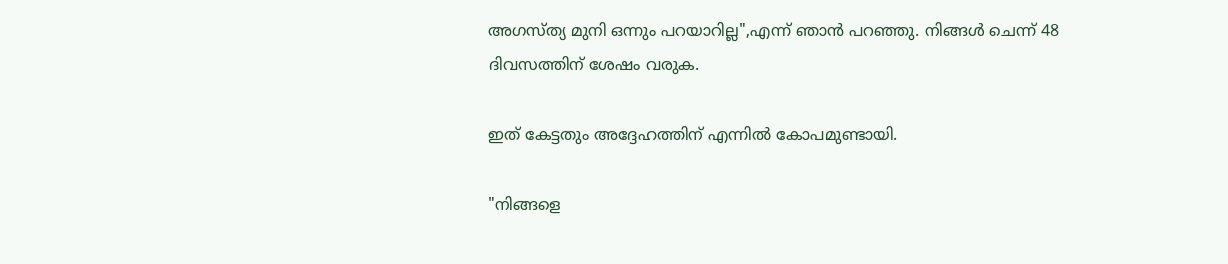അഗസ്ത്യ മുനി ഒന്നും പറയാറില്ല",എന്ന് ഞാൻ പറഞ്ഞു. നിങ്ങൾ ചെന്ന് 48 ദിവസത്തിന് ശേഷം വരുക.

ഇത് കേട്ടതും അദ്ദേഹത്തിന് എന്നിൽ കോപമുണ്ടായി.

"നിങ്ങളെ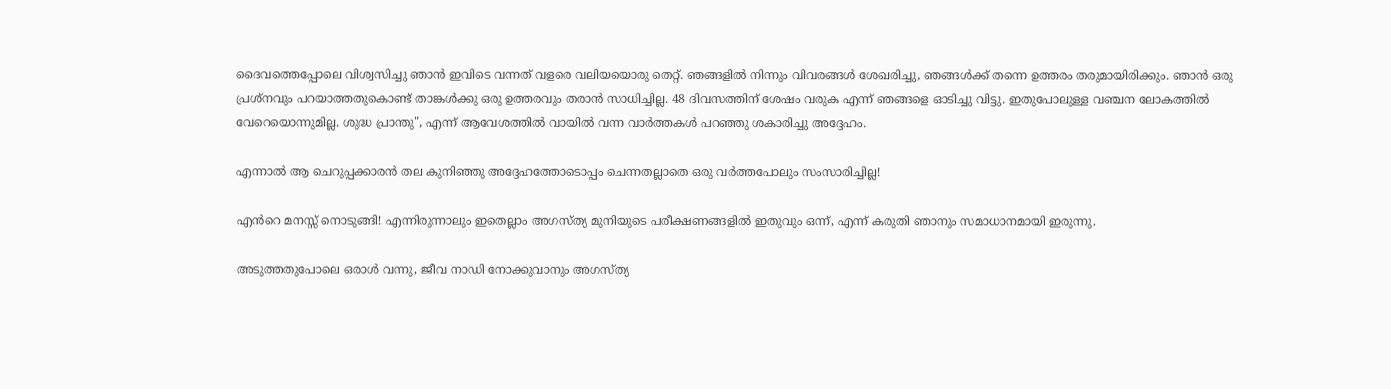ദൈവത്തെപ്പോലെ വിശ്വസിച്ചു ഞാൻ ഇവിടെ വന്നത് വളരെ വലിയയൊരു തെറ്റ്. ഞങ്ങളിൽ നിന്നും വിവരങ്ങൾ ശേഖരിച്ചു, ഞങ്ങൾക്ക് തന്നെ ഉത്തരം തരുമായിരിക്കും. ഞാൻ ഒരു പ്രശ്നവും പറയാത്തതുകൊണ്ട് താങ്കൾക്കു ഒരു ഉത്തരവും തരാൻ സാധിച്ചില്ല. 48 ദിവസത്തിന് ശേഷം വരുക എന്ന് ഞങ്ങളെ ഓടിച്ചു വിട്ടു. ഇതുപോലുള്ള വഞ്ചന ലോകത്തിൽ വേറെയൊന്നുമില്ല. ശുദ്ധ പ്രാന്തു", എന്ന് ആവേശത്തിൽ വായിൽ വന്ന വാർത്തകൾ പറഞ്ഞു ശകാരിച്ചു അദ്ദേഹം.

എന്നാൽ ആ ചെറുപ്പക്കാരൻ തല കുനിഞ്ഞു അദ്ദേഹത്തോടൊപ്പം ചെന്നതല്ലാതെ ഒരു വർത്തപോലും സംസാരിച്ചില്ല!

എൻറെ മനസ്സ് നൊടുങ്ങി! എന്നിരുന്നാലും ഇതെല്ലാം അഗസ്ത്യ മുനിയുടെ പരീക്ഷണങ്ങളിൽ ഇതുവും ഒന്ന്, എന്ന് കരുതി ഞാനും സമാധാനമായി ഇരുന്നു.

അടുത്തതുപോലെ ഒരാൾ വന്നു, ജീവ നാഡി നോക്കുവാനും അഗസ്ത്യ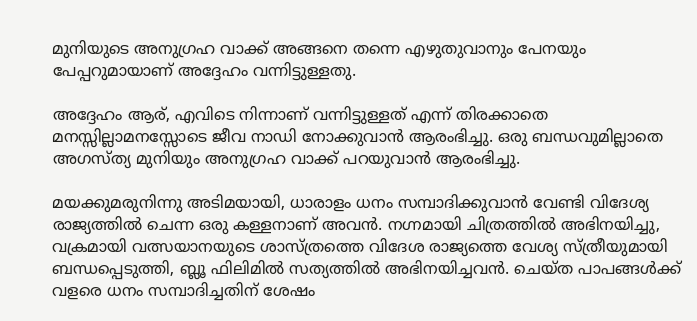മുനിയുടെ അനുഗ്രഹ വാക്ക് അങ്ങനെ തന്നെ എഴുതുവാനും പേനയും പേപ്പറുമായാണ് അദ്ദേഹം വന്നിട്ടുള്ളതു.

അദ്ദേഹം ആര്, എവിടെ നിന്നാണ് വന്നിട്ടുള്ളത് എന്ന് തിരക്കാതെ മനസ്സില്ലാമനസ്സോടെ ജീവ നാഡി നോക്കുവാൻ ആരംഭിച്ചു. ഒരു ബന്ധവുമില്ലാതെ അഗസ്ത്യ മുനിയും അനുഗ്രഹ വാക്ക് പറയുവാൻ ആരംഭിച്ചു.

മയക്കുമരുനിന്നു അടിമയായി, ധാരാളം ധനം സമ്പാദിക്കുവാൻ വേണ്ടി വിദേശ്യ രാജ്യത്തിൽ ചെന്ന ഒരു കള്ളനാണ് അവൻ. നഗ്നമായി ചിത്രത്തിൽ അഭിനയിച്ചു, വക്രമായി വത്സയാനയുടെ ശാസ്ത്രത്തെ വിദേശ രാജ്യത്തെ വേശ്യ സ്ത്രീയുമായി ബന്ധപ്പെടുത്തി, ബ്ലൂ ഫിലിമിൽ സത്യത്തിൽ അഭിനയിച്ചവൻ. ചെയ്ത പാപങ്ങൾക്ക് വളരെ ധനം സമ്പാദിച്ചതിന് ശേഷം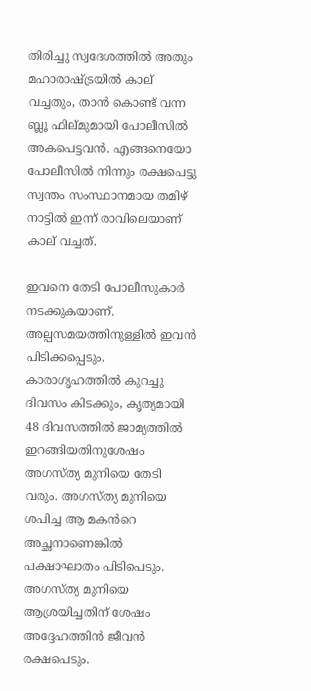തിരിച്ചു സ്വദേശത്തിൽ അതും മഹാരാഷ്ട്രയിൽ കാല് വച്ചതും, താൻ കൊണ്ട് വന്ന ബ്ലൂ ഫില്മുമായി പോലീസിൽ അകപെട്ടവൻ. എങ്ങനെയോ പോലീസിൽ നിന്നും രക്ഷപെട്ടു സ്വന്തം സംസ്ഥാനമായ തമിഴ് നാട്ടിൽ ഇന്ന് രാവിലെയാണ് കാല് വച്ചത്.

ഇവനെ തേടി പോലീസുകാർ നടക്കുകയാണ്. അല്പസമയത്തിനുള്ളിൽ ഇവൻ പിടിക്കപ്പെടും. കാരാഗൃഹത്തിൽ കുറച്ചു ദിവസം കിടക്കും, കൃത്യമായി 48 ദിവസത്തിൽ ജാമ്യത്തിൽ ഇറങ്ങിയതിനുശേഷം അഗസ്ത്യ മുനിയെ തേടി വരും. അഗസ്ത്യ മുനിയെ ശപിച്ച ആ മകൻറെ അച്ഛനാണെങ്കിൽ പക്ഷാഘാതം പിടിപെടും. അഗസ്ത്യ മുനിയെ ആശ്രയിച്ചതിന് ശേഷം അദ്ദേഹത്തിൻ ജീവൻ രക്ഷപെടും.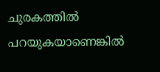ചുരകത്തിൽ പറയുകയാണെങ്കിൽ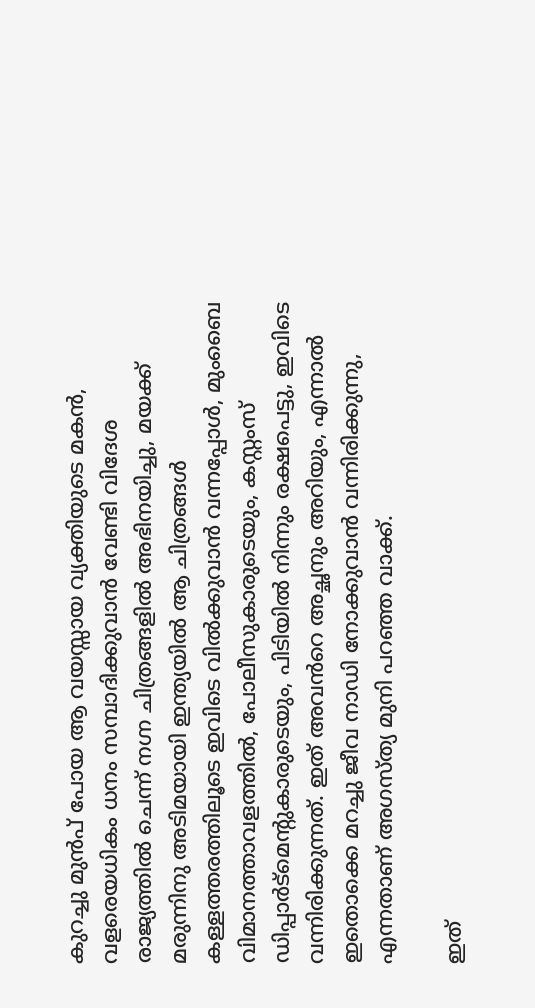കുറച്ചു മുൻപ് പോയ ആ വയസ്സായ വ്യക്തിയുടെ മകൻ, വളരെയധികം ധനം സമ്പാദിക്കുവാൻ വേണ്ടി വിദേശ രാജ്യത്തിൽ ചെന്ന് നഗ്ന ചിത്രങ്ങളിൽ അഭിനയിച്ചു, മയക്ക് മരുന്നിനു അടിമയായി ഇന്ത്യയിൽ ആ ചിത്രങ്ങൾ കള്ളത്തരത്തിലൂടെ ഇവിടെ വിൽക്കുവാൻ വന്നപ്പോൾ, മുംബൈ വിമാനത്താവളത്തിൽ, പോലീസുകാരുടെയും, കസ്റ്റംസ് ഡിപ്പാർട്മെന്റുകാരുടെയും, പിടിയിൽ നിന്നും രക്ഷപെട്ടു, ഇവിടെ വന്നിരിക്കുന്നത്. ഇത് അവൻറെ അച്ഛനും അറിയും, എന്നാൽ ഇതൊക്കെ മറച്ചു ജീവ നാഡി നോക്കുവാൻ വന്നിരിക്കുന്നു, എന്നതാണ് അഗസ്ത്യ മുനി പറഞ്ഞ വാക്ക്.

ഇത്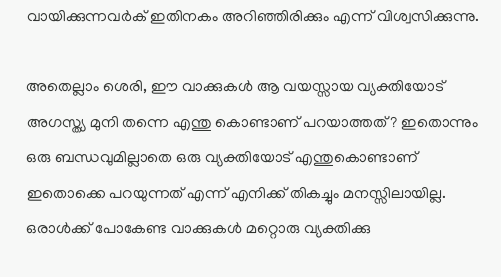വായിക്കുന്നവർക് ഇതിനകം അറിഞ്ഞിരിക്കും എന്ന് വിശ്വസിക്കുന്നു.

അതെല്ലാം ശെരി, ഈ വാക്കുകൾ ആ വയസ്സായ വ്യക്തിയോട് അഗസ്ത്യ മുനി തന്നെ എന്തു കൊണ്ടാണ് പറയാത്തത്? ഇതൊന്നും ഒരു ബന്ധവുമില്ലാതെ ഒരു വ്യക്തിയോട് എന്തുകൊണ്ടാണ് ഇതൊക്കെ പറയുന്നത് എന്ന് എനിക്ക് തികച്ചും മനസ്സിലായില്ല. ഒരാൾക്ക് പോകേണ്ട വാക്കുകൾ മറ്റൊരു വ്യക്തിക്കു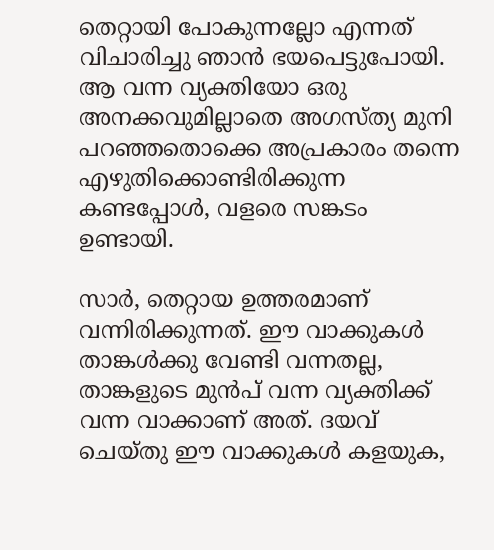തെറ്റായി പോകുന്നല്ലോ എന്നത് വിചാരിച്ചു ഞാൻ ഭയപെട്ടുപോയി. ആ വന്ന വ്യക്തിയോ ഒരു അനക്കവുമില്ലാതെ അഗസ്ത്യ മുനി പറഞ്ഞതൊക്കെ അപ്രകാരം തന്നെ എഴുതിക്കൊണ്ടിരിക്കുന്ന കണ്ടപ്പോൾ, വളരെ സങ്കടം ഉണ്ടായി.

സാർ, തെറ്റായ ഉത്തരമാണ് വന്നിരിക്കുന്നത്. ഈ വാക്കുകൾ താങ്കൾക്കു വേണ്ടി വന്നതല്ല, താങ്കളുടെ മുൻപ് വന്ന വ്യക്തിക്ക് വന്ന വാക്കാണ് അത്. ദയവ് ചെയ്തു ഈ വാക്കുകൾ കളയുക,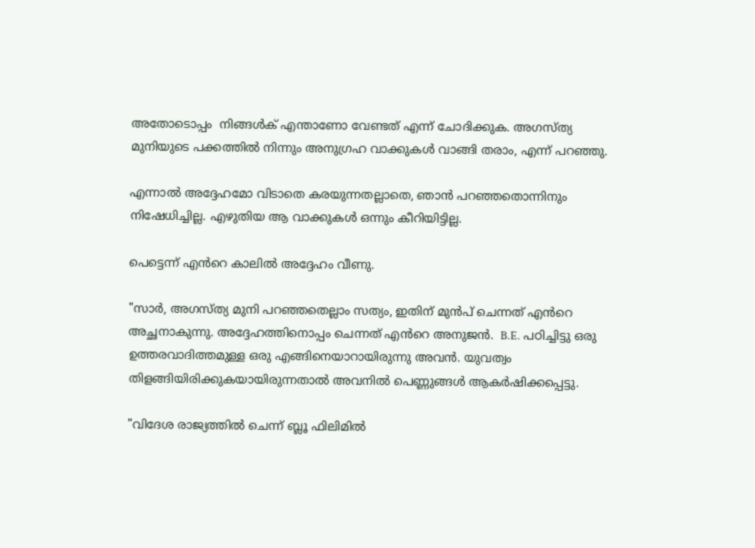അതോടൊപ്പം  നിങ്ങൾക് എന്താണോ വേണ്ടത് എന്ന് ചോദിക്കുക. അഗസ്ത്യ മുനിയുടെ പക്കത്തിൽ നിന്നും അനുഗ്രഹ വാക്കുകൾ വാങ്ങി തരാം, എന്ന് പറഞ്ഞു.

എന്നാൽ അദ്ദേഹമോ വിടാതെ കരയുന്നതല്ലാതെ, ഞാൻ പറഞ്ഞതൊന്നിനും നിഷേധിച്ചില്ല. എഴുതിയ ആ വാക്കുകൾ ഒന്നും കീറിയിട്ടില്ല.

പെട്ടെന്ന് എൻറെ കാലിൽ അദ്ദേഹം വീണു.

"സാർ, അഗസ്ത്യ മുനി പറഞ്ഞതെല്ലാം സത്യം, ഇതിന് മുൻപ് ചെന്നത് എൻറെ അച്ഛനാകുന്നു. അദ്ദേഹത്തിനൊപ്പം ചെന്നത് എൻറെ അനുജൻ.  B.E. പഠിച്ചിട്ടു ഒരു ഉത്തരവാദിത്തമുള്ള ഒരു എങ്ങിനെയാറായിരുന്നു അവൻ. യുവത്വം തിളങ്ങിയിരിക്കുകയായിരുന്നതാൽ അവനിൽ പെണ്ണുങ്ങൾ ആകർഷിക്കപ്പെട്ടു.

"വിദേശ രാജ്യത്തിൽ ചെന്ന് ബ്ലൂ ഫിലിമിൽ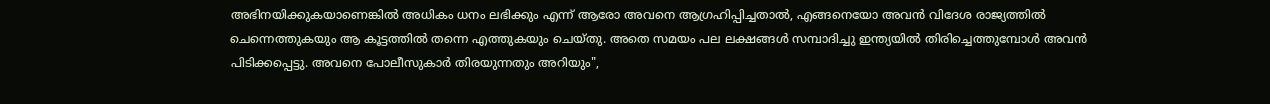അഭിനയിക്കുകയാണെങ്കിൽ അധികം ധനം ലഭിക്കും എന്ന് ആരോ അവനെ ആഗ്രഹിപ്പിച്ചതാൽ, എങ്ങനെയോ അവൻ വിദേശ രാജ്യത്തിൽ ചെന്നെത്തുകയും ആ കൂട്ടത്തിൽ തന്നെ എത്തുകയും ചെയ്തു. അതെ സമയം പല ലക്ഷങ്ങൾ സമ്പാദിച്ചു ഇന്ത്യയിൽ തിരിച്ചെത്തുമ്പോൾ അവൻ പിടിക്കപ്പെട്ടു. അവനെ പോലീസുകാർ തിരയുന്നതും അറിയും",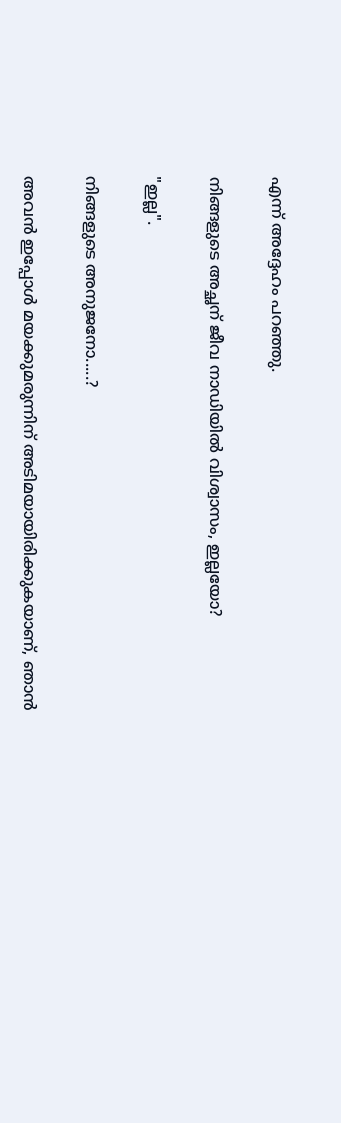എന്ന് അദ്ദേഹം പറഞ്ഞു.

നിങ്ങളുടെ അച്ഛന് ജീവ നാഡിയിൽ വിശ്വാസം, ഇല്ലയോ?

"ഇല്ല".

നിങ്ങളുടെ അനുജനോ.....?

അവൻ ഇപ്പോൾ മയക്കുമരുന്നിന് അടിമയായിരിക്കുകയാണ്, ഞാൻ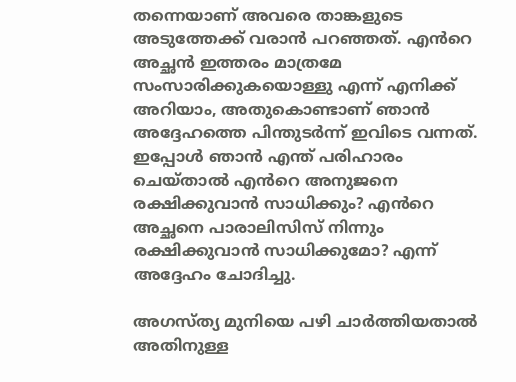തന്നെയാണ് അവരെ താങ്കളുടെ അടുത്തേക്ക് വരാൻ പറഞ്ഞത്. എൻറെ അച്ഛൻ ഇത്തരം മാത്രമേ സംസാരിക്കുകയൊള്ളു എന്ന് എനിക്ക് അറിയാം, അതുകൊണ്ടാണ് ഞാൻ അദ്ദേഹത്തെ പിന്തുടർന്ന് ഇവിടെ വന്നത്. ഇപ്പോൾ ഞാൻ എന്ത് പരിഹാരം ചെയ്താൽ എൻറെ അനുജനെ രക്ഷിക്കുവാൻ സാധിക്കും? എൻറെ അച്ഛനെ പാരാലിസിസ് നിന്നും രക്ഷിക്കുവാൻ സാധിക്കുമോ? എന്ന് അദ്ദേഹം ചോദിച്ചു.

അഗസ്ത്യ മുനിയെ പഴി ചാർത്തിയതാൽ അതിനുള്ള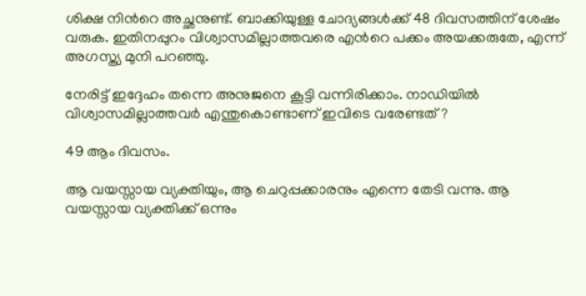ശിക്ഷ നിൻറെ അച്ഛനുണ്ട്. ബാക്കിയുള്ള ചോദ്യങ്ങൾക്ക് 48 ദിവസത്തിന് ശേഷം വരുക. ഇതിനപ്പുറം വിശ്വാസമില്ലാത്തവരെ എൻറെ പക്കം അയക്കരുതേ, എന്ന് അഗസ്ത്യ മുനി പറഞ്ഞു.

നേരിട്ട് ഇദ്ദേഹം തന്നെ അനുജനെ കൂട്ടി വന്നിരിക്കാം. നാഡിയിൽ വിശ്വാസമില്ലാത്തവർ എന്തുകൊണ്ടാണ് ഇവിടെ വരേണ്ടത്?

49 ആം ദിവസം.

ആ വയസ്സായ വ്യക്തിയും, ആ ചെറുപ്പക്കാരനും എന്നെ തേടി വന്നു. ആ വയസ്സായ വ്യക്തിക്ക് ഒന്നും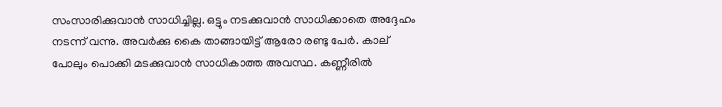സംസാരിക്കുവാൻ സാധിച്ചില്ല. ഒട്ടും നടക്കുവാൻ സാധിക്കാതെ അദ്ദേഹം നടന്ന് വന്നു. അവർക്കു കൈ താങ്ങായിട്ട് ആരോ രണ്ടു പേർ. കാല് പോലും പൊക്കി മടക്കുവാൻ സാധികാത്ത അവസ്ഥ. കണ്ണീരിൽ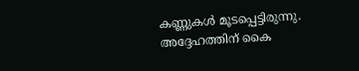കണ്ണുകൾ മൂടപ്പെട്ടിരുന്നു. അദ്ദേഹത്തിന് കൈ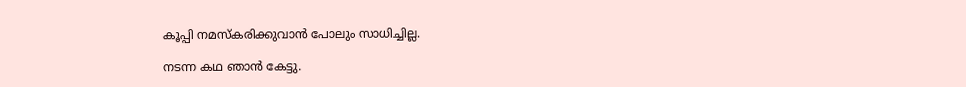കൂപ്പി നമസ്കരിക്കുവാൻ പോലും സാധിച്ചില്ല.

നടന്ന കഥ ഞാൻ കേട്ടു.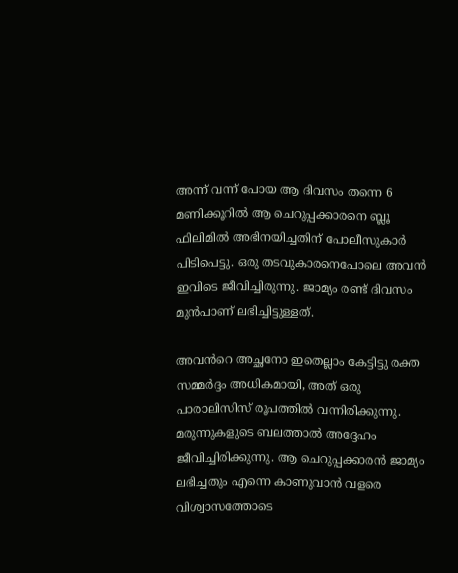അന്ന് വന്ന് പോയ ആ ദിവസം തന്നെ 6 മണിക്കൂറിൽ ആ ചെറുപ്പക്കാരനെ ബ്ലൂ ഫിലിമിൽ അഭിനയിച്ചതിന് പോലീസുകാർ പിടിപെട്ടു. ഒരു തടവുകാരനെപോലെ അവൻ ഇവിടെ ജീവിച്ചിരുന്നു. ജാമ്യം രണ്ട് ദിവസം മുൻപാണ് ലഭിച്ചിട്ടുള്ളത്.

അവൻറെ അച്ഛനോ ഇതെല്ലാം കേട്ടിട്ടു രക്ത സമ്മർദ്ദം അധികമായി, അത് ഒരു പാരാലിസിസ് രൂപത്തിൽ വന്നിരിക്കുന്നു. മരുന്നുകളുടെ ബലത്താൽ അദ്ദേഹം ജീവിച്ചിരിക്കുന്നു. ആ ചെറുപ്പക്കാരൻ ജാമ്യം ലഭിച്ചതും എന്നെ കാണുവാൻ വളരെ വിശ്വാസത്തോടെ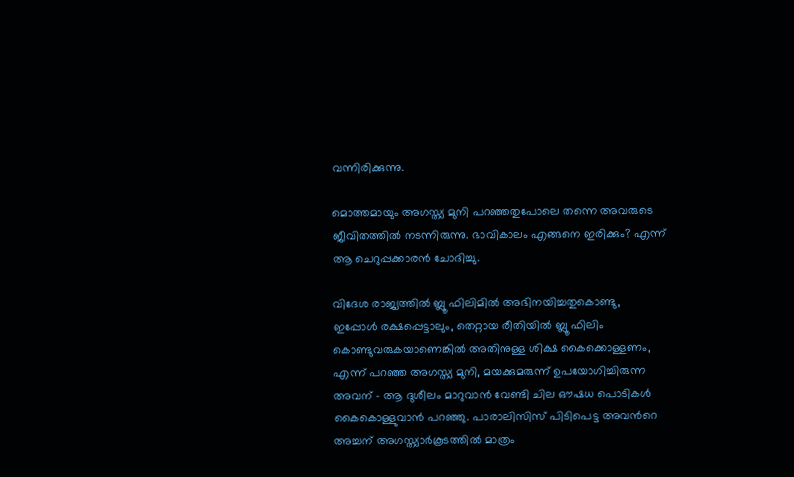വന്നിരിക്കുന്നു.

മൊത്തമായും അഗസ്ത്യ മുനി പറഞ്ഞതുപോലെ തന്നെ അവരുടെ ജീവിതത്തിൽ നടന്നിരുന്നു. ഭാവികാലം എങ്ങനെ ഇരിക്കും? എന്ന് ആ ചെറുപ്പക്കാരൻ ചോദിച്ചു.

വിദേശ രാജ്യത്തിൽ ബ്ലൂ ഫിലിമിൽ അഭിനയിച്ചതുകൊണ്ടു, ഇപ്പോൾ രക്ഷപ്പെട്ടാലും, തെറ്റായ രീതിയിൽ ബ്ലൂ ഫിലിം കൊണ്ടുവരുകയാണെങ്കിൽ അതിനുള്ള ശിക്ഷ കൈക്കൊള്ളണം, എന്ന് പറഞ്ഞ അഗസ്ത്യ മുനി, മയക്കുമരുന്ന് ഉപയോഗിച്ചിരുന്ന അവന് - ആ ദുശീലം മാറുവാൻ വേണ്ടി ചില ഔഷധ പൊടികൾ കൈകൊള്ളുവാൻ പറഞ്ഞു. പാരാലിസിസ് പിടിപെട്ട അവൻറെ അച്ചന് അഗസ്ത്യാർകൂടത്തിൽ മാത്രം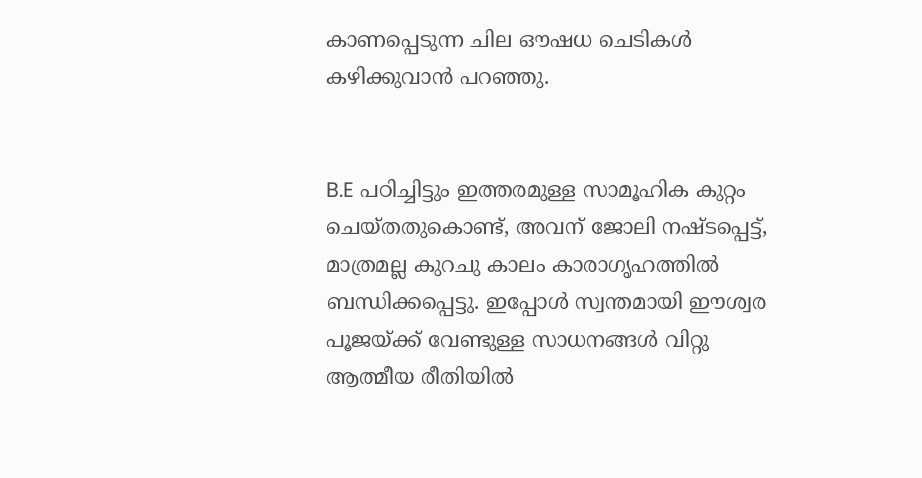കാണപ്പെടുന്ന ചില ഔഷധ ചെടികൾ കഴിക്കുവാൻ പറഞ്ഞു.


B.E പഠിച്ചിട്ടും ഇത്തരമുള്ള സാമൂഹിക കുറ്റം ചെയ്തതുകൊണ്ട്, അവന് ജോലി നഷ്ടപ്പെട്ട്, മാത്രമല്ല കുറചു കാലം കാരാഗൃഹത്തിൽ ബന്ധിക്കപ്പെട്ടു. ഇപ്പോൾ സ്വന്തമായി ഈശ്വര പൂജയ്ക്ക് വേണ്ടുള്ള സാധനങ്ങൾ വിറ്റു ആത്മീയ രീതിയിൽ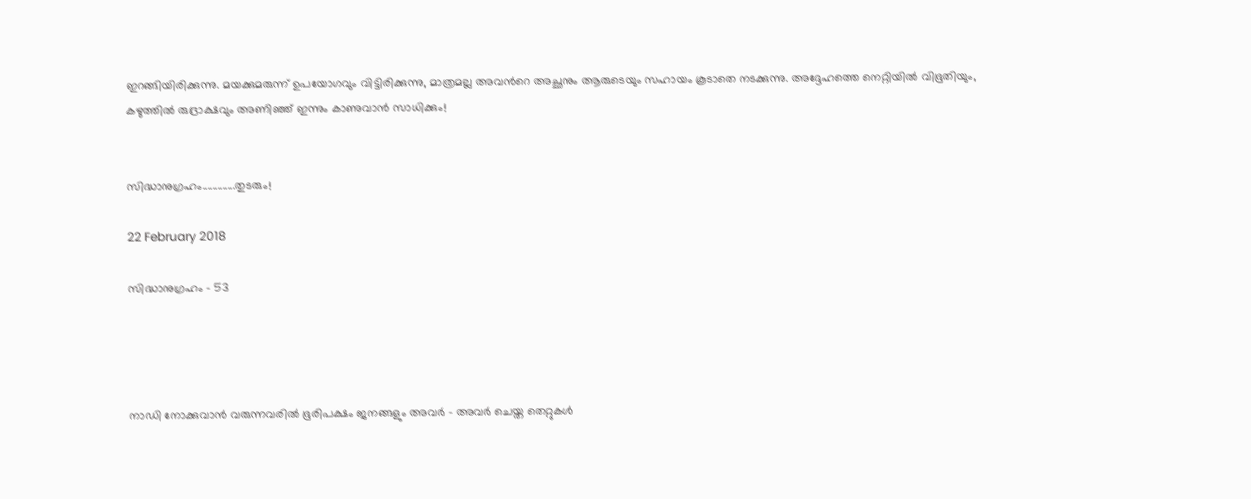ഇറങ്ങിയിരിക്കുന്നു. മയക്കുമരുന്ന് ഉപയോഗവും വിട്ടിരിക്കുന്നു, മാത്രമല്ല അവൻറെ അച്ഛനും ആരുടെയും സഹായം കൂടാതെ നടക്കുന്നു. അദ്ദേഹത്തെ നെറ്റിയിൽ വിഭൂതിയും, കഴുത്തിൽ രുദ്രാക്ഷവും അണിഞ്ഞ് ഇന്നും കാണുവാൻ സാധിക്കും!


സിദ്ധാനുഗ്രഹം.............തുടരും!

22 February 2018

സിദ്ധാനുഗ്രഹം - 53




നാഡി നോക്കുവാൻ വരുന്നവരിൽ ഭൂരിപക്ഷം ജനങ്ങളും അവർ - അവർ ചെയ്ത തെറ്റുകൾ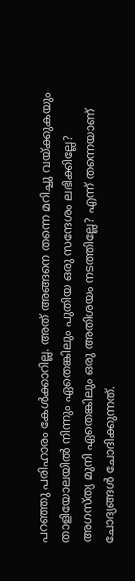പറഞ്ഞു പരിഹാരം കേൾക്കാറില്ല. അത് അങ്ങനെ തന്നെ മറിച്ചു വയ്ക്കുകയും താളിയോലയിൽ നിന്നും ഏതെങ്കിലും പുതിയ ഒരു സന്ദേശം ലഭിക്കില്ലേ? അഗസ്ത്യ മുനി ഏതെങ്കിലും ഒരു അതിശയം നടത്തില്ലേ? എന്ന് തന്നെയാണ് ചോദ്യങ്ങൾ ചോദിക്കുന്നത്.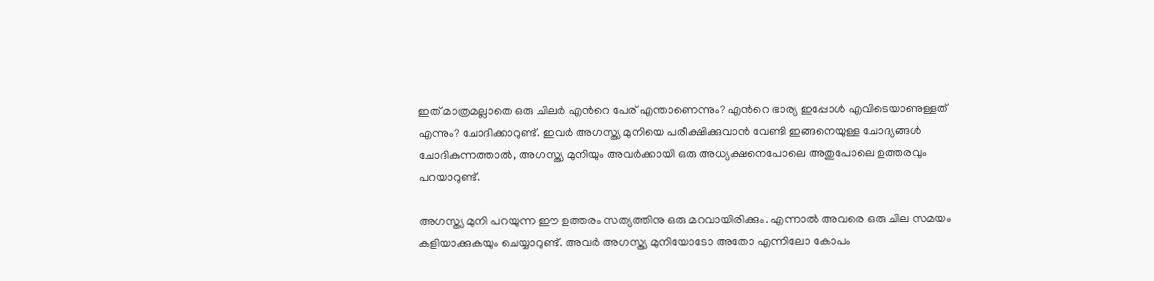ഇത് മാത്രമല്ലാതെ ഒരു ചിലർ എൻറെ പേര് എന്താണെന്നും? എൻറെ ഭാര്യ ഇപ്പോൾ എവിടെയാണുള്ളത് എന്നും? ചോദിക്കാറുണ്ട്. ഇവർ അഗസ്ത്യ മുനിയെ പരീക്ഷിക്കുവാൻ വേണ്ടി ഇങ്ങനെയുള്ള ചോദ്യങ്ങൾ ചോദികുന്നത്താൽ, അഗസ്ത്യ മുനിയും അവർക്കായി ഒരു അധ്യക്ഷനെപോലെ അതുപോലെ ഉത്തരവും പറയാറുണ്ട്.

അഗസ്ത്യ മുനി പറയുന്ന ഈ ഉത്തരം സത്യത്തിനു ഒരു മറവായിരിക്കും. എന്നാൽ അവരെ ഒരു ചില സമയം കളിയാക്കുകയും ചെയ്യാറുണ്ട്. അവർ അഗസ്ത്യ മുനിയോടോ അതോ എന്നിലോ കോപം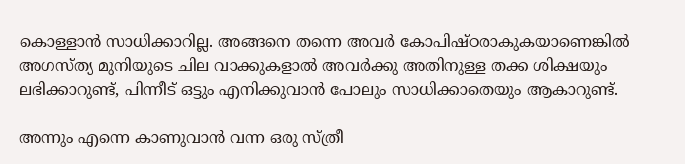കൊള്ളാൻ സാധിക്കാറില്ല. അങ്ങനെ തന്നെ അവർ കോപിഷ്ഠരാകുകയാണെങ്കിൽ അഗസ്ത്യ മുനിയുടെ ചില വാക്കുകളാൽ അവർക്കു അതിനുള്ള തക്ക ശിക്ഷയും ലഭിക്കാറുണ്ട്, പിന്നീട് ഒട്ടും എനിക്കുവാൻ പോലും സാധിക്കാതെയും ആകാറുണ്ട്.

അന്നും എന്നെ കാണുവാൻ വന്ന ഒരു സ്ത്രീ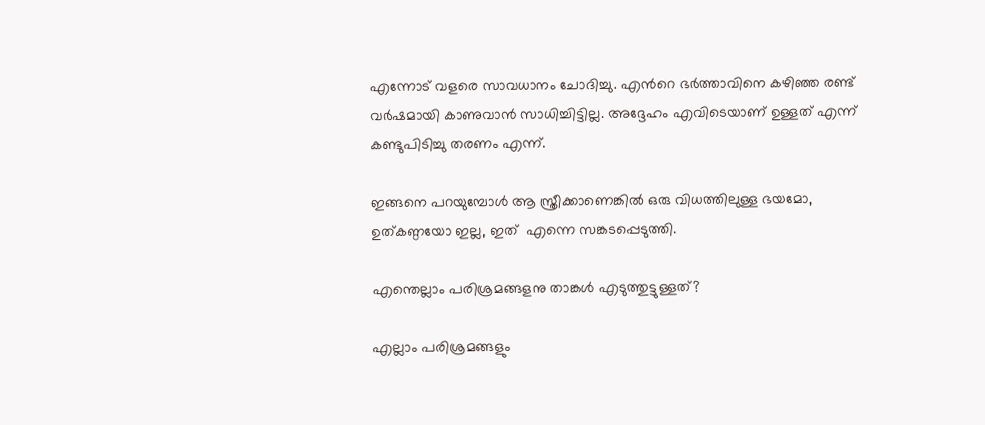എന്നോട് വളരെ സാവധാനം ചോദിച്ചു. എൻറെ ഭർത്താവിനെ കഴിഞ്ഞ രണ്ട് വർഷമായി കാണുവാൻ സാധിച്ചിട്ടില്ല. അദ്ദേഹം എവിടെയാണ് ഉള്ളത് എന്ന് കണ്ടുപിടിച്ചു തരണം എന്ന്.

ഇങ്ങനെ പറയുമ്പോൾ ആ സ്ത്രീക്കാണെങ്കിൽ ഒരു വിധത്തിലുള്ള ഭയമോ, ഉത്കണ്ഠയോ ഇല്ല, ഇത്  എന്നെ സങ്കടപ്പെടുത്തി.

എന്തെല്ലാം പരിശ്രമങ്ങളനു താങ്കൾ എടുത്തുട്ടുള്ളത്?

എല്ലാം പരിശ്രമങ്ങളും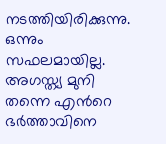നടത്തിയിരിക്കുന്നു. ഒന്നും സഫലമായില്ല. അഗസ്ത്യ മുനി തന്നെ എൻറെ ഭർത്താവിനെ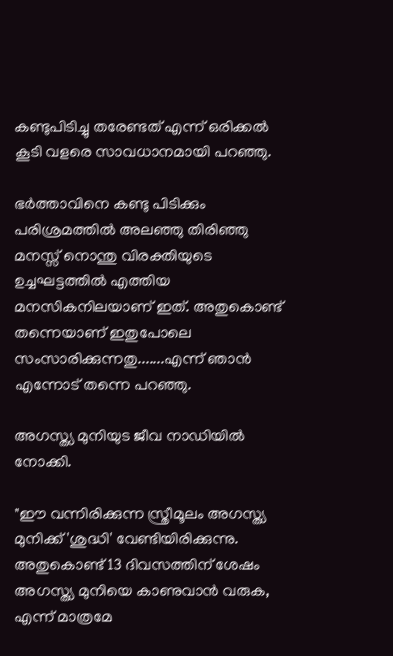കണ്ടുപിടിച്ചു തരേണ്ടത് എന്ന് ഒരിക്കൽ കൂടി വളരെ സാവധാനമായി പറഞ്ഞു.

ഭർത്താവിനെ കണ്ടു പിടിക്കും പരിശ്രമത്തിൽ അലഞ്ഞു തിരിഞ്ഞു മനസ്സ് നൊന്തു വിരക്തിയുടെ ഉച്ചഘട്ടത്തിൽ എത്തിയ മനസികനിലയാണ് ഇത്. അതുകൊണ്ട് തന്നെയാണ് ഇതുപോലെ സംസാരിക്കുന്നതു.......എന്ന് ഞാൻ എന്നോട് തന്നെ പറഞ്ഞു.

അഗസ്ത്യ മുനിയുട ജീവ നാഡിയിൽ നോക്കി.

"ഈ വന്നിരിക്കുന്ന സ്ത്രീമൂലം അഗസ്ത്യ മുനിക്ക് 'ശുദ്ധി' വേണ്ടിയിരിക്കുന്നു. അതുകൊണ്ട് 13 ദിവസത്തിന് ശേഷം അഗസ്ത്യ മുനിയെ കാണുവാൻ വരുക, എന്ന് മാത്രമേ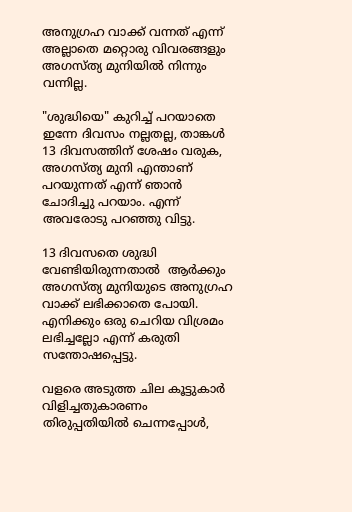അനുഗ്രഹ വാക്ക് വന്നത് എന്ന് അല്ലാതെ മറ്റൊരു വിവരങ്ങളും അഗസ്ത്യ മുനിയിൽ നിന്നും വന്നില്ല.

"ശുദ്ധിയെ" കുറിച്ച് പറയാതെ ഇന്നേ ദിവസം നല്ലതല്ല, താങ്കൾ 13 ദിവസത്തിന് ശേഷം വരുക, അഗസ്ത്യ മുനി എന്താണ് പറയുന്നത് എന്ന് ഞാൻ ചോദിച്ചു പറയാം. എന്ന് അവരോടു പറഞ്ഞു വിട്ടു.

13 ദിവസതെ ശുദ്ധി വേണ്ടിയിരുന്നതാൽ  ആർക്കും അഗസ്ത്യ മുനിയുടെ അനുഗ്രഹ വാക്ക് ലഭിക്കാതെ പോയി. എനിക്കും ഒരു ചെറിയ വിശ്രമം ലഭിച്ചല്ലോ എന്ന് കരുതി സന്തോഷപ്പെട്ടു.

വളരെ അടുത്ത ചില കൂട്ടുകാർ വിളിച്ചതുകാരണം തിരുപ്പതിയിൽ ചെന്നപ്പോൾ,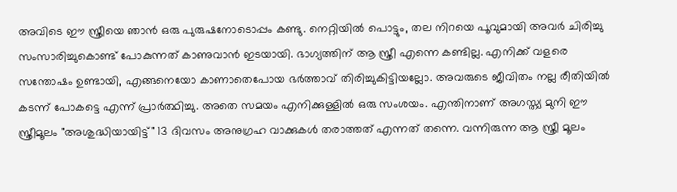അവിടെ ഈ സ്ത്രീയെ ഞാൻ ഒരു പുരുഷനോടൊപ്പം കണ്ടു. നെറ്റിയിൽ പൊട്ടും, തല നിറയെ പൂവുമായി അവർ ചിരിച്ചു സംസാരിച്ചുകൊണ്ട് പോകുന്നത് കാണുവാൻ ഇടയായി. ഭാഗ്യത്തിന് ആ സ്ത്രീ എന്നെ കണ്ടില്ല. എനിക്ക് വളരെ സന്തോഷം ഉണ്ടായി, എങ്ങനെയോ കാണാതെപോയ ഭർത്താവ് തിരിച്ചുകിട്ടിയല്ലോ. അവരുടെ ജീവിതം നല്ല രീതിയിൽ കടന്ന് പോകട്ടെ എന്ന് പ്രാർത്ഥിച്ചു. അതെ സമയം എനിക്കുള്ളിൽ ഒരു സംശയം. എന്തിനാണ് അഗസ്ത്യ മുനി ഈ സ്ത്രീമൂലം "അശുദ്ധിയായിട്ട്" 13 ദിവസം അനുഗ്രഹ വാക്കുകൾ തരാത്തത് എന്നത് തന്നെ. വന്നിരുന്ന ആ സ്ത്രീ മൂലം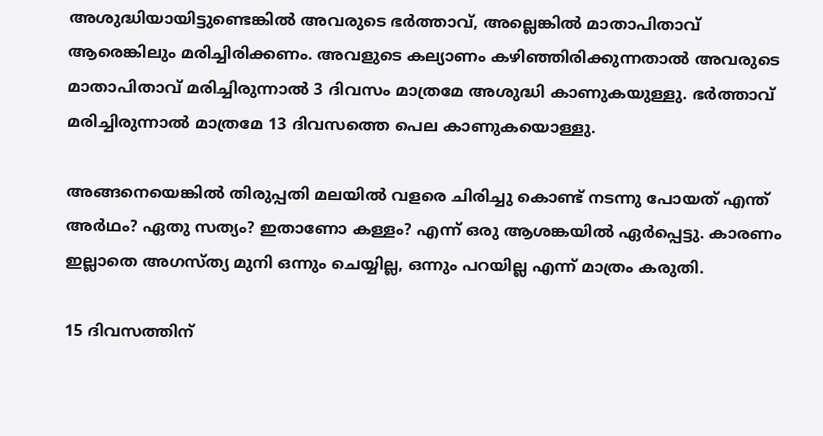അശുദ്ധിയായിട്ടുണ്ടെങ്കിൽ അവരുടെ ഭർത്താവ്, അല്ലെങ്കിൽ മാതാപിതാവ് ആരെങ്കിലും മരിച്ചിരിക്കണം. അവളുടെ കല്യാണം കഴിഞ്ഞിരിക്കുന്നതാൽ അവരുടെ മാതാപിതാവ് മരിച്ചിരുന്നാൽ 3 ദിവസം മാത്രമേ അശുദ്ധി കാണുകയുള്ളു. ഭർത്താവ് മരിച്ചിരുന്നാൽ മാത്രമേ 13 ദിവസത്തെ പെല കാണുകയൊള്ളു.

അങ്ങനെയെങ്കിൽ തിരുപ്പതി മലയിൽ വളരെ ചിരിച്ചു കൊണ്ട് നടന്നു പോയത് എന്ത് അർഥം? ഏതു സത്യം? ഇതാണോ കള്ളം? എന്ന് ഒരു ആശങ്കയിൽ ഏർപ്പെട്ടു. കാരണം ഇല്ലാതെ അഗസ്ത്യ മുനി ഒന്നും ചെയ്യില്ല, ഒന്നും പറയില്ല എന്ന് മാത്രം കരുതി.

15 ദിവസത്തിന്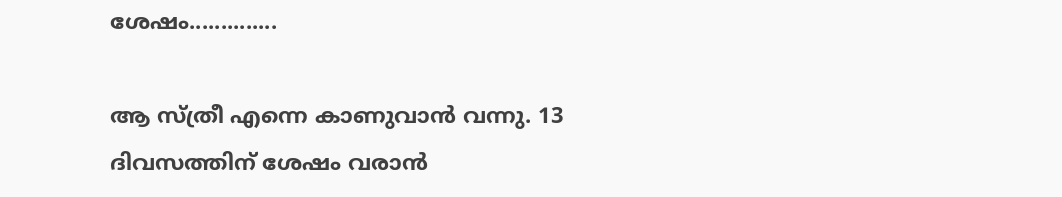ശേഷം..............

ആ സ്ത്രീ എന്നെ കാണുവാൻ വന്നു. 13 ദിവസത്തിന് ശേഷം വരാൻ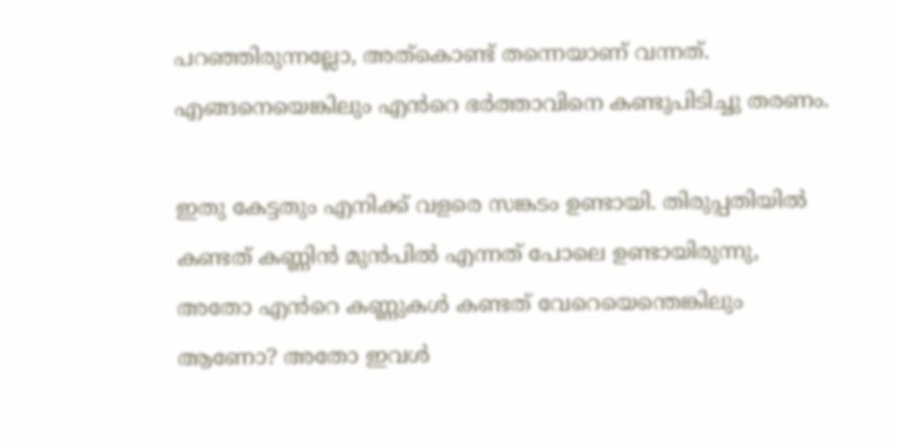പറഞ്ഞിരുന്നല്ലോ, അത്കൊണ്ട് തന്നെയാണ് വന്നത്. എങ്ങനെയെങ്കിലും എൻറെ ഭർത്താവിനെ കണ്ടുപിടിച്ചു തരണം.

ഇതു കേട്ടതും എനിക്ക് വളരെ സങ്കടം ഉണ്ടായി. തിരുപ്പതിയിൽ കണ്ടത് കണ്ണിൻ മുൻപിൽ എന്നത് പോലെ ഉണ്ടായിരുന്നു, അതോ എൻറെ കണ്ണുകൾ കണ്ടത് വേറെയെന്തെങ്കിലും ആണോ? അതോ ഇവൾ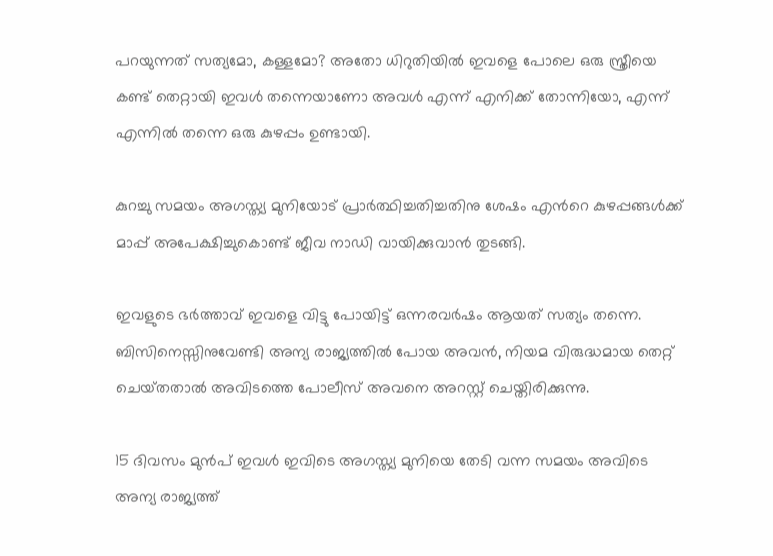പറയുന്നത് സത്യമോ, കള്ളമോ? അതോ ധിറുതിയിൽ ഇവളെ പോലെ ഒരു സ്ത്രീയെ കണ്ട് തെറ്റായി ഇവൾ തന്നെയാണോ അവൾ എന്ന് എനിക്ക് തോന്നിയോ, എന്ന് എന്നിൽ തന്നെ ഒരു കുഴപ്പം ഉണ്ടായി.

കുറച്ചു സമയം അഗസ്ത്യ മുനിയോട് പ്രാർത്ഥിച്ചതിച്ചതിനു ശേഷം എൻറെ കുഴപ്പങ്ങൾക്ക് മാപ്പ് അപേക്ഷിച്ചുകൊണ്ട് ജീവ നാഡി വായിക്കുവാൻ തുടങ്ങി.

ഇവളുടെ ഭർത്താവ് ഇവളെ വിട്ടു പോയിട്ട് ഒന്നരവർഷം ആയത് സത്യം തന്നെ. ബിസിനെസ്സിനുവേണ്ടി അന്യ രാജ്യത്തിൽ പോയ അവൻ, നിയമ വിരുദ്ധമായ തെറ്റ് ചെയ്‌തതാൽ അവിടത്തെ പോലീസ് അവനെ അറസ്റ്റ് ചെയ്തിരിക്കുന്നു.

15 ദിവസം മുൻപ് ഇവൾ ഇവിടെ അഗസ്ത്യ മുനിയെ തേടി വന്ന സമയം അവിടെ അന്യ രാജ്യത്ത്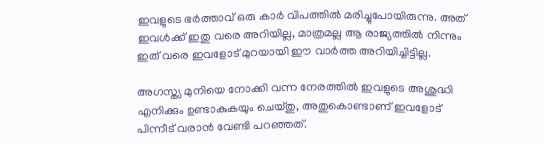ഇവളുടെ ഭർത്താവ് ഒരു കാർ വിപത്തിൽ മരിച്ചുപോയിരുന്നു. അത് ഇവൾക്ക് ഇതു വരെ അറിയില്ല, മാത്രമല്ല ആ രാജ്യത്തിൽ നിന്നും ഇത് വരെ ഇവളോട് മുറയായി ഈ വാർത്ത അറിയിച്ചിട്ടില്ല.

അഗസ്ത്യ മുനിയെ നോക്കി വന്ന നേരത്തിൽ ഇവളുടെ അശുദ്ധി എനിക്കും ഉണ്ടാകുകയും ചെയ്‌തു, അതുകൊണ്ടാണ് ഇവളോട് പിന്നീട് വരാൻ വേണ്ടി പറഞ്ഞത്.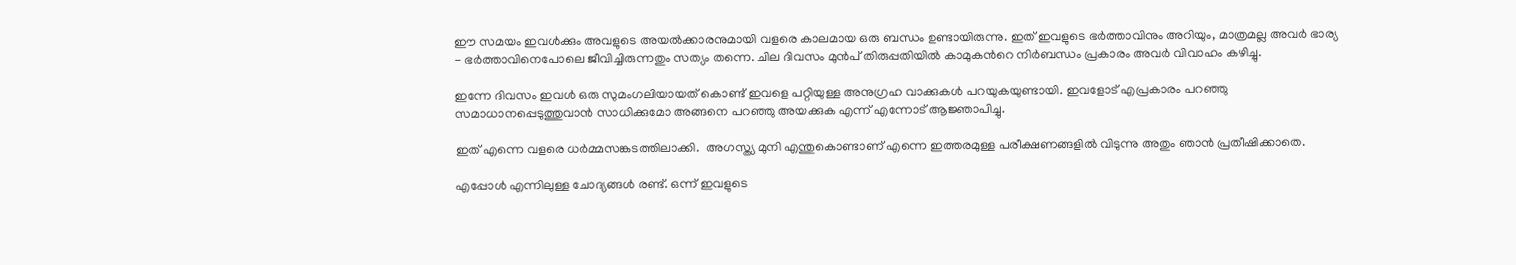ഈ സമയം ഇവൾക്കും അവളുടെ അയൽക്കാരനുമായി വളരെ കാലമായ ഒരു ബന്ധം ഉണ്ടായിരുന്നു. ഇത് ഇവളുടെ ഭർത്താവിനും അറിയും, മാത്രമല്ല അവർ ഭാര്യ - ഭർത്താവിനെപോലെ ജീവിച്ചിരുന്നതും സത്യം തന്നെ. ചില ദിവസം മുൻപ് തിരുപ്പതിയിൽ കാമുകൻറെ നിർബന്ധം പ്രകാരം അവർ വിവാഹം കഴിച്ചു.

ഇന്നേ ദിവസം ഇവൾ ഒരു സുമംഗലിയായത് കൊണ്ട് ഇവളെ പറ്റിയുള്ള അനുഗ്രഹ വാക്കുകൾ പറയുകയുണ്ടായി. ഇവളോട് എപ്രകാരം പറഞ്ഞു സമാധാനപ്പെടുത്തുവാൻ സാധിക്കുമോ അങ്ങനെ പറഞ്ഞു അയക്കുക എന്ന് എന്നോട് ആജ്ഞാപിച്ചു.

ഇത് എന്നെ വളരെ ധർമ്മസങ്കടത്തിലാക്കി.  അഗസ്ത്യ മുനി എന്തുകൊണ്ടാണ് എന്നെ ഇത്തരമുള്ള പരീക്ഷണങ്ങളിൽ വിടുന്നു അതും ഞാൻ പ്രതീഷിക്കാതെ.

എപ്പോൾ എന്നിലുള്ള ചോദ്യങ്ങൾ രണ്ട്. ഒന്ന് ഇവളുടെ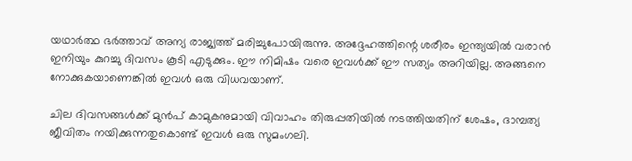യഥാർത്ഥ ഭർത്താവ് അന്യ രാജ്യത്ത് മരിച്ചുപോയിരുന്നു. അദ്ദേഹത്തിന്റെ ശരീരം ഇന്ത്യയിൽ വരാൻ ഇനിയും കുറച്ചു ദിവസം കൂടി എടുക്കും. ഈ നിമിഷം വരെ ഇവൾക്ക് ഈ സത്യം അറിയില്ല. അങ്ങനെ നോക്കുകയാണെങ്കിൽ ഇവൾ ഒരു വിധവയാണ്.

ചില ദിവസങ്ങൾക്ക് മുൻപ് കാമുകനുമായി വിവാഹം തിരുപ്പതിയിൽ നടത്തിയതിന് ശേഷം, ദാമ്പത്യ ജീവിതം നയിക്കുന്നതുകൊണ്ട് ഇവൾ ഒരു സുമംഗലി.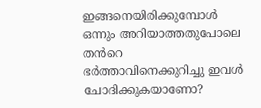ഇങ്ങനെയിരിക്കുമ്പോൾ ഒന്നും അറിയാത്തതുപോലെ തൻറെ ഭർത്താവിനെക്കുറിച്ചു ഇവൾ ചോദിക്കുകയാണോ?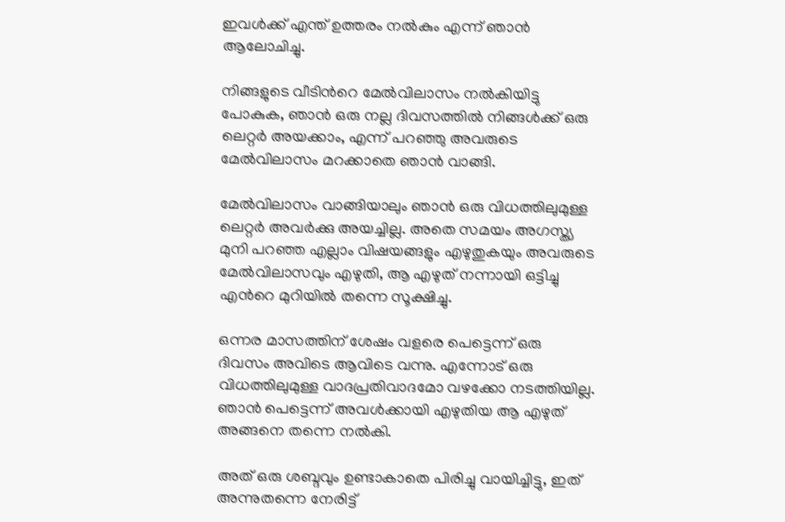ഇവൾക്ക് എന്ത് ഉത്തരം നൽകും എന്ന് ഞാൻ ആലോചിച്ചു.

നിങ്ങളുടെ വീടിൻറെ മേൽവിലാസം നൽകിയിട്ടു പോകുക, ഞാൻ ഒരു നല്ല ദിവസത്തിൽ നിങ്ങൾക്ക് ഒരു ലെറ്റർ അയക്കാം, എന്ന് പറഞ്ഞു അവരുടെ മേൽവിലാസം മറക്കാതെ ഞാൻ വാങ്ങി.

മേൽവിലാസം വാങ്ങിയാലും ഞാൻ ഒരു വിധത്തിലുമുള്ള ലെറ്റർ അവർക്കു അയച്ചില്ല. അതെ സമയം അഗസ്ത്യ മുനി പറഞ്ഞ എല്ലാം വിഷയങ്ങളും എഴുതുകയും അവരുടെ മേൽവിലാസവും എഴുതി, ആ എഴുത് നന്നായി ഒട്ടിച്ചു എൻറെ മുറിയിൽ തന്നെ സൂക്ഷിച്ചു.

ഒന്നര മാസത്തിന് ശേഷം വളരെ പെട്ടെന്ന് ഒരു ദിവസം അവിടെ ആവിടെ വന്നു. എന്നോട് ഒരു വിധത്തിലുമുള്ള വാദപ്രതിവാദമോ വഴക്കോ നടത്തിയില്ല. ഞാൻ പെട്ടെന്ന് അവൾക്കായി എഴുതിയ ആ എഴുത് അങ്ങനെ തന്നെ നൽകി.

അത് ഒരു ശബ്ദവും ഉണ്ടാകാതെ പിരിച്ചു വായിച്ചിട്ടു, ഇത് അന്നുതന്നെ നേരിട്ട്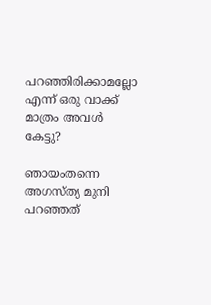പറഞ്ഞിരിക്കാമല്ലോ എന്ന് ഒരു വാക്ക് മാത്രം അവൾ കേട്ടു?

ഞായംതന്നെ അഗസ്ത്യ മുനി പറഞ്ഞത്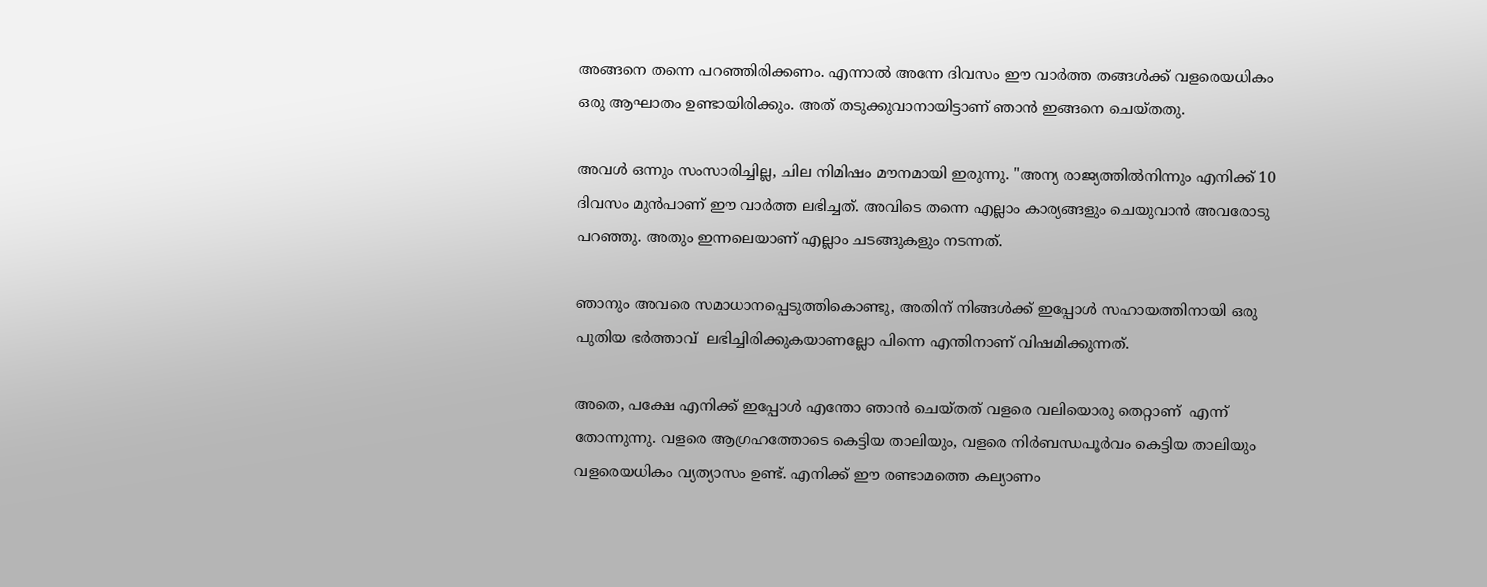അങ്ങനെ തന്നെ പറഞ്ഞിരിക്കണം. എന്നാൽ അന്നേ ദിവസം ഈ വാർത്ത തങ്ങൾക്ക് വളരെയധികം ഒരു ആഘാതം ഉണ്ടായിരിക്കും. അത് തടുക്കുവാനായിട്ടാണ് ഞാൻ ഇങ്ങനെ ചെയ്തതു.

അവൾ ഒന്നും സംസാരിച്ചില്ല, ചില നിമിഷം മൗനമായി ഇരുന്നു. "അന്യ രാജ്യത്തിൽനിന്നും എനിക്ക് 10 ദിവസം മുൻപാണ് ഈ വാർത്ത ലഭിച്ചത്. അവിടെ തന്നെ എല്ലാം കാര്യങ്ങളും ചെയുവാൻ അവരോടു പറഞ്ഞു. അതും ഇന്നലെയാണ് എല്ലാം ചടങ്ങുകളും നടന്നത്.

ഞാനും അവരെ സമാധാനപ്പെടുത്തികൊണ്ടു, അതിന് നിങ്ങൾക്ക് ഇപ്പോൾ സഹായത്തിനായി ഒരു പുതിയ ഭർത്താവ്  ലഭിച്ചിരിക്കുകയാണല്ലോ പിന്നെ എന്തിനാണ് വിഷമിക്കുന്നത്.

അതെ, പക്ഷേ എനിക്ക് ഇപ്പോൾ എന്തോ ഞാൻ ചെയ്തത് വളരെ വലിയൊരു തെറ്റാണ്  എന്ന് തോന്നുന്നു. വളരെ ആഗ്രഹത്തോടെ കെട്ടിയ താലിയും, വളരെ നിർബന്ധപൂർവം കെട്ടിയ താലിയും വളരെയധികം വ്യത്യാസം ഉണ്ട്. എനിക്ക് ഈ രണ്ടാമത്തെ കല്യാണം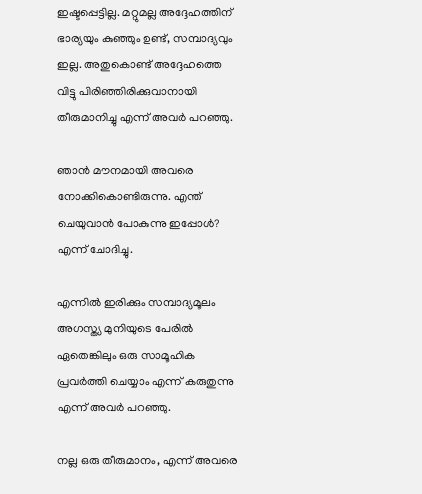ഇഷ്ടപ്പെട്ടില്ല. മറ്റുമല്ല അദ്ദേഹത്തിന് ഭാര്യയും കുഞ്ഞും ഉണ്ട്, സമ്പാദ്യവും ഇല്ല. അതുകൊണ്ട് അദ്ദേഹത്തെ വിട്ടു പിരിഞ്ഞിരിക്കുവാനായി തീരുമാനിച്ചു എന്ന് അവർ പറഞ്ഞു.

ഞാൻ മൗനമായി അവരെ നോക്കികൊണ്ടിരുന്നു. എന്ത് ചെയുവാൻ പോകുന്നു ഇപ്പോൾ? എന്ന് ചോദിച്ചു.

എന്നിൽ ഇരിക്കും സമ്പാദ്യമൂലം അഗസ്ത്യ മുനിയുടെ പേരിൽ ഏതെങ്കിലും ഒരു സാമൂഹിക പ്രവർത്തി ചെയ്യാം എന്ന് കരുതുന്നു എന്ന് അവർ പറഞ്ഞു.

നല്ല ഒരു തീരുമാനം, എന്ന് അവരെ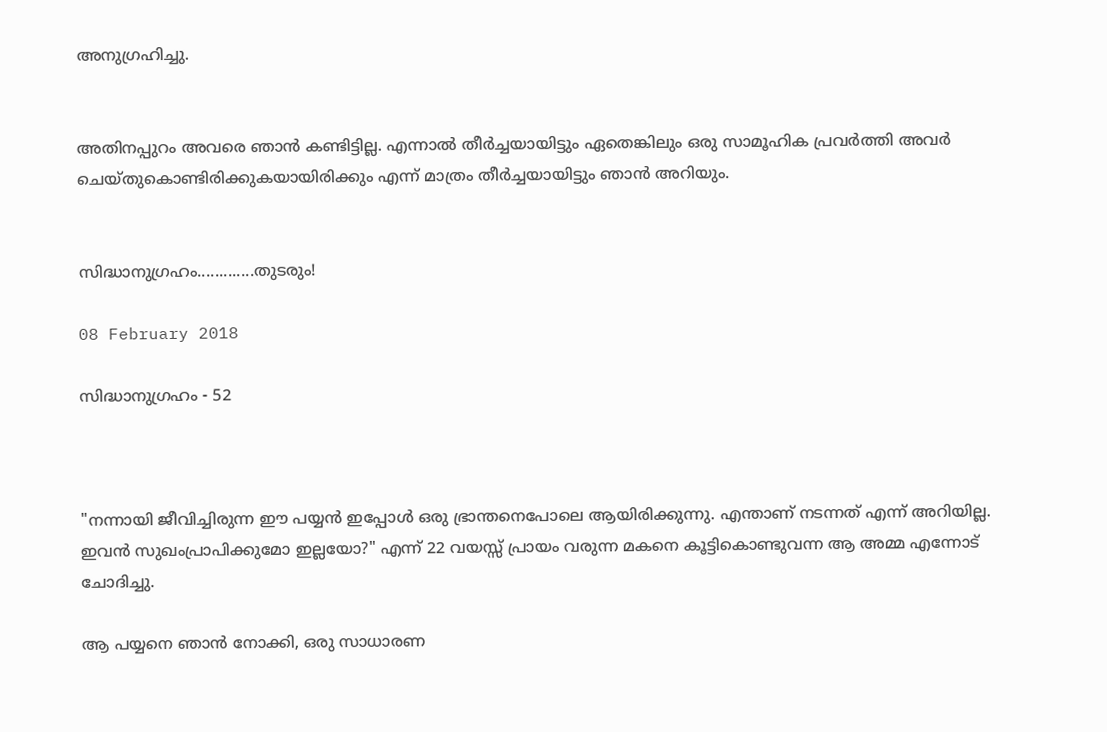അനുഗ്രഹിച്ചു.


അതിനപ്പുറം അവരെ ഞാൻ കണ്ടിട്ടില്ല. എന്നാൽ തീർച്ചയായിട്ടും ഏതെങ്കിലും ഒരു സാമൂഹിക പ്രവർത്തി അവർ ചെയ്തുകൊണ്ടിരിക്കുകയായിരിക്കും എന്ന് മാത്രം തീർച്ചയായിട്ടും ഞാൻ അറിയും.


സിദ്ധാനുഗ്രഹം.............തുടരും!

08 February 2018

സിദ്ധാനുഗ്രഹം - 52



"നന്നായി ജീവിച്ചിരുന്ന ഈ പയ്യൻ ഇപ്പോൾ ഒരു ഭ്രാന്തനെപോലെ ആയിരിക്കുന്നു. എന്താണ് നടന്നത് എന്ന് അറിയില്ല. ഇവൻ സുഖംപ്രാപിക്കുമോ ഇല്ലയോ?" എന്ന് 22 വയസ്സ് പ്രായം വരുന്ന മകനെ കൂട്ടികൊണ്ടുവന്ന ആ അമ്മ എന്നോട് ചോദിച്ചു.

ആ പയ്യനെ ഞാൻ നോക്കി, ഒരു സാധാരണ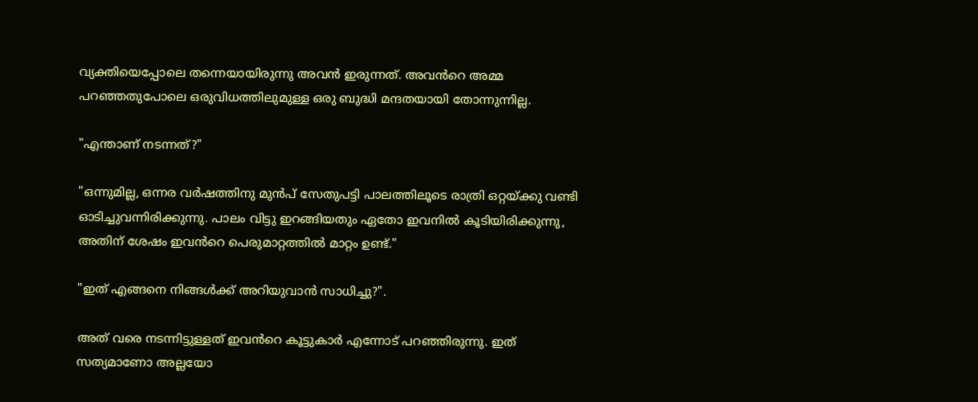വ്യക്തിയെപ്പോലെ തന്നെയായിരുന്നു അവൻ ഇരുന്നത്. അവൻറെ അമ്മ പറഞ്ഞതുപോലെ ഒരുവിധത്തിലുമുള്ള ഒരു ബുദ്ധി മന്ദതയായി തോന്നുന്നില്ല.

"എന്താണ് നടന്നത്?"

"ഒന്നുമില്ല, ഒന്നര വർഷത്തിനു മുൻപ് സേതുപട്ടി പാലത്തിലൂടെ രാത്രി ഒറ്റയ്ക്കു വണ്ടി ഓടിച്ചുവന്നിരിക്കുന്നു. പാലം വിട്ടു ഇറങ്ങിയതും ഏതോ ഇവനിൽ കൂടിയിരിക്കുന്നു, അതിന് ശേഷം ഇവൻറെ പെരുമാറ്റത്തിൽ മാറ്റം ഉണ്ട്."

"ഇത് എങ്ങനെ നിങ്ങൾക്ക് അറിയുവാൻ സാധിച്ചു?".

അത് വരെ നടന്നിട്ടുള്ളത് ഇവൻറെ കൂട്ടുകാർ എന്നോട് പറഞ്ഞിരുന്നു. ഇത് സത്യമാണോ അല്ലയോ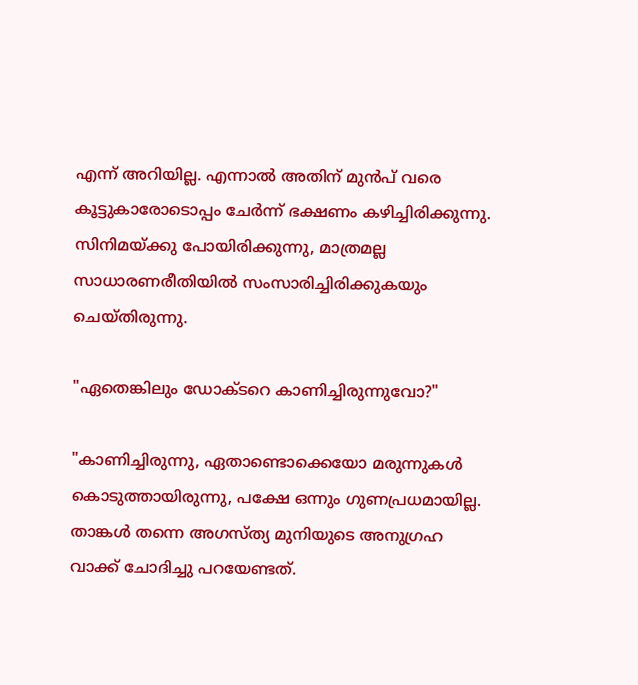എന്ന് അറിയില്ല. എന്നാൽ അതിന് മുൻപ് വരെ കൂട്ടുകാരോടൊപ്പം ചേർന്ന് ഭക്ഷണം കഴിച്ചിരിക്കുന്നു. സിനിമയ്ക്കു പോയിരിക്കുന്നു, മാത്രമല്ല സാധാരണരീതിയിൽ സംസാരിച്ചിരിക്കുകയും ചെയ്തിരുന്നു.

"ഏതെങ്കിലും ഡോക്ടറെ കാണിച്ചിരുന്നുവോ?"

"കാണിച്ചിരുന്നു, ഏതാണ്ടൊക്കെയോ മരുന്നുകൾ കൊടുത്തായിരുന്നു, പക്ഷേ ഒന്നും ഗുണപ്രധമായില്ല. താങ്കൾ തന്നെ അഗസ്ത്യ മുനിയുടെ അനുഗ്രഹ വാക്ക് ചോദിച്ചു പറയേണ്ടത്.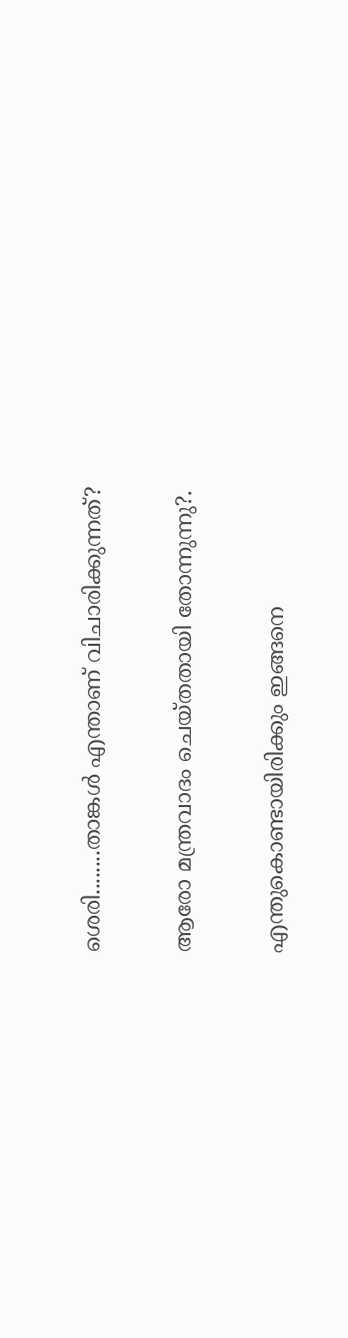ശെരി........താങ്കൾ എന്താണ് വിചാരിക്കുന്നത്?

ആരോ മന്ത്രവാദം ചെയ്തതായി തോന്നുന്നു?.

എന്തുകൊണ്ടായിരിക്കും ഇങ്ങനെ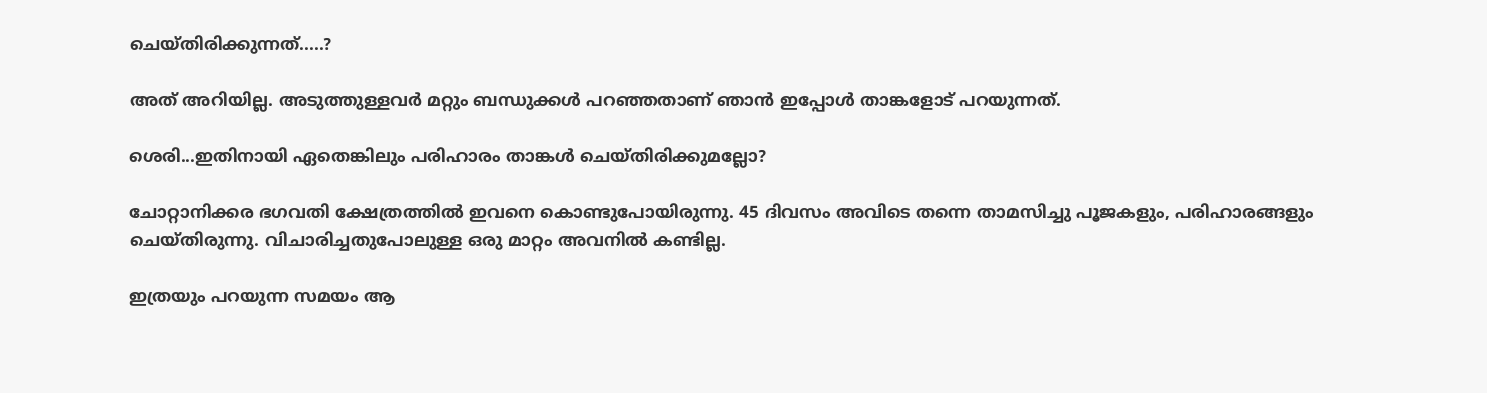ചെയ്തിരിക്കുന്നത്.....?

അത് അറിയില്ല. അടുത്തുള്ളവർ മറ്റും ബന്ധുക്കൾ പറഞ്ഞതാണ് ഞാൻ ഇപ്പോൾ താങ്കളോട് പറയുന്നത്.

ശെരി...ഇതിനായി ഏതെങ്കിലും പരിഹാരം താങ്കൾ ചെയ്തിരിക്കുമല്ലോ?

ചോറ്റാനിക്കര ഭഗവതി ക്ഷേത്രത്തിൽ ഇവനെ കൊണ്ടുപോയിരുന്നു. 45 ദിവസം അവിടെ തന്നെ താമസിച്ചു പൂജകളും, പരിഹാരങ്ങളും ചെയ്തിരുന്നു. വിചാരിച്ചതുപോലുള്ള ഒരു മാറ്റം അവനിൽ കണ്ടില്ല.

ഇത്രയും പറയുന്ന സമയം ആ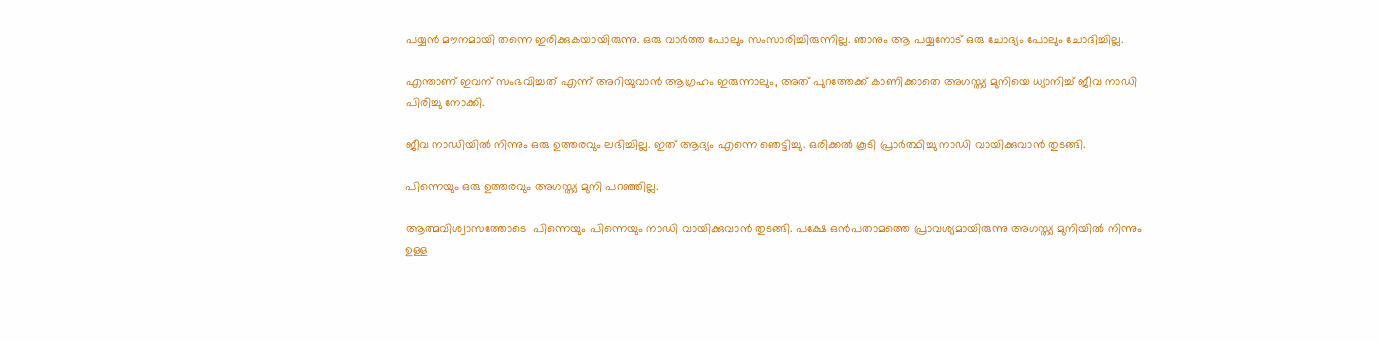പയ്യൻ മൗനമായി തന്നെ ഇരിക്കുകയായിരുന്നു. ഒരു വാർത്ത പോലും സംസാരിച്ചിരുന്നില്ല. ഞാനും ആ പയ്യനോട് ഒരു ചോദ്യം പോലും ചോദിച്ചില്ല.

എന്താണ് ഇവന് സംഭവിച്ചത് എന്ന് അറിയുവാൻ ആഗ്രഹം ഇരുന്നാലും, അത് പുറത്തേക്ക് കാണിക്കാതെ അഗസ്ത്യ മുനിയെ ധ്യാനിച്ച് ജീവ നാഡി പിരിച്ചു നോക്കി.

ജീവ നാഡിയിൽ നിന്നും ഒരു ഉത്തരവും ലഭിച്ചില്ല. ഇത് ആദ്യം എന്നെ ഞെട്ടിച്ചു. ഒരിക്കൽ കൂടി പ്രാർത്ഥിച്ചു നാഡി വായിക്കുവാൻ തുടങ്ങി.

പിന്നെയും ഒരു ഉത്തരവും അഗസ്ത്യ മുനി പറഞ്ഞില്ല.

ആത്മവിശ്വാസത്തോടെ  പിന്നെയും പിന്നെയും നാഡി വായിക്കുവാൻ തുടങ്ങി. പക്ഷേ ഒൻപതാമത്തെ പ്രാവശ്യമായിരുന്നു അഗസ്ത്യ മുനിയിൽ നിന്നും ഉള്ള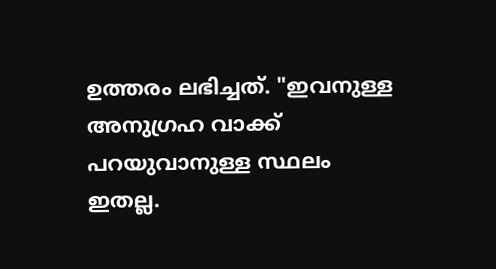ഉത്തരം ലഭിച്ചത്. "ഇവനുള്ള അനുഗ്രഹ വാക്ക്  പറയുവാനുള്ള സ്ഥലം ഇതല്ല.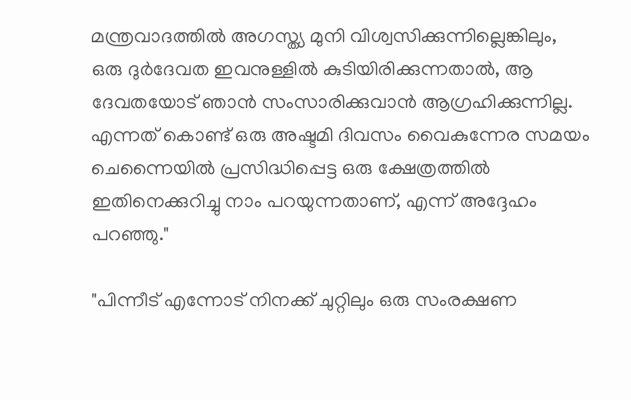മന്ത്രവാദത്തിൽ അഗസ്ത്യ മുനി വിശ്വസിക്കുന്നില്ലെങ്കിലും, ഒരു ദുർദേവത ഇവനുള്ളിൽ കുടിയിരിക്കുന്നതാൽ, ആ ദേവതയോട് ഞാൻ സംസാരിക്കുവാൻ ആഗ്രഹിക്കുന്നില്ല. എന്നത് കൊണ്ട് ഒരു അഷ്ടമി ദിവസം വൈകുന്നേര സമയം ചെന്നൈയിൽ പ്രസിദ്ധിപ്പെട്ട ഒരു ക്ഷേത്രത്തിൽ ഇതിനെക്കുറിച്ചു നാം പറയുന്നതാണ്, എന്ന് അദ്ദേഹം പറഞ്ഞു."

"പിന്നീട് എന്നോട് നിനക്ക് ചുറ്റിലും ഒരു സംരക്ഷണ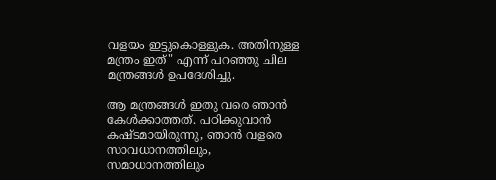വളയം ഇട്ടുകൊള്ളുക. അതിനുള്ള മന്ത്രം ഇത്" എന്ന് പറഞ്ഞു ചില മന്ത്രങ്ങൾ ഉപദേശിച്ചു.

ആ മന്ത്രങ്ങൾ ഇതു വരെ ഞാൻ കേൾക്കാത്തത്. പഠിക്കുവാൻ കഷ്ടമായിരുന്നു, ഞാൻ വളരെ സാവധാനത്തിലും, സമാധാനത്തിലും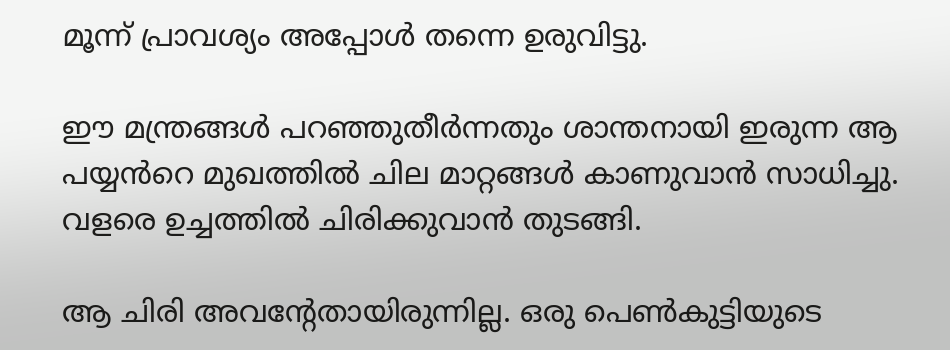മൂന്ന് പ്രാവശ്യം അപ്പോൾ തന്നെ ഉരുവിട്ടു.

ഈ മന്ത്രങ്ങൾ പറഞ്ഞുതീർന്നതും ശാന്തനായി ഇരുന്ന ആ പയ്യൻറെ മുഖത്തിൽ ചില മാറ്റങ്ങൾ കാണുവാൻ സാധിച്ചു. വളരെ ഉച്ചത്തിൽ ചിരിക്കുവാൻ തുടങ്ങി.

ആ ചിരി അവന്റേതായിരുന്നില്ല. ഒരു പെൺകുട്ടിയുടെ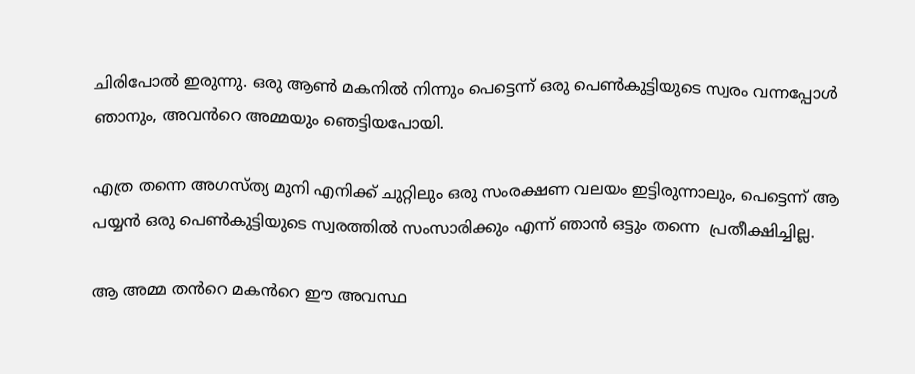ചിരിപോൽ ഇരുന്നു. ഒരു ആൺ മകനിൽ നിന്നും പെട്ടെന്ന് ഒരു പെൺകുട്ടിയുടെ സ്വരം വന്നപ്പോൾ ഞാനും, അവൻറെ അമ്മയും ഞെട്ടിയപോയി.

എത്ര തന്നെ അഗസ്ത്യ മുനി എനിക്ക് ചുറ്റിലും ഒരു സംരക്ഷണ വലയം ഇട്ടിരുന്നാലും, പെട്ടെന്ന് ആ പയ്യൻ ഒരു പെൺകുട്ടിയുടെ സ്വരത്തിൽ സംസാരിക്കും എന്ന് ഞാൻ ഒട്ടും തന്നെ  പ്രതീക്ഷിച്ചില്ല.

ആ അമ്മ തൻറെ മകൻറെ ഈ അവസ്ഥ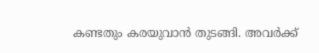കണ്ടതും കരയുവാൻ തുടങ്ങി. അവർക്ക്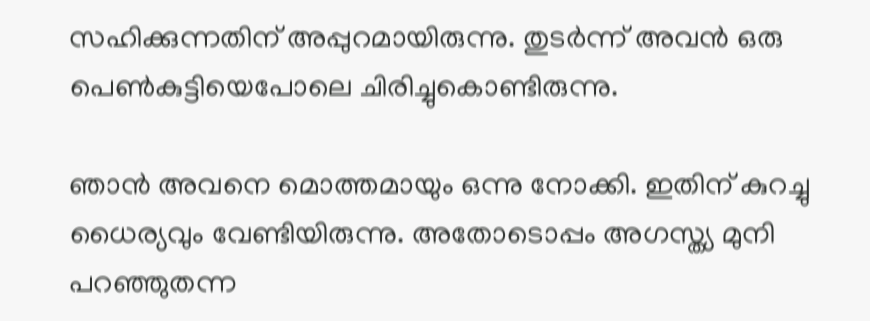സഹിക്കുന്നതിന് അപ്പുറമായിരുന്നു. തുടർന്ന് അവൻ ഒരു പെൺകുട്ടിയെപോലെ ചിരിച്ചുകൊണ്ടിരുന്നു.

ഞാൻ അവനെ മൊത്തമായും ഒന്നു നോക്കി. ഇതിന് കുറച്ചു ധൈര്യവും വേണ്ടിയിരുന്നു. അതോടൊപ്പം അഗസ്ത്യ മുനി പറഞ്ഞുതന്ന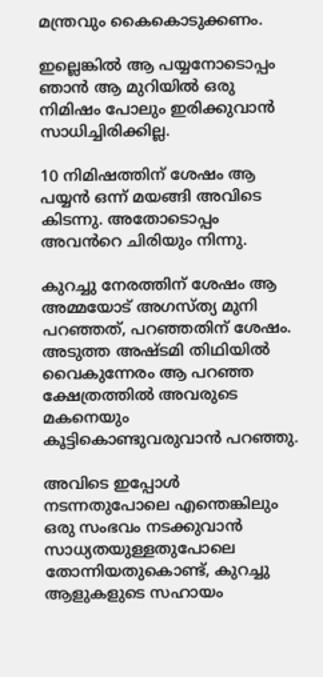മന്ത്രവും കൈകൊടുക്കണം.

ഇല്ലെങ്കിൽ ആ പയ്യനോടൊപ്പം ഞാൻ ആ മുറിയിൽ ഒരു നിമിഷം പോലും ഇരിക്കുവാൻ സാധിച്ചിരിക്കില്ല.

10 നിമിഷത്തിന് ശേഷം ആ പയ്യൻ ഒന്ന് മയങ്ങി അവിടെ കിടന്നു. അതോടൊപ്പം അവൻറെ ചിരിയും നിന്നു.

കുറച്ചു നേരത്തിന് ശേഷം ആ അമ്മയോട് അഗസ്ത്യ മുനി പറഞ്ഞത്, പറഞ്ഞതിന് ശേഷം. അടുത്ത അഷ്ടമി തിഥിയിൽ വൈകുന്നേരം ആ പറഞ്ഞ ക്ഷേത്രത്തിൽ അവരുടെ മകനെയും കൂട്ടികൊണ്ടുവരുവാൻ പറഞ്ഞു.

അവിടെ ഇപ്പോൾ നടന്നതുപോലെ എന്തെങ്കിലും ഒരു സംഭവം നടക്കുവാൻ സാധ്യതയുള്ളതുപോലെ തോന്നിയതുകൊണ്ട്, കുറച്ചു ആളുകളുടെ സഹായം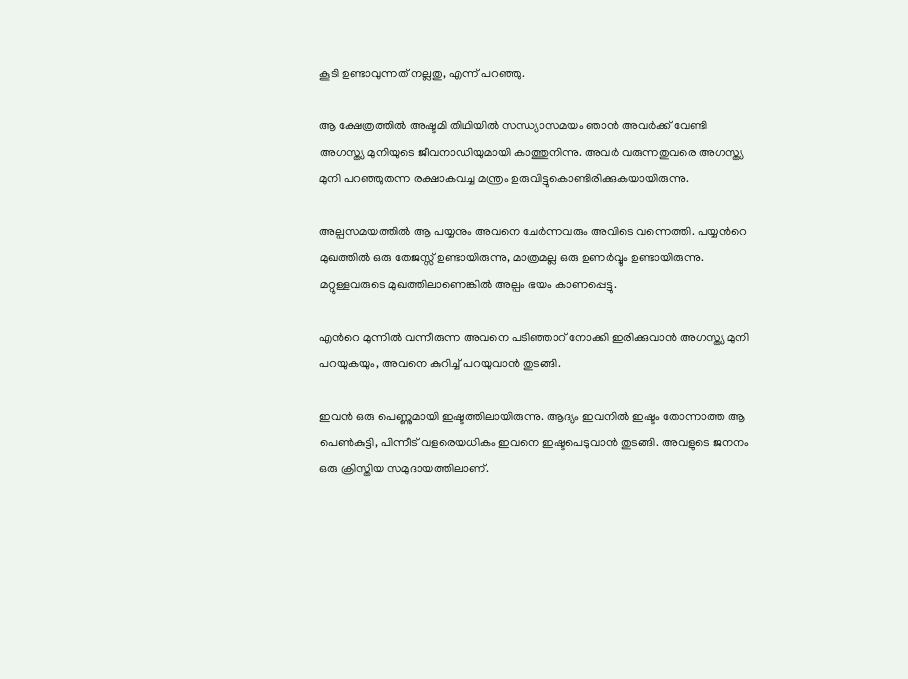കൂടി ഉണ്ടാവുന്നത് നല്ലതു, എന്ന് പറഞ്ഞു.

ആ ക്ഷേത്രത്തിൽ അഷ്ടമി തിഥിയിൽ സന്ധ്യാസമയം ഞാൻ അവർക്ക് വേണ്ടി അഗസ്ത്യ മുനിയുടെ ജീവനാഡിയുമായി കാത്തുനിന്നു. അവർ വരുന്നതുവരെ അഗസ്ത്യ മുനി പറഞ്ഞുതന്ന രക്ഷാകവച്ച മന്ത്രം ഉരുവിട്ടുകൊണ്ടിരിക്കുകയായിരുന്നു.

അല്പസമയത്തിൽ ആ പയ്യനും അവനെ ചേർന്നവരും അവിടെ വന്നെത്തി. പയ്യൻറെ മുഖത്തിൽ ഒരു തേജസ്സ് ഉണ്ടായിരുന്നു, മാത്രമല്ല ഒരു ഉണർവ്വും ഉണ്ടായിരുന്നു. മറ്റുള്ളവരുടെ മുഖത്തിലാണെങ്കിൽ അല്പം ഭയം കാണപ്പെട്ടു.

എൻറെ മുന്നിൽ വന്നീരുന്ന അവനെ പടിഞ്ഞാറ് നോക്കി ഇരിക്കുവാൻ അഗസ്ത്യ മുനി പറയുകയും, അവനെ കുറിച്ച് പറയുവാൻ തുടങ്ങി.

ഇവൻ ഒരു പെണ്ണുമായി ഇഷ്ടത്തിലായിരുന്നു. ആദ്യം ഇവനിൽ ഇഷ്ടം തോന്നാത്ത ആ പെൺകുട്ടി, പിന്നീട് വളരെയധികം ഇവനെ ഇഷ്ടപെടുവാൻ തുടങ്ങി. അവളുടെ ജനനം ഒരു ക്രിസ്തിയ സമുദായത്തിലാണ്.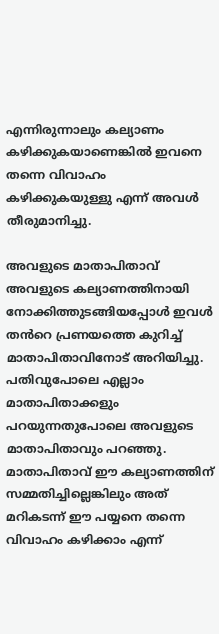എന്നിരുന്നാലും കല്യാണം കഴിക്കുകയാണെങ്കിൽ ഇവനെ തന്നെ വിവാഹം കഴിക്കുകയുള്ളു എന്ന് അവൾ തീരുമാനിച്ചു.

അവളുടെ മാതാപിതാവ് അവളുടെ കല്യാണത്തിനായി നോക്കിത്തുടങ്ങിയപ്പോൾ ഇവൾ തൻറെ പ്രണയത്തെ കുറിച്ച് മാതാപിതാവിനോട് അറിയിച്ചു. പതിവുപോലെ എല്ലാം മാതാപിതാക്കളും പറയുന്നതുപോലെ അവളുടെ മാതാപിതാവും പറഞ്ഞു. മാതാപിതാവ് ഈ കല്യാണത്തിന് സമ്മതിച്ചില്ലെങ്കിലും അത് മറികടന്ന് ഈ പയ്യനെ തന്നെ വിവാഹം കഴിക്കാം എന്ന്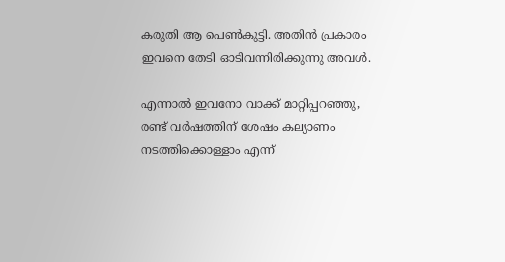കരുതി ആ പെൺകുട്ടി. അതിൻ പ്രകാരം ഇവനെ തേടി ഓടിവന്നിരിക്കുന്നു അവൾ.

എന്നാൽ ഇവനോ വാക്ക് മാറ്റിപ്പറഞ്ഞു, രണ്ട് വർഷത്തിന് ശേഷം കല്യാണം നടത്തിക്കൊള്ളാം എന്ന്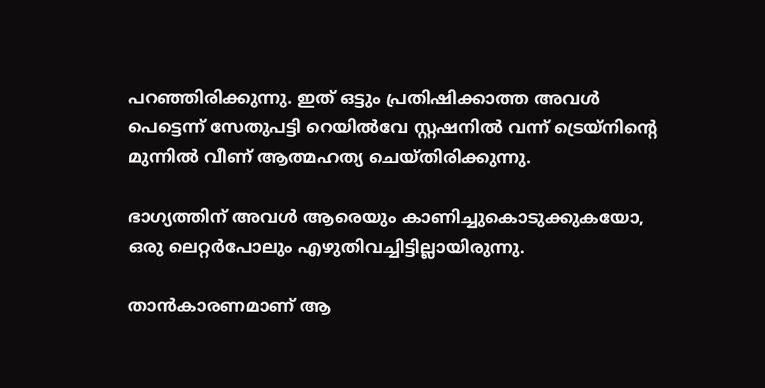പറഞ്ഞിരിക്കുന്നു. ഇത് ഒട്ടും പ്രതിഷിക്കാത്ത അവൾ പെട്ടെന്ന് സേതുപട്ടി റെയിൽവേ സ്റ്റഷനിൽ വന്ന് ട്രെയ്നിന്റെ മുന്നിൽ വീണ് ആത്മഹത്യ ചെയ്തിരിക്കുന്നു.

ഭാഗ്യത്തിന് അവൾ ആരെയും കാണിച്ചുകൊടുക്കുകയോ, ഒരു ലെറ്റർപോലും എഴുതിവച്ചിട്ടില്ലായിരുന്നു.

താൻകാരണമാണ് ആ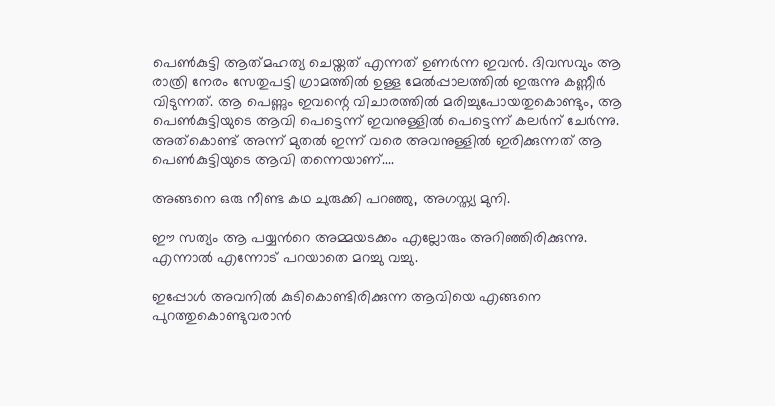പെൺകുട്ടി ആത്‍മഹത്യ ചെയ്തത് എന്നത് ഉണർന്ന ഇവൻ. ദിവസവും ആ രാത്രി നേരം സേതുപട്ടി ഗ്രാമത്തിൽ ഉള്ള മേൽപ്പാലത്തിൽ ഇരുന്നു കണ്ണീർ വിടുന്നത്. ആ പെണ്ണും ഇവന്റെ വിചാരത്തിൽ മരിച്ചുപോയതുകൊണ്ടും, ആ പെൺകുട്ടിയുടെ ആവി പെട്ടെന്ന് ഇവനുള്ളിൽ പെട്ടെന്ന് കലർന് ചേർന്നു. അത്‌കൊണ്ട് അന്ന് മുതൽ ഇന്ന് വരെ അവനുള്ളിൽ ഇരിക്കുന്നത് ആ പെൺകുട്ടിയുടെ ആവി തന്നെയാണ്....

അങ്ങനെ ഒരു നീണ്ട കഥ ചുരുക്കി പറഞ്ഞു, അഗസ്ത്യ മുനി.

ഈ സത്യം ആ പയ്യൻറെ അമ്മയടക്കം എല്ലോരും അറിഞ്ഞിരിക്കുന്നു. എന്നാൽ എന്നോട് പറയാതെ മറച്ചു വച്ചു.

ഇപ്പോൾ അവനിൽ കുടികൊണ്ടിരിക്കുന്ന ആവിയെ എങ്ങനെ പുറത്തുകൊണ്ടുവരാൻ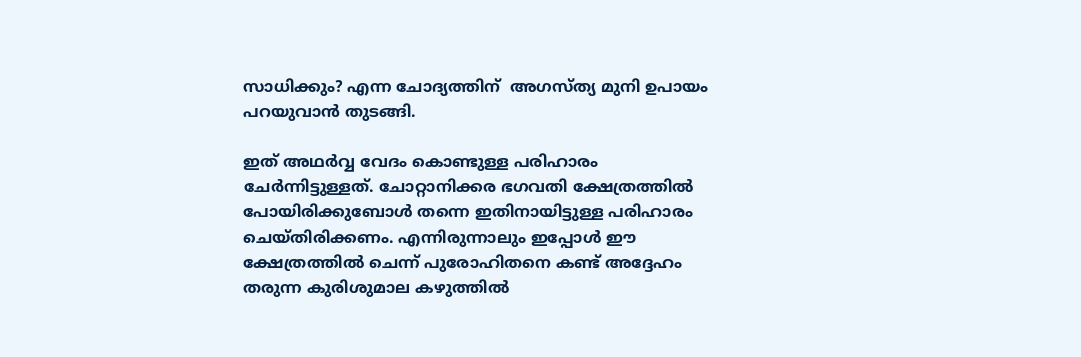സാധിക്കും? എന്ന ചോദ്യത്തിന്  അഗസ്ത്യ മുനി ഉപായം പറയുവാൻ തുടങ്ങി.

ഇത് അഥർവ്വ വേദം കൊണ്ടുള്ള പരിഹാരം ചേർന്നിട്ടുള്ളത്. ചോറ്റാനിക്കര ഭഗവതി ക്ഷേത്രത്തിൽ പോയിരിക്കുബോൾ തന്നെ ഇതിനായിട്ടുള്ള പരിഹാരം ചെയ്തിരിക്കണം. എന്നിരുന്നാലും ഇപ്പോൾ ഈ ക്ഷേത്രത്തിൽ ചെന്ന് പുരോഹിതനെ കണ്ട് അദ്ദേഹം തരുന്ന കുരിശുമാല കഴുത്തിൽ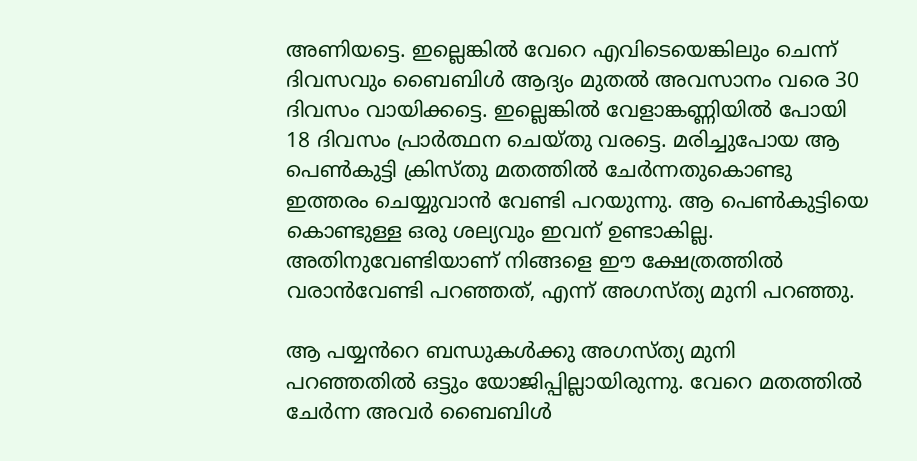അണിയട്ടെ. ഇല്ലെങ്കിൽ വേറെ എവിടെയെങ്കിലും ചെന്ന് ദിവസവും ബൈബിൾ ആദ്യം മുതൽ അവസാനം വരെ 30 ദിവസം വായിക്കട്ടെ. ഇല്ലെങ്കിൽ വേളാങ്കണ്ണിയിൽ പോയി 18 ദിവസം പ്രാർത്ഥന ചെയ്തു വരട്ടെ. മരിച്ചുപോയ ആ പെൺകുട്ടി ക്രിസ്തു മതത്തിൽ ചേർന്നതുകൊണ്ടു ഇത്തരം ചെയ്യുവാൻ വേണ്ടി പറയുന്നു. ആ പെൺകുട്ടിയെ കൊണ്ടുള്ള ഒരു ശല്യവും ഇവന് ഉണ്ടാകില്ല. അതിനുവേണ്ടിയാണ് നിങ്ങളെ ഈ ക്ഷേത്രത്തിൽ വരാൻവേണ്ടി പറഞ്ഞത്, എന്ന് അഗസ്ത്യ മുനി പറഞ്ഞു.

ആ പയ്യൻറെ ബന്ധുകൾക്കു അഗസ്ത്യ മുനി പറഞ്ഞതിൽ ഒട്ടും യോജിപ്പില്ലായിരുന്നു. വേറെ മതത്തിൽ ചേർന്ന അവർ ബൈബിൾ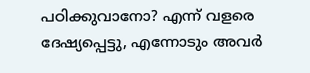പഠിക്കുവാനോ? എന്ന് വളരെ ദേഷ്യപ്പെട്ടു, എന്നോടും അവർ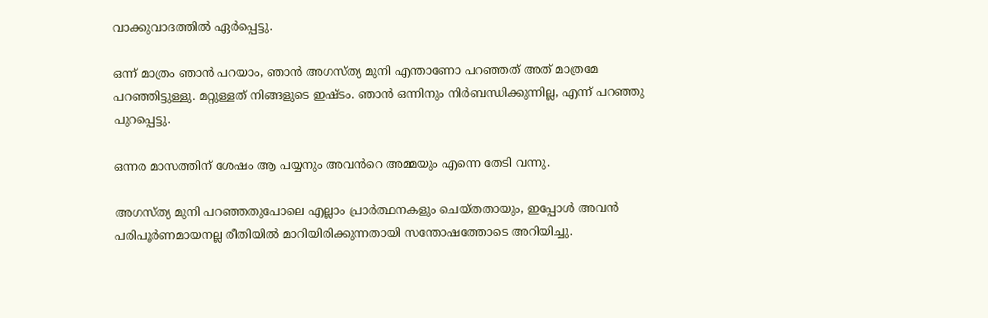വാക്കുവാദത്തിൽ ഏർപ്പെട്ടു.

ഒന്ന് മാത്രം ഞാൻ പറയാം, ഞാൻ അഗസ്ത്യ മുനി എന്താണോ പറഞ്ഞത് അത് മാത്രമേ പറഞ്ഞിട്ടുള്ളു. മറ്റുള്ളത് നിങ്ങളുടെ ഇഷ്ടം. ഞാൻ ഒന്നിനും നിർബന്ധിക്കുന്നില്ല, എന്ന് പറഞ്ഞു പുറപ്പെട്ടു.

ഒന്നര മാസത്തിന് ശേഷം ആ പയ്യനും അവൻറെ അമ്മയും എന്നെ തേടി വന്നു.

അഗസ്ത്യ മുനി പറഞ്ഞതുപോലെ എല്ലാം പ്രാർത്ഥനകളും ചെയ്തതായും, ഇപ്പോൾ അവൻ പരിപൂർണമായനല്ല രീതിയിൽ മാറിയിരിക്കുന്നതായി സന്തോഷത്തോടെ അറിയിച്ചു.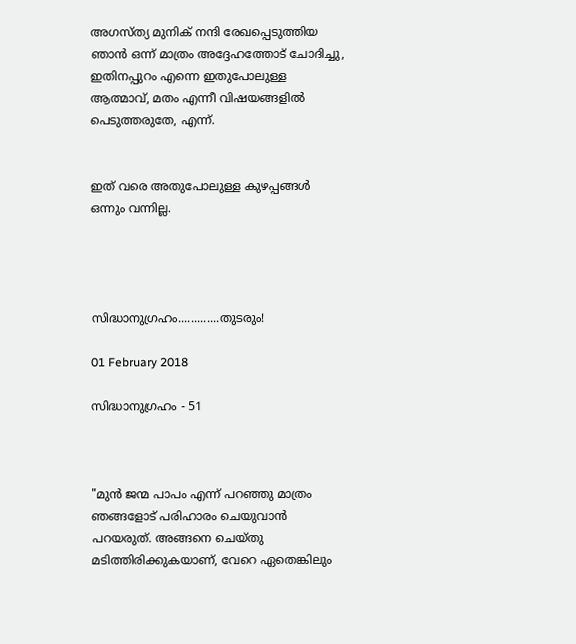അഗസ്ത്യ മുനിക് നന്ദി രേഖപ്പെടുത്തിയ ഞാൻ ഒന്ന് മാത്രം അദ്ദേഹത്തോട് ചോദിച്ചു, ഇതിനപ്പുറം എന്നെ ഇതുപോലുള്ള ആത്മാവ്, മതം എന്നീ വിഷയങ്ങളിൽ പെടുത്തരുതേ, എന്ന്.


ഇത് വരെ അതുപോലുള്ള കുഴപ്പങ്ങൾ ഒന്നും വന്നില്ല.




സിദ്ധാനുഗ്രഹം.............തുടരും!

01 February 2018

സിദ്ധാനുഗ്രഹം - 51



"മുൻ ജന്മ പാപം എന്ന് പറഞ്ഞു മാത്രം ഞങ്ങളോട് പരിഹാരം ചെയുവാൻ പറയരുത്. അങ്ങനെ ചെയ്തു മടിത്തിരിക്കുകയാണ്, വേറെ ഏതെങ്കിലും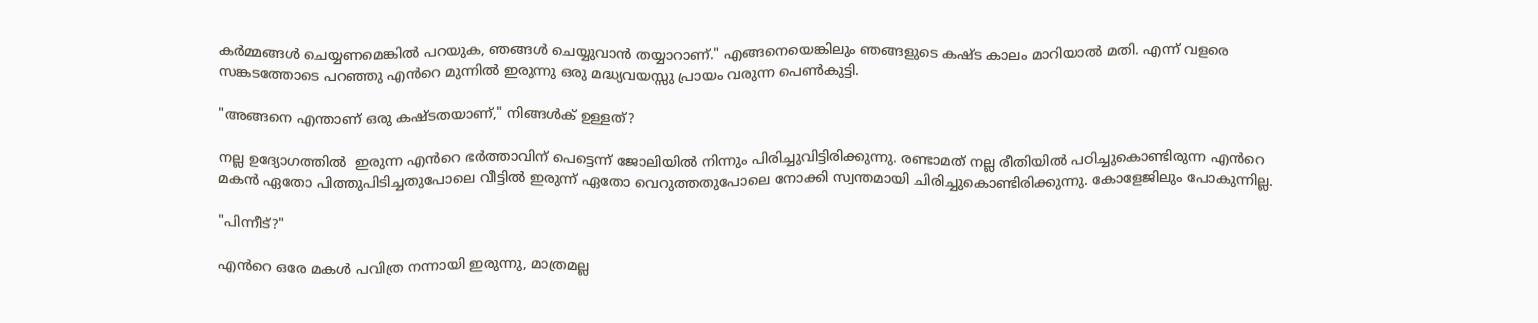കർമ്മങ്ങൾ ചെയ്യണമെങ്കിൽ പറയുക, ഞങ്ങൾ ചെയ്യുവാൻ തയ്യാറാണ്." എങ്ങനെയെങ്കിലും ഞങ്ങളുടെ കഷ്ട കാലം മാറിയാൽ മതി. എന്ന് വളരെ സങ്കടത്തോടെ പറഞ്ഞു എൻറെ മുന്നിൽ ഇരുന്നു ഒരു മദ്ധ്യവയസ്സു പ്രായം വരുന്ന പെൺകുട്ടി.

"അങ്ങനെ എന്താണ് ഒരു കഷ്ടതയാണ്," നിങ്ങൾക് ഉള്ളത്?

നല്ല ഉദ്യോഗത്തിൽ  ഇരുന്ന എൻറെ ഭർത്താവിന് പെട്ടെന്ന് ജോലിയിൽ നിന്നും പിരിച്ചുവിട്ടിരിക്കുന്നു. രണ്ടാമത് നല്ല രീതിയിൽ പഠിച്ചുകൊണ്ടിരുന്ന എൻറെ മകൻ ഏതോ പിത്തുപിടിച്ചതുപോലെ വീട്ടിൽ ഇരുന്ന് ഏതോ വെറുത്തതുപോലെ നോക്കി സ്വന്തമായി ചിരിച്ചുകൊണ്ടിരിക്കുന്നു. കോളേജിലും പോകുന്നില്ല.

"പിന്നീട്?"

എൻറെ ഒരേ മകൾ പവിത്ര നന്നായി ഇരുന്നു, മാത്രമല്ല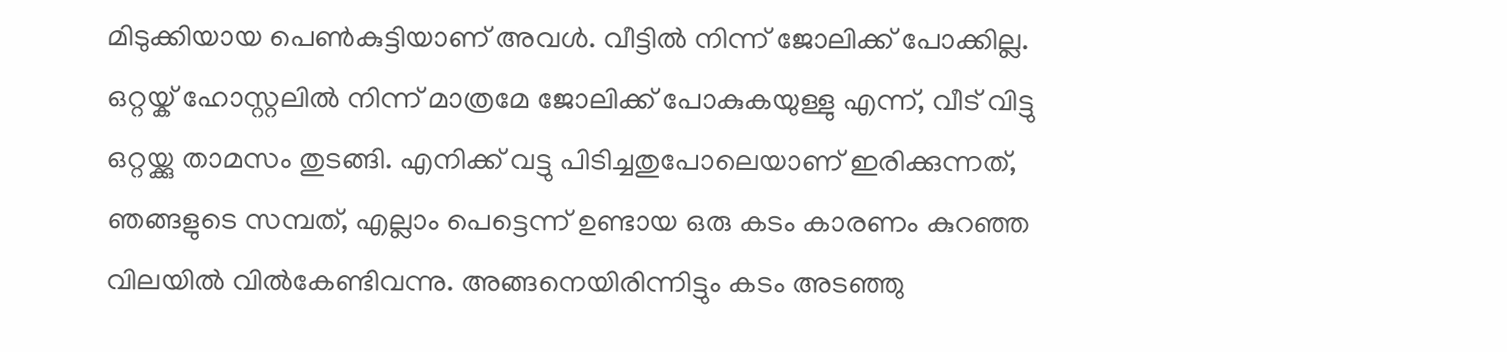മിടുക്കിയായ പെൺകുട്ടിയാണ് അവൾ. വീട്ടിൽ നിന്ന് ജോലിക്ക് പോക്കില്ല. ഒറ്റയ്ക് ഹോസ്റ്റലിൽ നിന്ന് മാത്രമേ ജോലിക്ക് പോകുകയുള്ളു എന്ന്, വീട് വിട്ടു ഒറ്റയ്ക്കു താമസം തുടങ്ങി. എനിക്ക് വട്ടു പിടിച്ചതുപോലെയാണ് ഇരിക്കുന്നത്, ഞങ്ങളുടെ സമ്പത്, എല്ലാം പെട്ടെന്ന് ഉണ്ടായ ഒരു കടം കാരണം കുറഞ്ഞ വിലയിൽ വിൽകേണ്ടിവന്നു. അങ്ങനെയിരിന്നിട്ടും കടം അടഞ്ഞു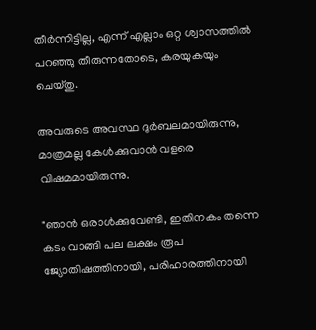തീർന്നിട്ടില്ല, എന്ന് എല്ലാം ഒറ്റ ശ്വാസത്തിൽ പറഞ്ഞു തീരുന്നതോടെ, കരയുകയും ചെയ്തു.

അവരുടെ അവസ്ഥ ദുർബലമായിരുന്നു, മാത്രമല്ല കേൾക്കുവാൻ വളരെ വിഷമമായിരുന്നു.

"ഞാൻ ഒരാൾക്കുവേണ്ടി, ഇതിനകം തന്നെ കടം വാങ്ങി പല ലക്ഷം രൂപ ജ്യോതിഷത്തിനായി, പരിഹാരത്തിനായി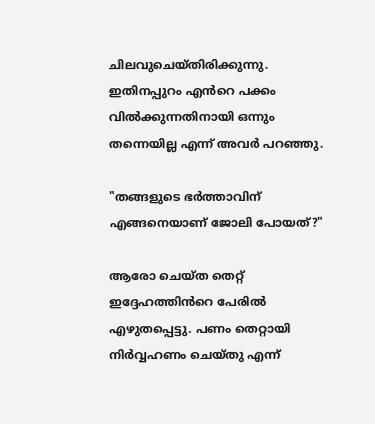ചിലവുചെയ്തിരിക്കുന്നു. ഇതിനപ്പുറം എൻറെ പക്കം വിൽക്കുന്നതിനായി ഒന്നും തന്നെയില്ല എന്ന് അവർ പറഞ്ഞു.

"തങ്ങളുടെ ഭർത്താവിന് എങ്ങനെയാണ് ജോലി പോയത്?"

ആരോ ചെയ്ത തെറ്റ് ഇദ്ദേഹത്തിൻറെ പേരിൽ എഴുതപ്പെട്ടു. പണം തെറ്റായി നിർവ്വഹണം ചെയ്തു എന്ന്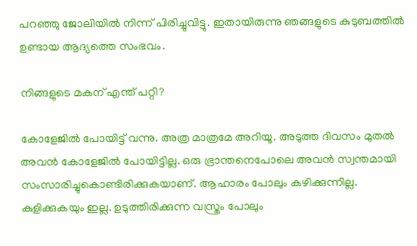പറഞ്ഞു ജോലിയിൽ നിന്ന് പിരിച്ചുവിട്ടു. ഇതായിരുന്നു ഞങ്ങളുടെ കുടുബത്തിൽ ഉണ്ടായ ആദ്യത്തെ സംഭവം.

നിങ്ങളുടെ മകന് എന്ത് പറ്റി?

കോളേജിൽ പോയിട്ട് വന്നു. അത്ര മാത്രമേ അറിയൂ. അടുത്ത ദിവസം മുതൽ അവൻ കോളേജിൽ പോയിട്ടില്ല. ഒരു ഭ്രാന്തനെപോലെ അവൻ സ്വന്തമായി സംസാരിച്ചുകൊണ്ടിരിക്കുകയാണ്. ആഹാരം പോലും കഴിക്കുന്നില്ല. കുളിക്കുകയും ഇല്ല. ഉടുത്തിരിക്കുന്ന വസ്ത്രം പോലും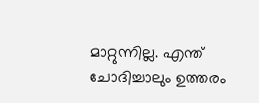മാറ്റുന്നില്ല. എന്ത് ചോദിച്ചാലും ഉത്തരം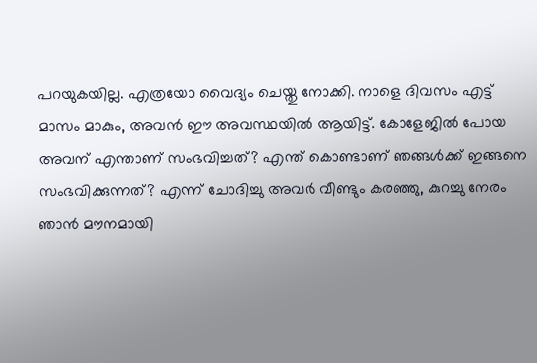പറയുകയില്ല. എത്രയോ വൈദ്യം ചെയ്തു നോക്കി. നാളെ ദിവസം എട്ട് മാസം മാകും, അവൻ ഈ അവസ്ഥയിൽ ആയിട്ട്. കോളേജിൽ പോയ അവന് എന്താണ് സംഭവിച്ചത്? എന്ത് കൊണ്ടാണ് ഞങ്ങൾക്ക് ഇങ്ങനെ സംഭവിക്കുന്നത്? എന്ന് ചോദിച്ചു അവർ വീണ്ടും കരഞ്ഞു, കുറച്ചു നേരം ഞാൻ മൗനമായി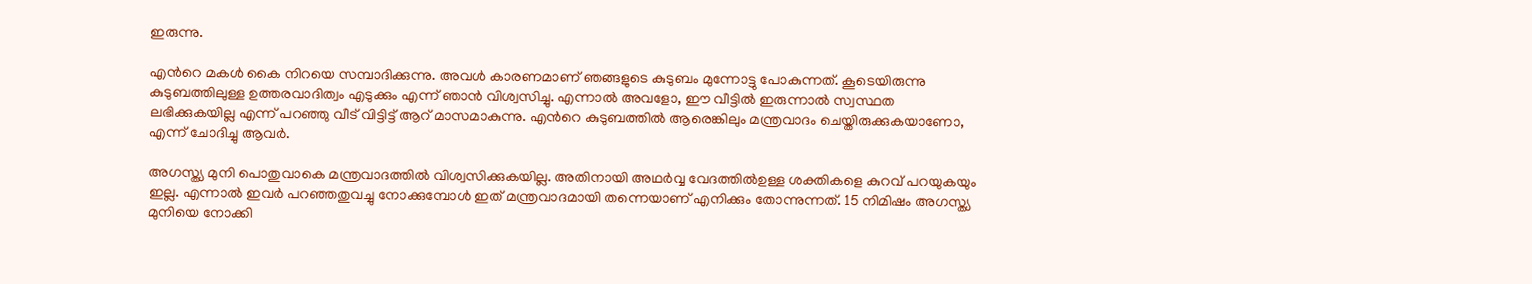ഇരുന്നു.

എൻറെ മകൾ കൈ നിറയെ സമ്പാദിക്കുന്നു. അവൾ കാരണമാണ് ഞങ്ങളുടെ കുടുബം മുന്നോട്ടു പോകുന്നത്. കൂടെയിരുന്നു കുടുബത്തിലുള്ള ഉത്തരവാദിത്വം എടുക്കും എന്ന് ഞാൻ വിശ്വസിച്ചു. എന്നാൽ അവളോ, ഈ വീട്ടിൽ ഇരുന്നാൽ സ്വസ്ഥത ലഭിക്കുകയില്ല എന്ന് പറഞ്ഞു വീട് വിട്ടിട്ട് ആറ് മാസമാകുന്നു. എൻറെ കുടുബത്തിൽ ആരെങ്കിലും മന്ത്രവാദം ചെയ്തിരുക്കുകയാണോ, എന്ന് ചോദിച്ചു ആവർ.

അഗസ്ത്യ മുനി പൊതുവാകെ മന്ത്രവാദത്തിൽ വിശ്വസിക്കുകയില്ല. അതിനായി അഥർവ്വ വേദത്തിൽഉള്ള ശക്തികളെ കുറവ് പറയുകയും ഇല്ല. എന്നാൽ ഇവർ പറഞ്ഞതുവച്ചു നോക്കുമ്പോൾ ഇത് മന്ത്രവാദമായി തന്നെയാണ് എനിക്കും തോന്നുന്നത്. 15 നിമിഷം അഗസ്ത്യ മുനിയെ നോക്കി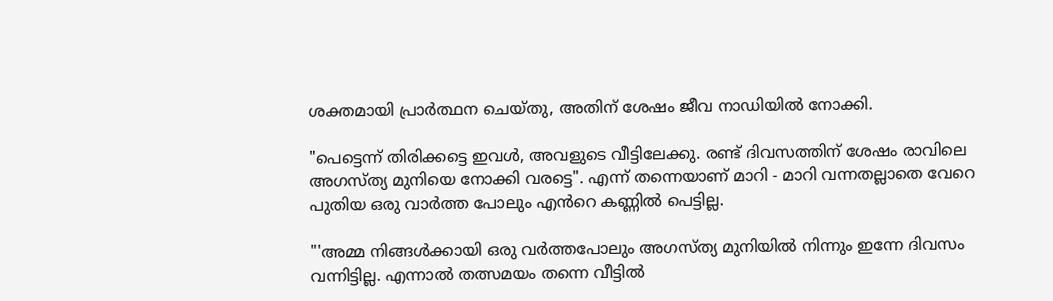ശക്തമായി പ്രാർത്ഥന ചെയ്തു, അതിന് ശേഷം ജീവ നാഡിയിൽ നോക്കി.

"പെട്ടെന്ന് തിരിക്കട്ടെ ഇവൾ, അവളുടെ വീട്ടിലേക്കു. രണ്ട് ദിവസത്തിന് ശേഷം രാവിലെ അഗസ്ത്യ മുനിയെ നോക്കി വരട്ടെ". എന്ന് തന്നെയാണ് മാറി - മാറി വന്നതല്ലാതെ വേറെ പുതിയ ഒരു വാർത്ത പോലും എൻറെ കണ്ണിൽ പെട്ടില്ല.

"'അമ്മ നിങ്ങൾക്കായി ഒരു വർത്തപോലും അഗസ്ത്യ മുനിയിൽ നിന്നും ഇന്നേ ദിവസം വന്നിട്ടില്ല. എന്നാൽ തത്സമയം തന്നെ വീട്ടിൽ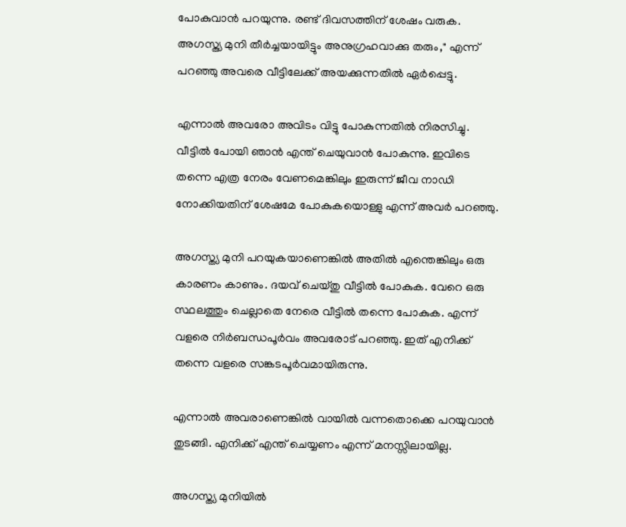പോകുവാൻ പറയുന്നു. രണ്ട് ദിവസത്തിന് ശേഷം വരുക. അഗസ്ത്യ മുനി തീർച്ചയായിട്ടും അനുഗ്രഹവാക്കു തരും," എന്ന് പറഞ്ഞു അവരെ വീട്ടിലേക്ക് അയക്കുന്നതിൽ ഏർപ്പെട്ടു.

എന്നാൽ അവരോ അവിടം വിട്ടു പോകുന്നതിൽ നിരസിച്ചു. വീട്ടിൽ പോയി ഞാൻ എന്ത് ചെയുവാൻ പോകുന്നു. ഇവിടെ തന്നെ എത്ര നേരം വേണമെങ്കിലും ഇരുന്ന് ജീവ നാഡി നോക്കിയതിന് ശേഷമേ പോകുകയൊള്ളു എന്ന് അവർ പറഞ്ഞു.

അഗസ്ത്യ മുനി പറയുകയാണെങ്കിൽ അതിൽ എന്തെങ്കിലും ഒരു കാരണം കാണും. ദയവ് ചെയ്തു വീട്ടിൽ പോകുക. വേറെ ഒരു സ്ഥലത്തും ചെല്ലാതെ നേരെ വീട്ടിൽ തന്നെ പോകുക. എന്ന് വളരെ നിർബന്ധപൂർവം അവരോട് പറഞ്ഞു. ഇത് എനിക്ക് തന്നെ വളരെ സങ്കടപൂർവമായിരുന്നു.

എന്നാൽ അവരാണെങ്കിൽ വായിൽ വന്നതൊക്കെ പറയുവാൻ തുടങ്ങി. എനിക്ക് എന്ത് ചെയ്യണം എന്ന് മനസ്സിലായില്ല.

അഗസ്ത്യ മുനിയിൽ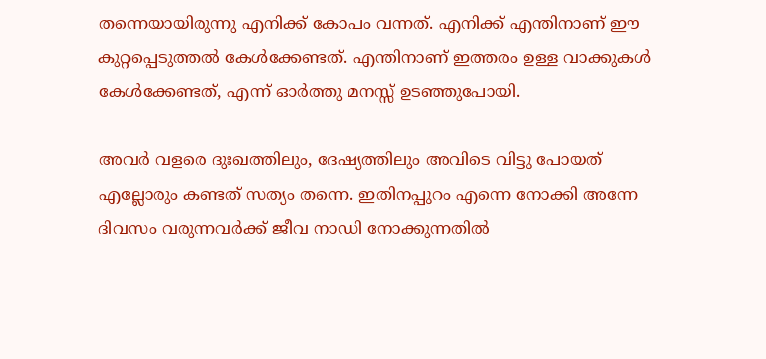തന്നെയായിരുന്നു എനിക്ക് കോപം വന്നത്. എനിക്ക് എന്തിനാണ് ഈ കുറ്റപ്പെടുത്തൽ കേൾക്കേണ്ടത്. എന്തിനാണ് ഇത്തരം ഉള്ള വാക്കുകൾ കേൾക്കേണ്ടത്, എന്ന് ഓർത്തു മനസ്സ് ഉടഞ്ഞുപോയി.

അവർ വളരെ ദുഃഖത്തിലും, ദേഷ്യത്തിലും അവിടെ വിട്ടു പോയത് എല്ലോരും കണ്ടത് സത്യം തന്നെ. ഇതിനപ്പുറം എന്നെ നോക്കി അന്നേ ദിവസം വരുന്നവർക്ക് ജീവ നാഡി നോക്കുന്നതിൽ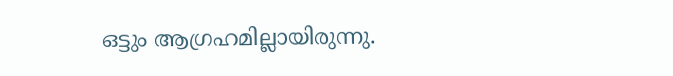ഒട്ടും ആഗ്രഹമില്ലായിരുന്നു.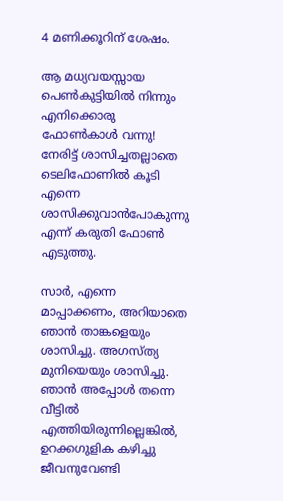4 മണിക്കൂറിന് ശേഷം.

ആ മധ്യവയസ്സായ പെൺകുട്ടിയിൽ നിന്നും എനിക്കൊരു ഫോൺകാൾ വന്നു! നേരിട്ട് ശാസിച്ചതല്ലാതെ ടെലിഫോണിൽ കൂടി എന്നെ ശാസിക്കുവാൻപോകുന്നു എന്ന് കരുതി ഫോൺ എടുത്തു.

സാർ, എന്നെ മാപ്പാക്കണം, അറിയാതെ ഞാൻ താങ്കളെയും ശാസിച്ചു. അഗസ്ത്യ മുനിയെയും ശാസിച്ചു. ഞാൻ അപ്പോൾ തന്നെ വീട്ടിൽ എത്തിയിരുന്നില്ലെങ്കിൽ, ഉറക്കഗുളിക കഴിച്ചു ജീവനുവേണ്ടി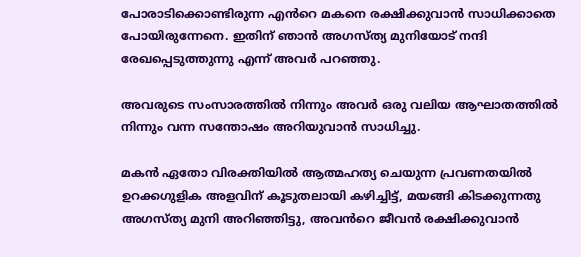പോരാടിക്കൊണ്ടിരുന്ന എൻറെ മകനെ രക്ഷിക്കുവാൻ സാധിക്കാതെ പോയിരുന്നേനെ. ഇതിന് ഞാൻ അഗസ്ത്യ മുനിയോട് നന്ദി രേഖപ്പെടുത്തുന്നു എന്ന് അവർ പറഞ്ഞു.

അവരുടെ സംസാരത്തിൽ നിന്നും അവർ ഒരു വലിയ ആഘാതത്തിൽ നിന്നും വന്ന സന്തോഷം അറിയുവാൻ സാധിച്ചു.

മകൻ ഏതോ വിരക്തിയിൽ ആത്മഹത്യ ചെയുന്ന പ്രവണതയിൽ ഉറക്കഗുളിക അളവിന് കൂടുതലായി കഴിച്ചിട്ട്, മയങ്ങി കിടക്കുന്നതു അഗസ്ത്യ മുനി അറിഞ്ഞിട്ടു, അവൻറെ ജീവൻ രക്ഷിക്കുവാൻ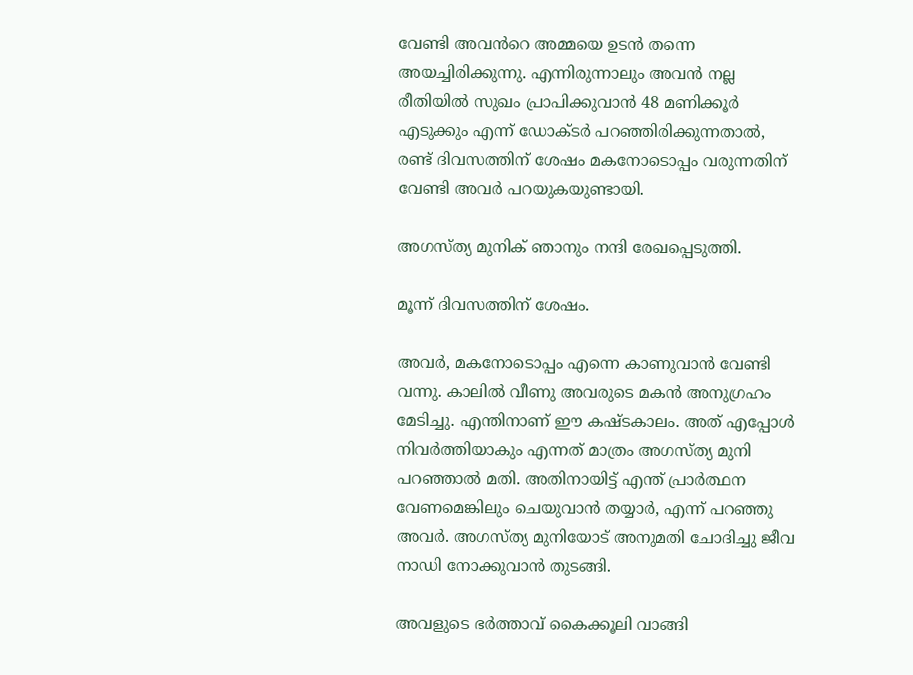വേണ്ടി അവൻറെ അമ്മയെ ഉടൻ തന്നെ അയച്ചിരിക്കുന്നു. എന്നിരുന്നാലും അവൻ നല്ല രീതിയിൽ സുഖം പ്രാപിക്കുവാൻ 48 മണിക്കൂർ എടുക്കും എന്ന് ഡോക്ടർ പറഞ്ഞിരിക്കുന്നതാൽ, രണ്ട് ദിവസത്തിന് ശേഷം മകനോടൊപ്പം വരുന്നതിന് വേണ്ടി അവർ പറയുകയുണ്ടായി.

അഗസ്ത്യ മുനിക് ഞാനും നന്ദി രേഖപ്പെടുത്തി.

മൂന്ന് ദിവസത്തിന് ശേഷം.

അവർ, മകനോടൊപ്പം എന്നെ കാണുവാൻ വേണ്ടി വന്നു. കാലിൽ വീണു അവരുടെ മകൻ അനുഗ്രഹം മേടിച്ചു. എന്തിനാണ് ഈ കഷ്ടകാലം. അത് എപ്പോൾ നിവർത്തിയാകും എന്നത് മാത്രം അഗസ്ത്യ മുനി പറഞ്ഞാൽ മതി. അതിനായിട്ട് എന്ത് പ്രാർത്ഥന വേണമെങ്കിലും ചെയുവാൻ തയ്യാർ, എന്ന് പറഞ്ഞു അവർ. അഗസ്ത്യ മുനിയോട് അനുമതി ചോദിച്ചു ജീവ നാഡി നോക്കുവാൻ തുടങ്ങി.

അവളുടെ ഭർത്താവ് കൈക്കൂലി വാങ്ങി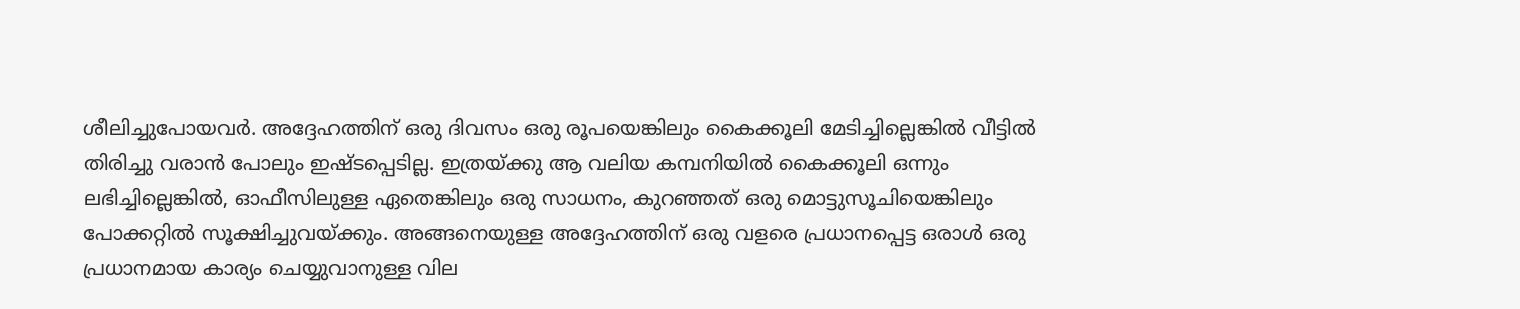ശീലിച്ചുപോയവർ. അദ്ദേഹത്തിന് ഒരു ദിവസം ഒരു രൂപയെങ്കിലും കൈക്കൂലി മേടിച്ചില്ലെങ്കിൽ വീട്ടിൽ തിരിച്ചു വരാൻ പോലും ഇഷ്ടപ്പെടില്ല. ഇത്രയ്ക്കു ആ വലിയ കമ്പനിയിൽ കൈക്കൂലി ഒന്നും ലഭിച്ചില്ലെങ്കിൽ, ഓഫീസിലുള്ള ഏതെങ്കിലും ഒരു സാധനം, കുറഞ്ഞത് ഒരു മൊട്ടുസൂചിയെങ്കിലും പോക്കറ്റിൽ സൂക്ഷിച്ചുവയ്ക്കും. അങ്ങനെയുള്ള അദ്ദേഹത്തിന് ഒരു വളരെ പ്രധാനപ്പെട്ട ഒരാൾ ഒരു പ്രധാനമായ കാര്യം ചെയ്യുവാനുള്ള വില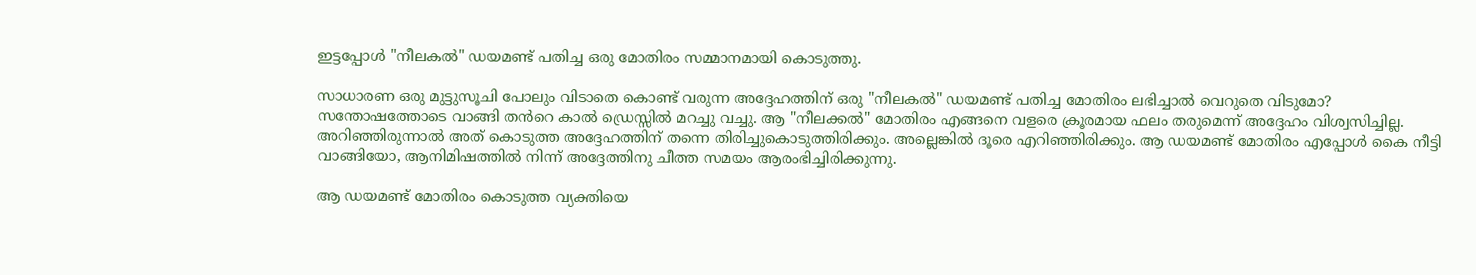ഇട്ടപ്പോൾ "നീലകൽ" ഡയമണ്ട് പതിച്ച ഒരു മോതിരം സമ്മാനമായി കൊടുത്തു.

സാധാരണ ഒരു മുട്ടുസൂചി പോലും വിടാതെ കൊണ്ട് വരുന്ന അദ്ദേഹത്തിന് ഒരു "നീലകൽ" ഡയമണ്ട് പതിച്ച മോതിരം ലഭിച്ചാൽ വെറുതെ വിടുമോ? സന്തോഷത്തോടെ വാങ്ങി തൻറെ കാൽ ഡ്രെസ്സിൽ മറച്ചു വച്ചു. ആ "നീലക്കൽ" മോതിരം എങ്ങനെ വളരെ ക്രൂരമായ ഫലം തരുമെന്ന് അദ്ദേഹം വിശ്വസിച്ചില്ല. അറിഞ്ഞിരുന്നാൽ അത് കൊടുത്ത അദ്ദേഹത്തിന് തന്നെ തിരിച്ചുകൊടുത്തിരിക്കും. അല്ലെങ്കിൽ ദൂരെ എറിഞ്ഞിരിക്കും. ആ ഡയമണ്ട് മോതിരം എപ്പോൾ കൈ നീട്ടി വാങ്ങിയോ, ആനിമിഷത്തിൽ നിന്ന് അദ്ദേത്തിനു ചീത്ത സമയം ആരംഭിച്ചിരിക്കുന്നു.

ആ ഡയമണ്ട് മോതിരം കൊടുത്ത വ്യക്തിയെ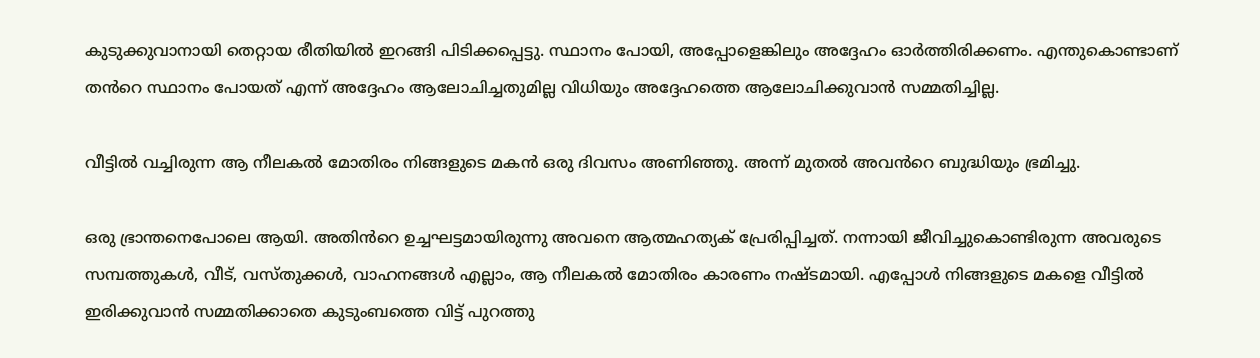കുടുക്കുവാനായി തെറ്റായ രീതിയിൽ ഇറങ്ങി പിടിക്കപ്പെട്ടു. സ്ഥാനം പോയി, അപ്പോളെങ്കിലും അദ്ദേഹം ഓർത്തിരിക്കണം. എന്തുകൊണ്ടാണ് തൻറെ സ്ഥാനം പോയത് എന്ന് അദ്ദേഹം ആലോചിച്ചതുമില്ല വിധിയും അദ്ദേഹത്തെ ആലോചിക്കുവാൻ സമ്മതിച്ചില്ല.

വീട്ടിൽ വച്ചിരുന്ന ആ നീലകൽ മോതിരം നിങ്ങളുടെ മകൻ ഒരു ദിവസം അണിഞ്ഞു. അന്ന് മുതൽ അവൻറെ ബുദ്ധിയും ഭ്രമിച്ചു.

ഒരു ഭ്രാന്തനെപോലെ ആയി. അതിൻറെ ഉച്ചഘട്ടമായിരുന്നു അവനെ ആത്മഹത്യക് പ്രേരിപ്പിച്ചത്. നന്നായി ജീവിച്ചുകൊണ്ടിരുന്ന അവരുടെ സമ്പത്തുകൾ, വീട്, വസ്തുക്കൾ, വാഹനങ്ങൾ എല്ലാം, ആ നീലകൽ മോതിരം കാരണം നഷ്ടമായി. എപ്പോൾ നിങ്ങളുടെ മകളെ വീട്ടിൽ ഇരിക്കുവാൻ സമ്മതിക്കാതെ കുടുംബത്തെ വിട്ട് പുറത്തു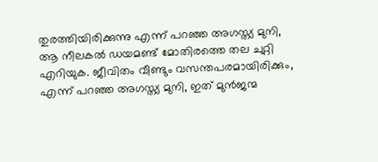തുരത്തിയിരിക്കുന്നു എന്ന് പറഞ്ഞ അഗസ്ത്യ മുനി, ആ നീലകൽ ഡയമണ്ട് മോതിരത്തെ തല ചുറ്റി എറിയുക. ജീവിതം വീണ്ടും വസന്തപരമായിരിക്കും, എന്ന് പറഞ്ഞ അഗസ്ത്യ മുനി, ഇത് മുൻജന്മ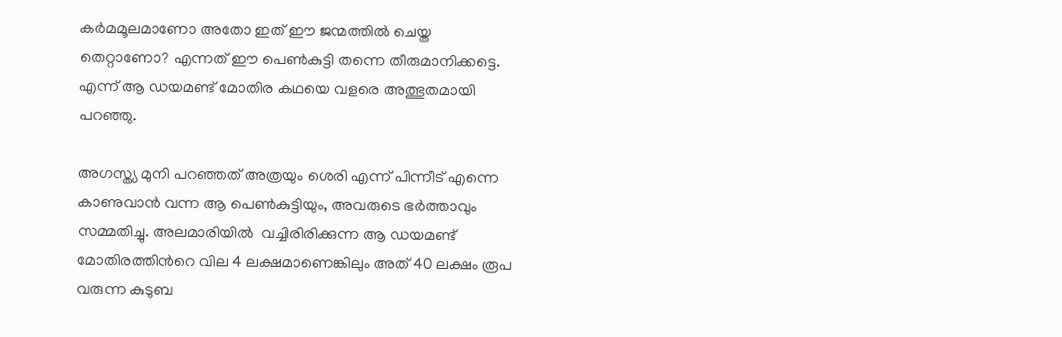കർമമൂലമാണോ അതോ ഇത്‌ ഈ ജന്മത്തിൽ ചെയ്ത തെറ്റാണോ? എന്നത് ഈ പെൺകുട്ടി തന്നെ തീരുമാനിക്കട്ടെ. എന്ന് ആ ഡയമണ്ട് മോതിര കഥയെ വളരെ അത്ഭുതമായി പറഞ്ഞു.

അഗസ്ത്യ മുനി പറഞ്ഞത് അത്രയും ശെരി എന്ന് പിന്നീട് എന്നെ കാണുവാൻ വന്ന ആ പെൺകുട്ടിയും, അവരുടെ ഭർത്താവും സമ്മതിച്ചു. അലമാരിയിൽ  വച്ചിരിരിക്കുന്ന ആ ഡയമണ്ട് മോതിരത്തിൻറെ വില 4 ലക്ഷമാണെങ്കിലും അത് 40 ലക്ഷം രൂപ വരുന്ന കുടുബ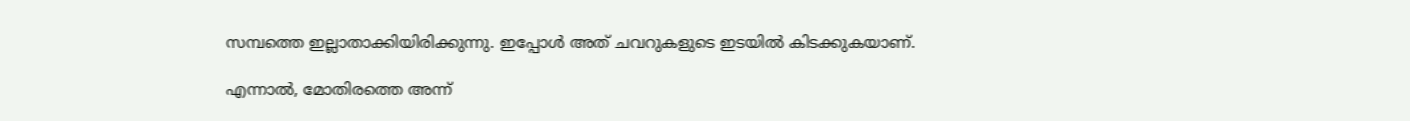സമ്പത്തെ ഇല്ലാതാക്കിയിരിക്കുന്നു. ഇപ്പോൾ അത് ചവറുകളുടെ ഇടയിൽ കിടക്കുകയാണ്.

എന്നാൽ, മോതിരത്തെ അന്ന്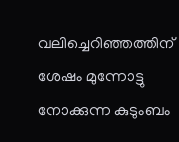വലിച്ചെറിഞ്ഞത്തിന് ശേഷം മുന്നോട്ടു നോക്കുന്ന കുടുംബം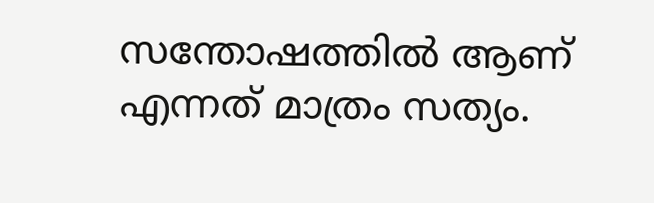സന്തോഷത്തിൽ ആണ് എന്നത് മാത്രം സത്യം.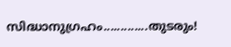സിദ്ധാനുഗ്രഹം.............തുടരും!